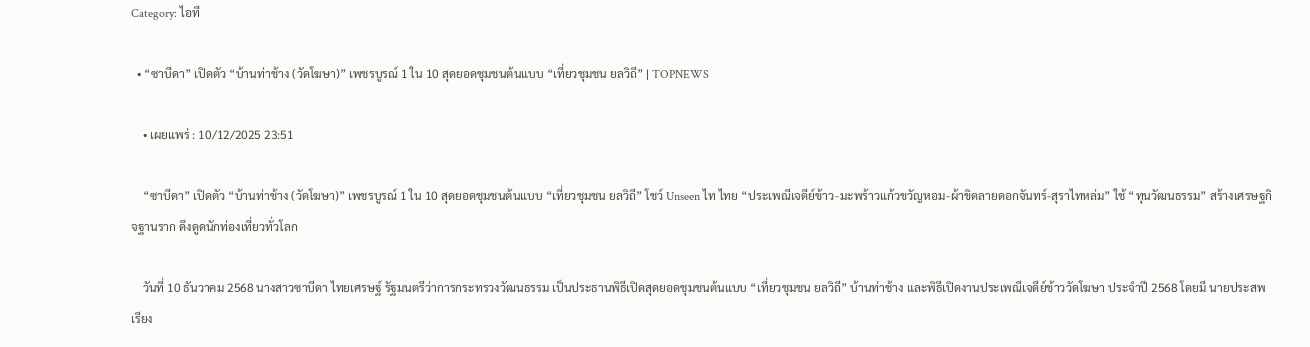Category: ไอที

  • “ซาบีดา” เปิดตัว “บ้านท่าช้าง (วัดโฆษา)” เพชรบูรณ์ 1 ใน 10 สุดยอดชุมชนต้นแบบ “เที่ยวชุมชน ยลวิถี” | TOPNEWS

    • เผยแพร่ : 10/12/2025 23:51

    “ซาบีดา” เปิดตัว “บ้านท่าช้าง (วัดโฆษา)” เพชรบูรณ์ 1 ใน 10 สุดยอดชุมชนต้นแบบ “เที่ยวชุมชน ยลวิถี” โชว์ Unseen ไท ไทย “ประเพณีเจดีย์ข้าว-มะพร้าวแก้วขวัญหอม-ผ้าขิดลายดอกจันทร์-สุราไทหล่ม” ใช้ “ทุนวัฒนธรรม” สร้างเศรษฐกิจฐานราก ดึงดูดนักท่องเที่ยวทั่วโลก

    วันที่ 10 ธันวาคม 2568 นางสาวซาบีดา ไทยเศรษฐ์ รัฐมนตรีว่าการกระทรวงวัฒนธรรม เป็นประธานพิธีเปิดสุดยอดชุมชนต้นแบบ “เที่ยวชุมชน ยลวิถี” บ้านท่าช้าง และพิธีเปิดงานประเพณีเจดีย์ข้าววัดโฆษา ประจำปี 2568 โดยมี นายประสพ เรียง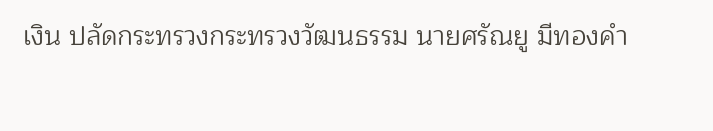เงิน ปลัดกระทรวงกระทรวงวัฒนธรรม นายศรัณยู มีทองคำ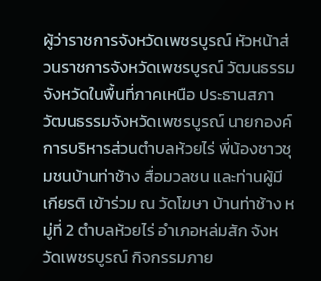ผู้ว่าราชการจังหวัดเพชรบูรณ์ หัวหน้าส่วนราชการจังหวัดเพชรบูรณ์ วัฒนธรรมจังหวัดในพื้นที่ภาคเหนือ ประธานสภาวัฒนธรรมจังหวัดเพชรบูรณ์ นายกองค์การบริหารส่วนตำบลห้วยไร่ พี่น้องชาวชุมชนบ้านท่าช้าง สื่อมวลชน และท่านผู้มีเกียรติ เข้าร่วม ณ วัดโฆษา บ้านท่าช้าง หมู่ที่ 2 ตำบลห้วยไร่ อำเภอหล่มสัก จังหวัดเพชรบูรณ์ กิจกรรมภาย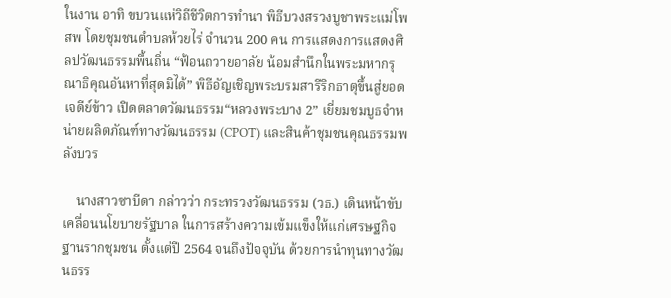ในงาน อาทิ ขบวนแห่วิถีชีวิตการทำนา พิธีบวงสรวงบูชาพระแม่โพสพ โดยชุมชนตำบลห้วยไร่ จำนวน 200 คน การแสดงการแสดงศิลปวัฒนธรรมพื้นถิ่น “ฟ้อนถวายอาลัย น้อมสำนึกในพระมหากรุณาธิคุณอันหาที่สุดมิได้” พิธีอัญเชิญพระบรมสารีริกธาตุขึ้นสู่ยอดเจดีย์ข้าว เปิดตลาดวัฒนธรรม“หลวงพระบาง 2” เยี่ยมชมบูธจำหน่ายผลิตภัณฑ์ทางวัฒนธรรม (CPOT) และสินค้าชุมชนคุณธรรมพลังบวร

    นางสาวซาบีดา กล่าวว่า กระทรวงวัฒนธรรม (วธ.) เดินหน้าขับเคลื่อนนโยบายรัฐบาล ในการสร้างความเข้มแข็งให้แก่เศรษฐกิจฐานรากชุมชน ตั้งแต่ปี 2564 จนถึงปัจจุบัน ด้วยการนำทุนทางวัฒนธรร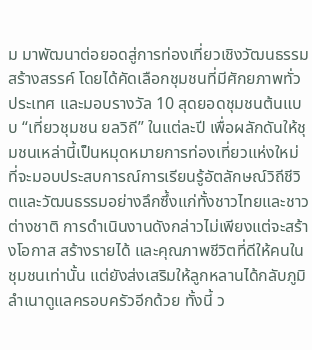ม มาพัฒนาต่อยอดสู่การท่องเที่ยวเชิงวัฒนธรรมสร้างสรรค์ โดยได้คัดเลือกชุมชนที่มีศักยภาพทั่วประเทศ และมอบรางวัล 10 สุดยอดชุมชนต้นแบบ “เที่ยวชุมชน ยลวิถี” ในแต่ละปี เพื่อผลักดันให้ชุมชนเหล่านี้เป็นหมุดหมายการท่องเที่ยวแห่งใหม่ ที่จะมอบประสบการณ์การเรียนรู้อัตลักษณ์วิถีชีวิตและวัฒนธรรมอย่างลึกซึ้งแก่ทั้งชาวไทยและชาวต่างชาติ การดำเนินงานดังกล่าวไม่เพียงแต่จะสร้างโอกาส สร้างรายได้ และคุณภาพชีวิตที่ดีให้คนในชุมชนเท่านั้น แต่ยังส่งเสริมให้ลูกหลานได้กลับภูมิลำเนาดูแลครอบครัวอีกด้วย ทั้งนี้ ว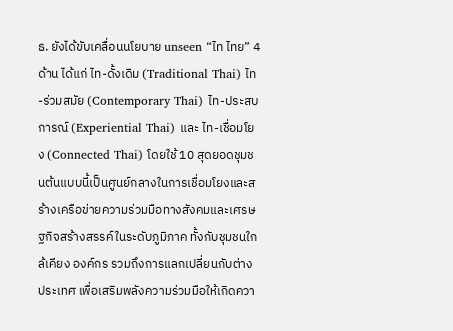ธ. ยังได้ขับเคลื่อนนโยบาย unseen “ไท ไทย” 4 ด้าน ได้แก่ ไท-ดั้งเดิม (Traditional Thai) ไท-ร่วมสมัย (Contemporary Thai) ไท-ประสบการณ์ (Experiential Thai) และ ไท-เชื่อมโยง (Connected Thai) โดยใช้ 10 สุดยอดชุมชนต้นแบบนี้เป็นศูนย์กลางในการเชื่อมโยงและสร้างเครือข่ายความร่วมมือทางสังคมและเศรษฐกิจสร้างสรรค์ในระดับภูมิภาค ทั้งกับชุมชนใกล้เคียง องค์กร รวมถึงการแลกเปลี่ยนกับต่างประเทศ เพื่อเสริมพลังความร่วมมือให้เกิดควา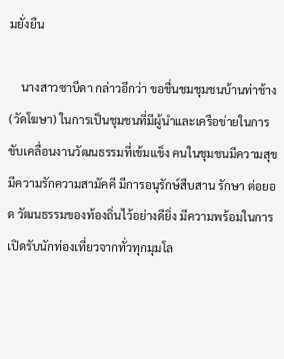มยั่งยืน

    นางสาวซาบีดา กล่าวอีกว่า ขอชื่นชมชุมชนบ้านท่าช้าง (วัดโฆษา) ในการเป็นชุมชนที่มีผู้นำและเครือข่ายในการขับเคลื่อนงานวัฒนธรรมที่เข้มแข็ง คนในชุมชนมีความสุข มีความรักความสามัคคี มีการอนุรักษ์สืบสาน รักษา ต่อยอด วัฒนธรรมของท้องถิ่นไว้อย่างดียิ่ง มีความพร้อมในการเปิดรับนักท่องเที่ยวจากทั่วทุกมุมโล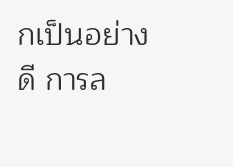กเป็นอย่างดี การล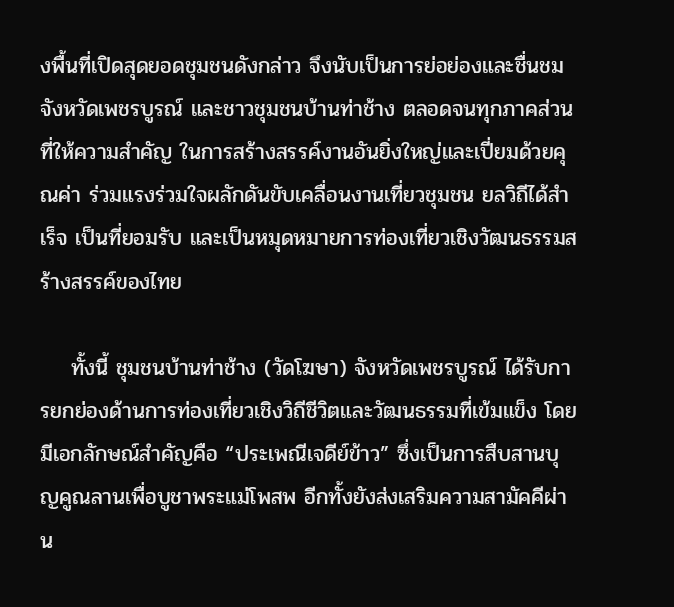งพื้นที่เปิดสุดยอดชุมชนดังกล่าว จึงนับเป็นการย่อย่องและชื่นชมจังหวัดเพชรบูรณ์ และชาวชุมชนบ้านท่าช้าง ตลอดจนทุกภาคส่วนที่ให้ความสำคัญ ในการสร้างสรรค์งานอันยิ่งใหญ่และเปี่ยมด้วยคุณค่า ร่วมแรงร่วมใจผลักดันขับเคลื่อนงานเที่ยวชุมชน ยลวิถีได้สำเร็จ เป็นที่ยอมรับ และเป็นหมุดหมายการท่องเที่ยวเชิงวัฒนธรรมสร้างสรรค์ของไทย

    ทั้งนี้ ชุมชนบ้านท่าช้าง (วัดโฆษา) จังหวัดเพชรบูรณ์ ได้รับการยกย่องด้านการท่องเที่ยวเชิงวิถีชีวิตและวัฒนธรรมที่เข้มแข็ง โดยมีเอกลักษณ์สำคัญคือ “ประเพณีเจดีย์ข้าว” ซึ่งเป็นการสืบสานบุญคูณลานเพื่อบูชาพระแม่โพสพ อีกทั้งยังส่งเสริมความสามัคคีผ่าน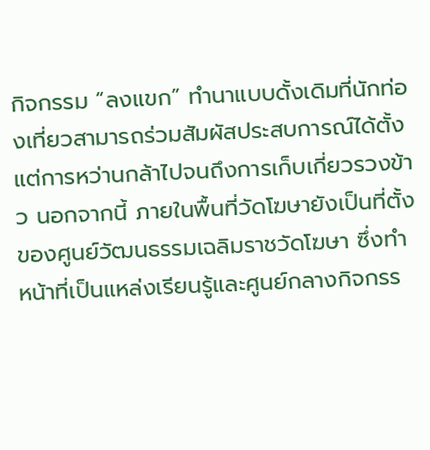กิจกรรม “ลงแขก” ทำนาแบบดั้งเดิมที่นักท่องเที่ยวสามารถร่วมสัมผัสประสบการณ์ได้ตั้งแต่การหว่านกล้าไปจนถึงการเก็บเกี่ยวรวงข้าว นอกจากนี้ ภายในพื้นที่วัดโฆษายังเป็นที่ตั้งของศูนย์วัฒนธรรมเฉลิมราชวัดโฆษา ซึ่งทำหน้าที่เป็นแหล่งเรียนรู้และศูนย์กลางกิจกรร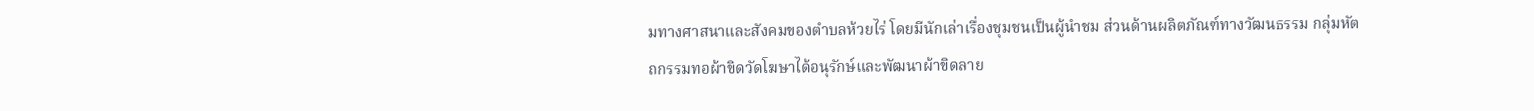มทางศาสนาและสังคมของตำบลห้วยไร่ โดยมีนักเล่าเรื่องชุมชนเป็นผู้นำชม ส่วนด้านผลิตภัณฑ์ทางวัฒนธรรม กลุ่มหัตถกรรมทอผ้าขิดวัดโฆษาได้อนุรักษ์และพัฒนาผ้าขิดลาย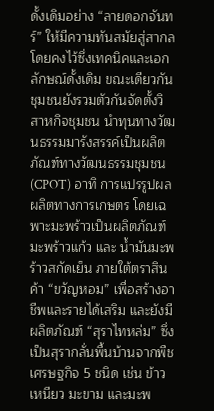ดั้งเดิมอย่าง “ลายดอกจันทร์” ให้มีความทันสมัยสู่สากล โดยคงไว้ซึ่งเทคนิคและเอกลักษณ์ดั้งเดิม ขณะเดียวกัน ชุมชนยังรวมตัวกันจัดตั้งวิสาหกิจชุมชน นำทุนทางวัฒนธรรมมารังสรรค์เป็นผลิตภัณฑ์ทางวัฒนธรรมชุมชน (CPOT) อาทิ การแปรรูปผลผลิตทางการเกษตร โดยเฉพาะมะพร้าวเป็นผลิตภัณฑ์ มะพร้าวแก้ว และ น้ำมันมะพร้าวสกัดเย็น ภายใต้ตราสินค้า “ขวัญหอม” เพื่อสร้างอาชีพและรายได้เสริม และยังมีผลิตภัณฑ์ “สุราไทหล่ม” ซึ่งเป็นสุรากลั่นพื้นบ้านจากพืชเศรษฐกิจ 5 ชนิด เช่น ข้าวเหนียว มะขาม และมะพ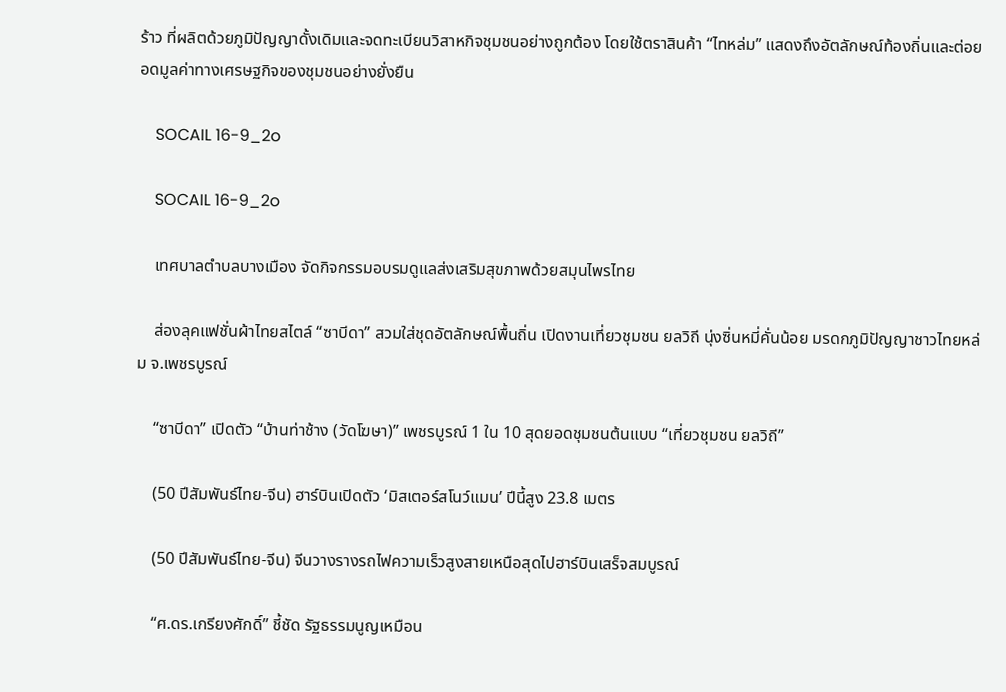ร้าว ที่ผลิตด้วยภูมิปัญญาดั้งเดิมและจดทะเบียนวิสาหกิจชุมชนอย่างถูกต้อง โดยใช้ตราสินค้า “ไทหล่ม” แสดงถึงอัตลักษณ์ท้องถิ่นและต่อยอดมูลค่าทางเศรษฐกิจของชุมชนอย่างยั่งยืน

    SOCAIL 16-9_2o

    SOCAIL 16-9_2o

    เทศบาลตำบลบางเมือง จัดกิจกรรมอบรมดูแลส่งเสริมสุขภาพด้วยสมุนไพรไทย

    ส่องลุคแฟชั่นผ้าไทยสไตล์ “ซาบีดา” สวมใส่ชุดอัตลักษณ์พื้นถิ่น เปิดงานเที่ยวชุมชน ยลวิถี นุ่งซิ่นหมี่คั่นน้อย มรดกภูมิปัญญาชาวไทยหล่ม จ.เพชรบูรณ์

    “ซาบีดา” เปิดตัว “บ้านท่าช้าง (วัดโฆษา)” เพชรบูรณ์ 1 ใน 10 สุดยอดชุมชนต้นแบบ “เที่ยวชุมชน ยลวิถี”

    (50 ปีสัมพันธ์ไทย-จีน) ฮาร์บินเปิดตัว ‘มิสเตอร์สโนว์แมน’ ปีนี้สูง 23.8 เมตร

    (50 ปีสัมพันธ์ไทย-จีน) จีนวางรางรถไฟความเร็วสูงสายเหนือสุดไปฮาร์บินเสร็จสมบูรณ์

    “ศ.ดร.เกรียงศักดิ์” ชี้ชัด รัฐธรรมนูญเหมือน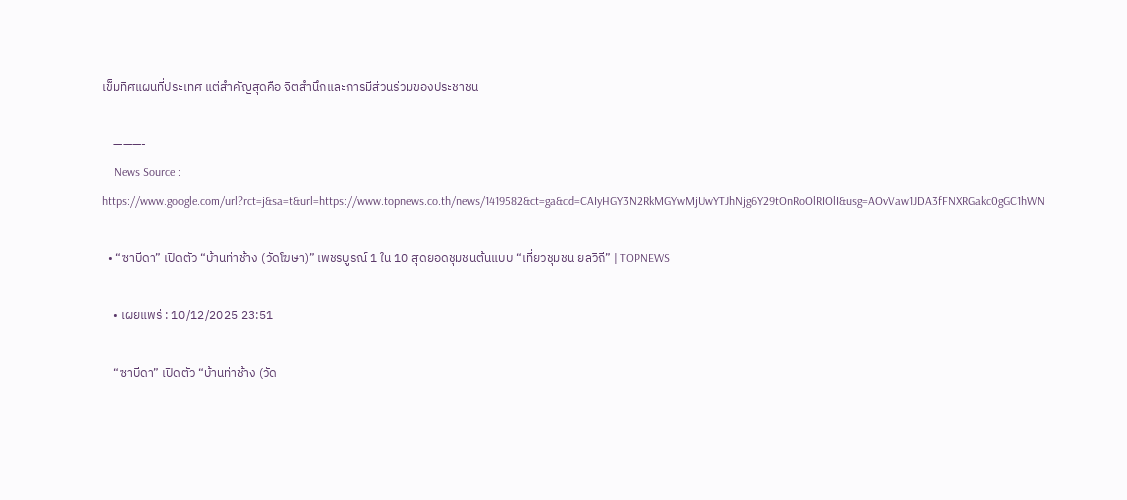เข็มทิศแผนที่ประเทศ แต่สำคัญสุดคือ จิตสำนึกและการมีส่วนร่วมของประชาชน

    ———-
    News Source : https://www.google.com/url?rct=j&sa=t&url=https://www.topnews.co.th/news/1419582&ct=ga&cd=CAIyHGY3N2RkMGYwMjUwYTJhNjg6Y29tOnRoOlRIOlI&usg=AOvVaw1JDA3fFNXRGakc0gGC1hWN

  • “ซาบีดา” เปิดตัว “บ้านท่าช้าง (วัดโฆษา)” เพชรบูรณ์ 1 ใน 10 สุดยอดชุมชนต้นแบบ “เที่ยวชุมชน ยลวิถี” | TOPNEWS

    • เผยแพร่ : 10/12/2025 23:51

    “ซาบีดา” เปิดตัว “บ้านท่าช้าง (วัด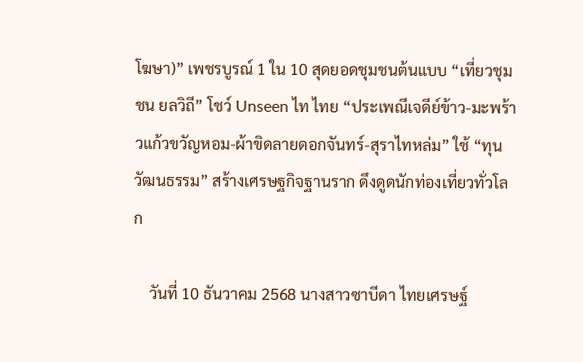โฆษา)” เพชรบูรณ์ 1 ใน 10 สุดยอดชุมชนต้นแบบ “เที่ยวชุมชน ยลวิถี” โชว์ Unseen ไท ไทย “ประเพณีเจดีย์ข้าว-มะพร้าวแก้วขวัญหอม-ผ้าขิดลายดอกจันทร์-สุราไทหล่ม” ใช้ “ทุนวัฒนธรรม” สร้างเศรษฐกิจฐานราก ดึงดูดนักท่องเที่ยวทั่วโลก

    วันที่ 10 ธันวาคม 2568 นางสาวซาบีดา ไทยเศรษฐ์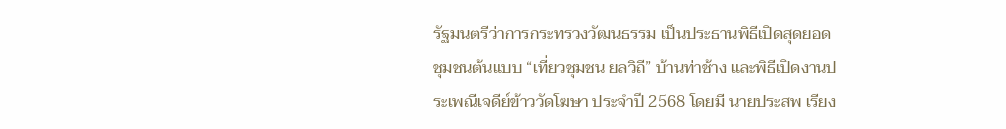รัฐมนตรีว่าการกระทรวงวัฒนธรรม เป็นประธานพิธีเปิดสุดยอดชุมชนต้นแบบ “เที่ยวชุมชน ยลวิถี” บ้านท่าช้าง และพิธีเปิดงานประเพณีเจดีย์ข้าววัดโฆษา ประจำปี 2568 โดยมี นายประสพ เรียง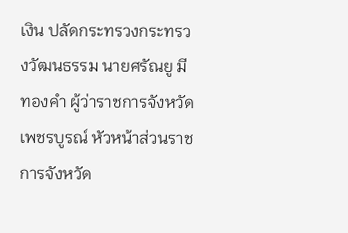เงิน ปลัดกระทรวงกระทรวงวัฒนธรรม นายศรัณยู มีทองคำ ผู้ว่าราชการจังหวัดเพชรบูรณ์ หัวหน้าส่วนราชการจังหวัด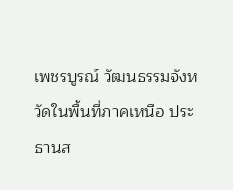เพชรบูรณ์ วัฒนธรรมจังหวัดในพื้นที่ภาคเหนือ ประธานส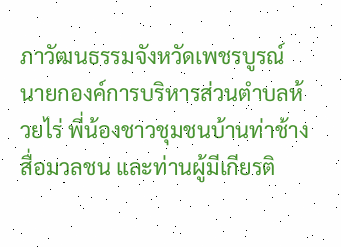ภาวัฒนธรรมจังหวัดเพชรบูรณ์ นายกองค์การบริหารส่วนตำบลห้วยไร่ พี่น้องชาวชุมชนบ้านท่าช้าง สื่อมวลชน และท่านผู้มีเกียรติ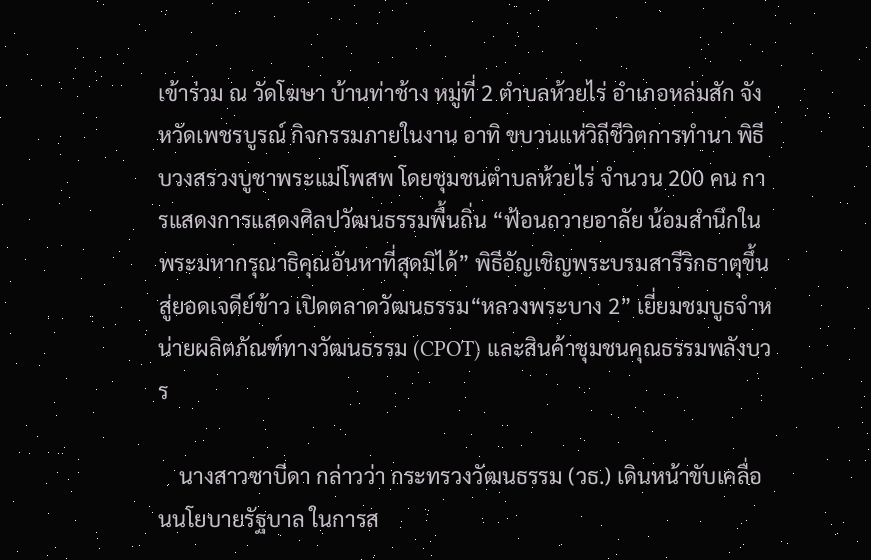เข้าร่วม ณ วัดโฆษา บ้านท่าช้าง หมู่ที่ 2 ตำบลห้วยไร่ อำเภอหล่มสัก จังหวัดเพชรบูรณ์ กิจกรรมภายในงาน อาทิ ขบวนแห่วิถีชีวิตการทำนา พิธีบวงสรวงบูชาพระแม่โพสพ โดยชุมชนตำบลห้วยไร่ จำนวน 200 คน การแสดงการแสดงศิลปวัฒนธรรมพื้นถิ่น “ฟ้อนถวายอาลัย น้อมสำนึกในพระมหากรุณาธิคุณอันหาที่สุดมิได้” พิธีอัญเชิญพระบรมสารีริกธาตุขึ้นสู่ยอดเจดีย์ข้าว เปิดตลาดวัฒนธรรม“หลวงพระบาง 2” เยี่ยมชมบูธจำหน่ายผลิตภัณฑ์ทางวัฒนธรรม (CPOT) และสินค้าชุมชนคุณธรรมพลังบวร

    นางสาวซาบีดา กล่าวว่า กระทรวงวัฒนธรรม (วธ.) เดินหน้าขับเคลื่อนนโยบายรัฐบาล ในการส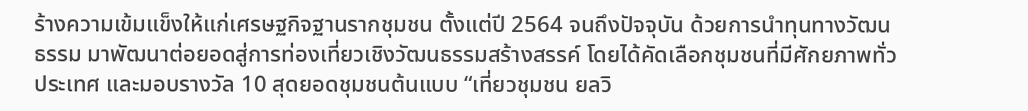ร้างความเข้มแข็งให้แก่เศรษฐกิจฐานรากชุมชน ตั้งแต่ปี 2564 จนถึงปัจจุบัน ด้วยการนำทุนทางวัฒนธรรม มาพัฒนาต่อยอดสู่การท่องเที่ยวเชิงวัฒนธรรมสร้างสรรค์ โดยได้คัดเลือกชุมชนที่มีศักยภาพทั่วประเทศ และมอบรางวัล 10 สุดยอดชุมชนต้นแบบ “เที่ยวชุมชน ยลวิ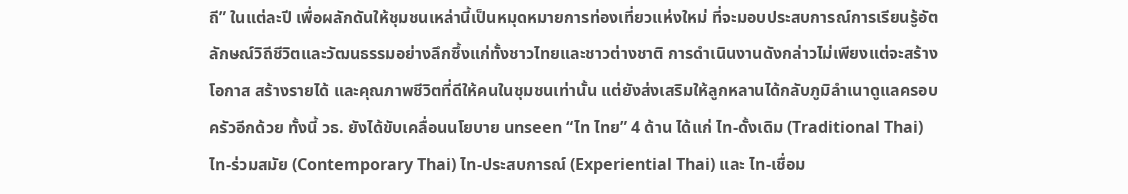ถี” ในแต่ละปี เพื่อผลักดันให้ชุมชนเหล่านี้เป็นหมุดหมายการท่องเที่ยวแห่งใหม่ ที่จะมอบประสบการณ์การเรียนรู้อัตลักษณ์วิถีชีวิตและวัฒนธรรมอย่างลึกซึ้งแก่ทั้งชาวไทยและชาวต่างชาติ การดำเนินงานดังกล่าวไม่เพียงแต่จะสร้างโอกาส สร้างรายได้ และคุณภาพชีวิตที่ดีให้คนในชุมชนเท่านั้น แต่ยังส่งเสริมให้ลูกหลานได้กลับภูมิลำเนาดูแลครอบครัวอีกด้วย ทั้งนี้ วธ. ยังได้ขับเคลื่อนนโยบาย unseen “ไท ไทย” 4 ด้าน ได้แก่ ไท-ดั้งเดิม (Traditional Thai) ไท-ร่วมสมัย (Contemporary Thai) ไท-ประสบการณ์ (Experiential Thai) และ ไท-เชื่อม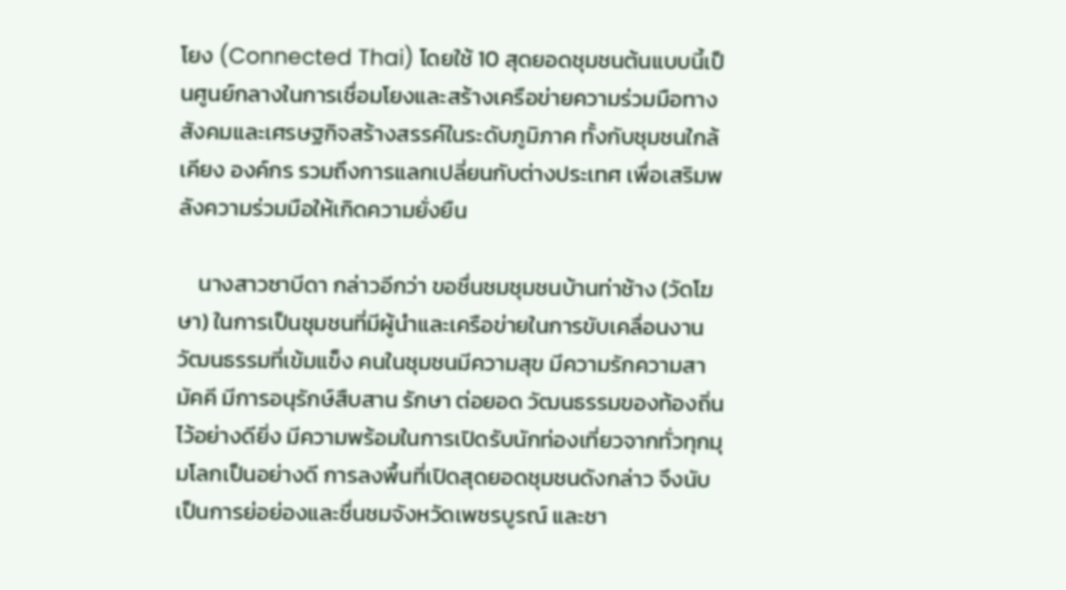โยง (Connected Thai) โดยใช้ 10 สุดยอดชุมชนต้นแบบนี้เป็นศูนย์กลางในการเชื่อมโยงและสร้างเครือข่ายความร่วมมือทางสังคมและเศรษฐกิจสร้างสรรค์ในระดับภูมิภาค ทั้งกับชุมชนใกล้เคียง องค์กร รวมถึงการแลกเปลี่ยนกับต่างประเทศ เพื่อเสริมพลังความร่วมมือให้เกิดความยั่งยืน

    นางสาวซาบีดา กล่าวอีกว่า ขอชื่นชมชุมชนบ้านท่าช้าง (วัดโฆษา) ในการเป็นชุมชนที่มีผู้นำและเครือข่ายในการขับเคลื่อนงานวัฒนธรรมที่เข้มแข็ง คนในชุมชนมีความสุข มีความรักความสามัคคี มีการอนุรักษ์สืบสาน รักษา ต่อยอด วัฒนธรรมของท้องถิ่นไว้อย่างดียิ่ง มีความพร้อมในการเปิดรับนักท่องเที่ยวจากทั่วทุกมุมโลกเป็นอย่างดี การลงพื้นที่เปิดสุดยอดชุมชนดังกล่าว จึงนับเป็นการย่อย่องและชื่นชมจังหวัดเพชรบูรณ์ และชา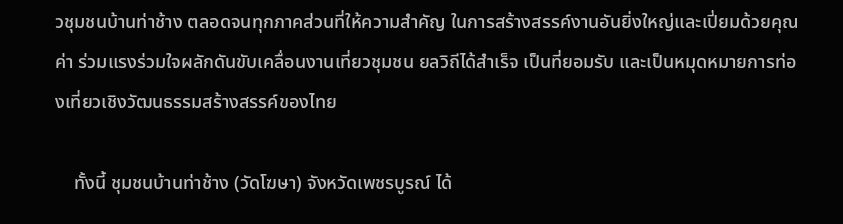วชุมชนบ้านท่าช้าง ตลอดจนทุกภาคส่วนที่ให้ความสำคัญ ในการสร้างสรรค์งานอันยิ่งใหญ่และเปี่ยมด้วยคุณค่า ร่วมแรงร่วมใจผลักดันขับเคลื่อนงานเที่ยวชุมชน ยลวิถีได้สำเร็จ เป็นที่ยอมรับ และเป็นหมุดหมายการท่องเที่ยวเชิงวัฒนธรรมสร้างสรรค์ของไทย

    ทั้งนี้ ชุมชนบ้านท่าช้าง (วัดโฆษา) จังหวัดเพชรบูรณ์ ได้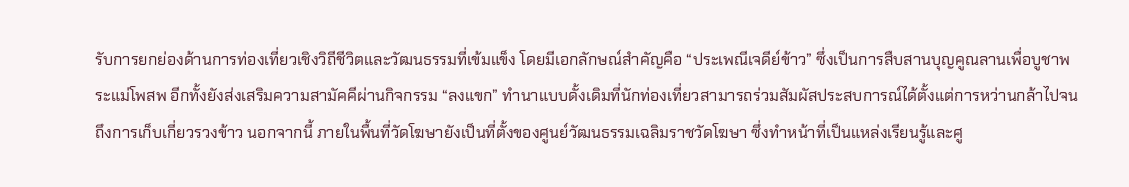รับการยกย่องด้านการท่องเที่ยวเชิงวิถีชีวิตและวัฒนธรรมที่เข้มแข็ง โดยมีเอกลักษณ์สำคัญคือ “ประเพณีเจดีย์ข้าว” ซึ่งเป็นการสืบสานบุญคูณลานเพื่อบูชาพระแม่โพสพ อีกทั้งยังส่งเสริมความสามัคคีผ่านกิจกรรม “ลงแขก” ทำนาแบบดั้งเดิมที่นักท่องเที่ยวสามารถร่วมสัมผัสประสบการณ์ได้ตั้งแต่การหว่านกล้าไปจนถึงการเก็บเกี่ยวรวงข้าว นอกจากนี้ ภายในพื้นที่วัดโฆษายังเป็นที่ตั้งของศูนย์วัฒนธรรมเฉลิมราชวัดโฆษา ซึ่งทำหน้าที่เป็นแหล่งเรียนรู้และศู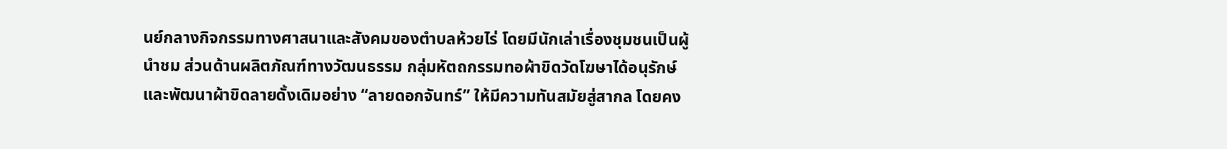นย์กลางกิจกรรมทางศาสนาและสังคมของตำบลห้วยไร่ โดยมีนักเล่าเรื่องชุมชนเป็นผู้นำชม ส่วนด้านผลิตภัณฑ์ทางวัฒนธรรม กลุ่มหัตถกรรมทอผ้าขิดวัดโฆษาได้อนุรักษ์และพัฒนาผ้าขิดลายดั้งเดิมอย่าง “ลายดอกจันทร์” ให้มีความทันสมัยสู่สากล โดยคง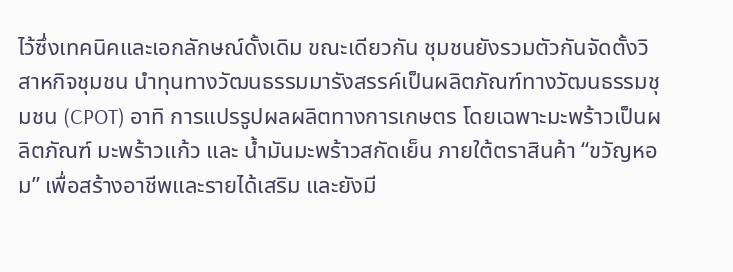ไว้ซึ่งเทคนิคและเอกลักษณ์ดั้งเดิม ขณะเดียวกัน ชุมชนยังรวมตัวกันจัดตั้งวิสาหกิจชุมชน นำทุนทางวัฒนธรรมมารังสรรค์เป็นผลิตภัณฑ์ทางวัฒนธรรมชุมชน (CPOT) อาทิ การแปรรูปผลผลิตทางการเกษตร โดยเฉพาะมะพร้าวเป็นผลิตภัณฑ์ มะพร้าวแก้ว และ น้ำมันมะพร้าวสกัดเย็น ภายใต้ตราสินค้า “ขวัญหอม” เพื่อสร้างอาชีพและรายได้เสริม และยังมี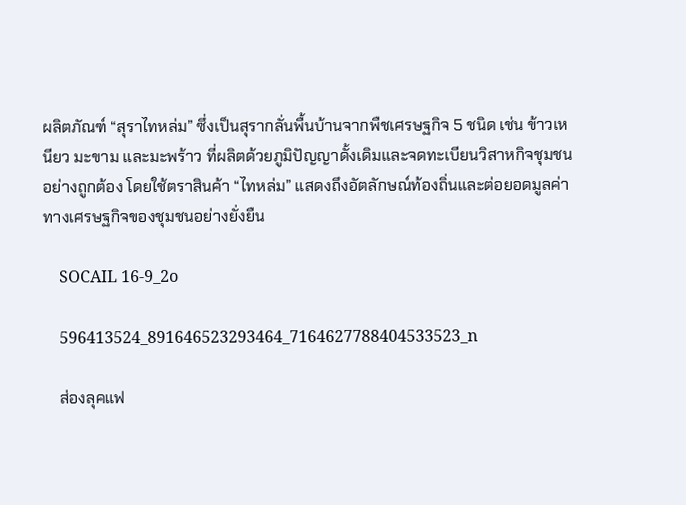ผลิตภัณฑ์ “สุราไทหล่ม” ซึ่งเป็นสุรากลั่นพื้นบ้านจากพืชเศรษฐกิจ 5 ชนิด เช่น ข้าวเหนียว มะขาม และมะพร้าว ที่ผลิตด้วยภูมิปัญญาดั้งเดิมและจดทะเบียนวิสาหกิจชุมชนอย่างถูกต้อง โดยใช้ตราสินค้า “ไทหล่ม” แสดงถึงอัตลักษณ์ท้องถิ่นและต่อยอดมูลค่าทางเศรษฐกิจของชุมชนอย่างยั่งยืน

    SOCAIL 16-9_2o

    596413524_891646523293464_7164627788404533523_n

    ส่องลุคแฟ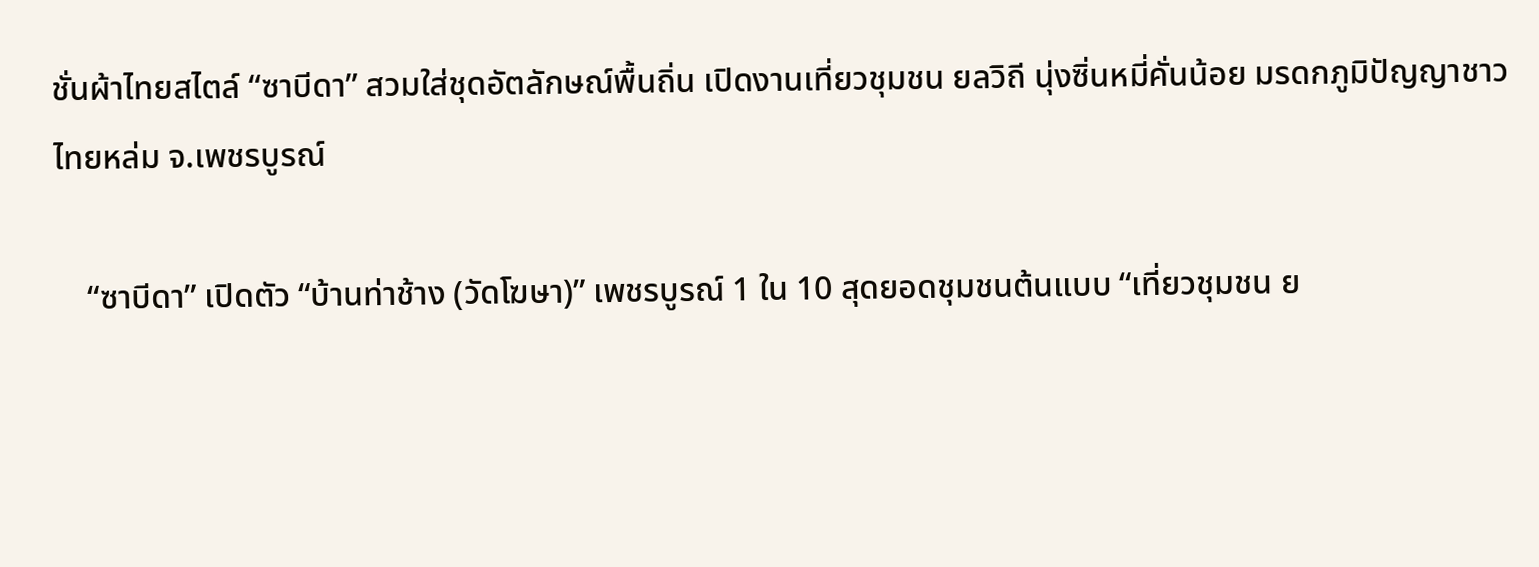ชั่นผ้าไทยสไตล์ “ซาบีดา” สวมใส่ชุดอัตลักษณ์พื้นถิ่น เปิดงานเที่ยวชุมชน ยลวิถี นุ่งซิ่นหมี่คั่นน้อย มรดกภูมิปัญญาชาวไทยหล่ม จ.เพชรบูรณ์

    “ซาบีดา” เปิดตัว “บ้านท่าช้าง (วัดโฆษา)” เพชรบูรณ์ 1 ใน 10 สุดยอดชุมชนต้นแบบ “เที่ยวชุมชน ย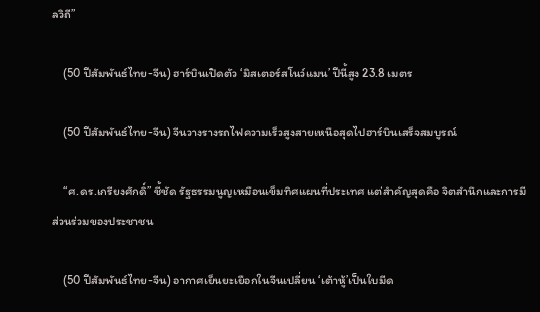ลวิถี”

    (50 ปีสัมพันธ์ไทย-จีน) ฮาร์บินเปิดตัว ‘มิสเตอร์สโนว์แมน’ ปีนี้สูง 23.8 เมตร

    (50 ปีสัมพันธ์ไทย-จีน) จีนวางรางรถไฟความเร็วสูงสายเหนือสุดไปฮาร์บินเสร็จสมบูรณ์

    “ศ.ดร.เกรียงศักดิ์” ชี้ชัด รัฐธรรมนูญเหมือนเข็มทิศแผนที่ประเทศ แต่สำคัญสุดคือ จิตสำนึกและการมีส่วนร่วมของประชาชน

    (50 ปีสัมพันธ์ไทย-จีน) อากาศเย็นยะเยือกในจีนเปลี่ยน ‘เต้าหู้’เป็นใบมีด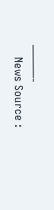———-
    News Source :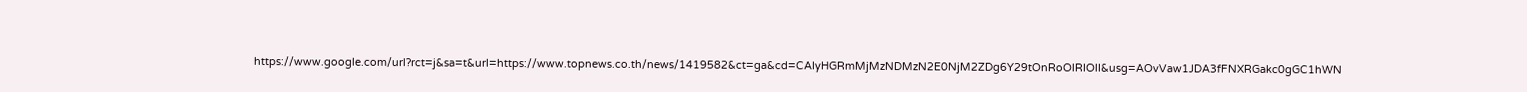https://www.google.com/url?rct=j&sa=t&url=https://www.topnews.co.th/news/1419582&ct=ga&cd=CAIyHGRmMjMzNDMzN2E0NjM2ZDg6Y29tOnRoOlRIOlI&usg=AOvVaw1JDA3fFNXRGakc0gGC1hWN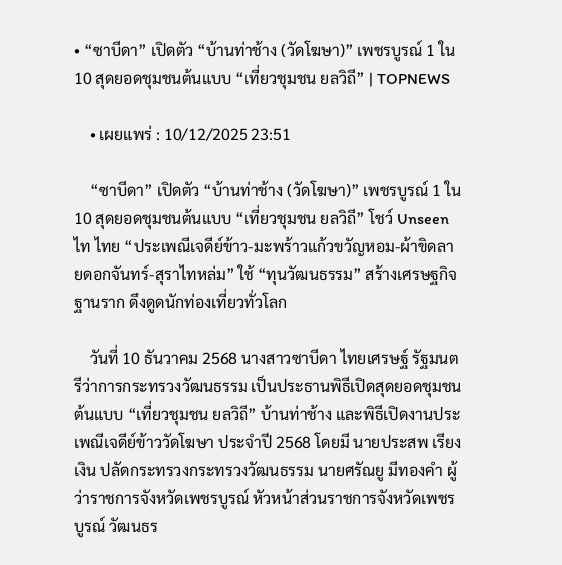• “ซาบีดา” เปิดตัว “บ้านท่าช้าง (วัดโฆษา)” เพชรบูรณ์ 1 ใน 10 สุดยอดชุมชนต้นแบบ “เที่ยวชุมชน ยลวิถี” | TOPNEWS

    • เผยแพร่ : 10/12/2025 23:51

    “ซาบีดา” เปิดตัว “บ้านท่าช้าง (วัดโฆษา)” เพชรบูรณ์ 1 ใน 10 สุดยอดชุมชนต้นแบบ “เที่ยวชุมชน ยลวิถี” โชว์ Unseen ไท ไทย “ประเพณีเจดีย์ข้าว-มะพร้าวแก้วขวัญหอม-ผ้าขิดลายดอกจันทร์-สุราไทหล่ม” ใช้ “ทุนวัฒนธรรม” สร้างเศรษฐกิจฐานราก ดึงดูดนักท่องเที่ยวทั่วโลก

    วันที่ 10 ธันวาคม 2568 นางสาวซาบีดา ไทยเศรษฐ์ รัฐมนตรีว่าการกระทรวงวัฒนธรรม เป็นประธานพิธีเปิดสุดยอดชุมชนต้นแบบ “เที่ยวชุมชน ยลวิถี” บ้านท่าช้าง และพิธีเปิดงานประเพณีเจดีย์ข้าววัดโฆษา ประจำปี 2568 โดยมี นายประสพ เรียงเงิน ปลัดกระทรวงกระทรวงวัฒนธรรม นายศรัณยู มีทองคำ ผู้ว่าราชการจังหวัดเพชรบูรณ์ หัวหน้าส่วนราชการจังหวัดเพชรบูรณ์ วัฒนธร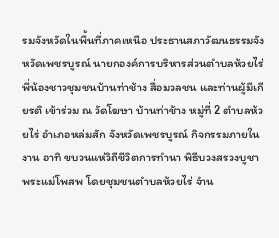รมจังหวัดในพื้นที่ภาคเหนือ ประธานสภาวัฒนธรรมจังหวัดเพชรบูรณ์ นายกองค์การบริหารส่วนตำบลห้วยไร่ พี่น้องชาวชุมชนบ้านท่าช้าง สื่อมวลชน และท่านผู้มีเกียรติ เข้าร่วม ณ วัดโฆษา บ้านท่าช้าง หมู่ที่ 2 ตำบลห้วยไร่ อำเภอหล่มสัก จังหวัดเพชรบูรณ์ กิจกรรมภายในงาน อาทิ ขบวนแห่วิถีชีวิตการทำนา พิธีบวงสรวงบูชาพระแม่โพสพ โดยชุมชนตำบลห้วยไร่ จำน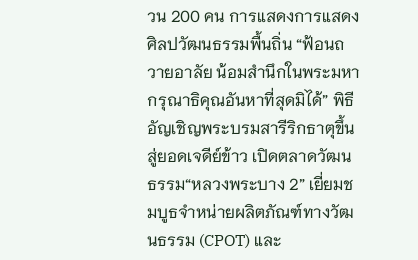วน 200 คน การแสดงการแสดงศิลปวัฒนธรรมพื้นถิ่น “ฟ้อนถวายอาลัย น้อมสำนึกในพระมหากรุณาธิคุณอันหาที่สุดมิได้” พิธีอัญเชิญพระบรมสารีริกธาตุขึ้นสู่ยอดเจดีย์ข้าว เปิดตลาดวัฒนธรรม“หลวงพระบาง 2” เยี่ยมชมบูธจำหน่ายผลิตภัณฑ์ทางวัฒนธรรม (CPOT) และ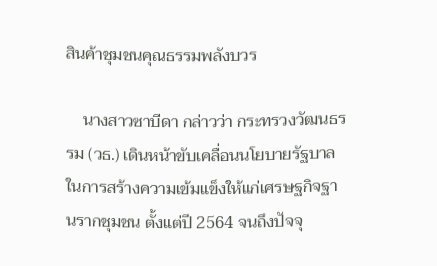สินค้าชุมชนคุณธรรมพลังบวร

    นางสาวซาบีดา กล่าวว่า กระทรวงวัฒนธรรม (วธ.) เดินหน้าขับเคลื่อนนโยบายรัฐบาล ในการสร้างความเข้มแข็งให้แก่เศรษฐกิจฐานรากชุมชน ตั้งแต่ปี 2564 จนถึงปัจจุ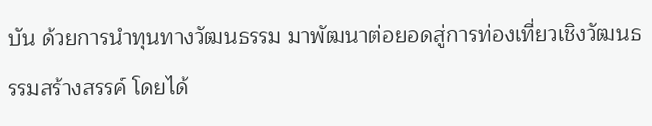บัน ด้วยการนำทุนทางวัฒนธรรม มาพัฒนาต่อยอดสู่การท่องเที่ยวเชิงวัฒนธรรมสร้างสรรค์ โดยได้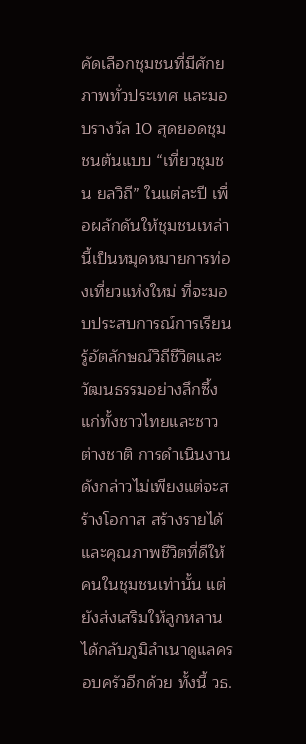คัดเลือกชุมชนที่มีศักยภาพทั่วประเทศ และมอบรางวัล 10 สุดยอดชุมชนต้นแบบ “เที่ยวชุมชน ยลวิถี” ในแต่ละปี เพื่อผลักดันให้ชุมชนเหล่านี้เป็นหมุดหมายการท่องเที่ยวแห่งใหม่ ที่จะมอบประสบการณ์การเรียนรู้อัตลักษณ์วิถีชีวิตและวัฒนธรรมอย่างลึกซึ้งแก่ทั้งชาวไทยและชาวต่างชาติ การดำเนินงานดังกล่าวไม่เพียงแต่จะสร้างโอกาส สร้างรายได้ และคุณภาพชีวิตที่ดีให้คนในชุมชนเท่านั้น แต่ยังส่งเสริมให้ลูกหลานได้กลับภูมิลำเนาดูแลครอบครัวอีกด้วย ทั้งนี้ วธ.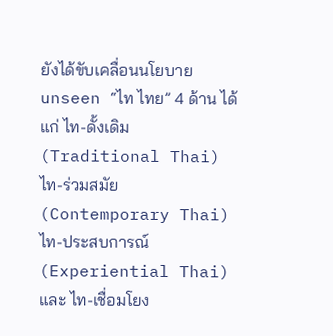ยังได้ขับเคลื่อนนโยบาย unseen “ไท ไทย” 4 ด้าน ได้แก่ ไท-ดั้งเดิม (Traditional Thai) ไท-ร่วมสมัย (Contemporary Thai) ไท-ประสบการณ์ (Experiential Thai) และ ไท-เชื่อมโยง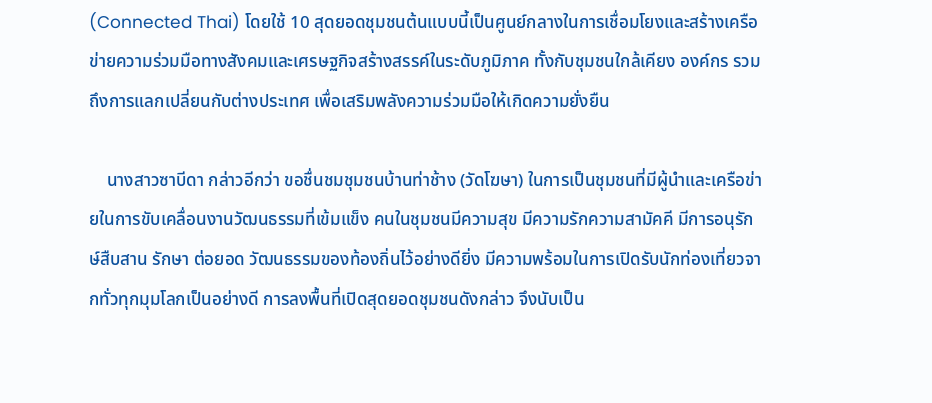(Connected Thai) โดยใช้ 10 สุดยอดชุมชนต้นแบบนี้เป็นศูนย์กลางในการเชื่อมโยงและสร้างเครือข่ายความร่วมมือทางสังคมและเศรษฐกิจสร้างสรรค์ในระดับภูมิภาค ทั้งกับชุมชนใกล้เคียง องค์กร รวมถึงการแลกเปลี่ยนกับต่างประเทศ เพื่อเสริมพลังความร่วมมือให้เกิดความยั่งยืน

    นางสาวซาบีดา กล่าวอีกว่า ขอชื่นชมชุมชนบ้านท่าช้าง (วัดโฆษา) ในการเป็นชุมชนที่มีผู้นำและเครือข่ายในการขับเคลื่อนงานวัฒนธรรมที่เข้มแข็ง คนในชุมชนมีความสุข มีความรักความสามัคคี มีการอนุรักษ์สืบสาน รักษา ต่อยอด วัฒนธรรมของท้องถิ่นไว้อย่างดียิ่ง มีความพร้อมในการเปิดรับนักท่องเที่ยวจากทั่วทุกมุมโลกเป็นอย่างดี การลงพื้นที่เปิดสุดยอดชุมชนดังกล่าว จึงนับเป็น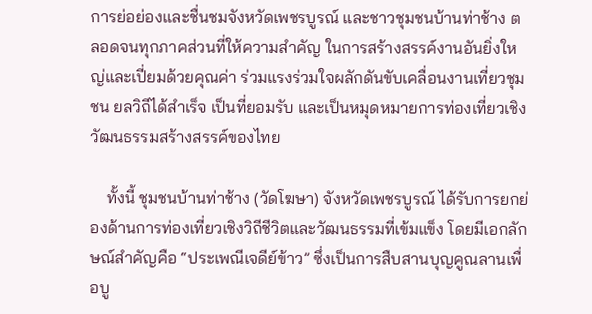การย่อย่องและชื่นชมจังหวัดเพชรบูรณ์ และชาวชุมชนบ้านท่าช้าง ตลอดจนทุกภาคส่วนที่ให้ความสำคัญ ในการสร้างสรรค์งานอันยิ่งใหญ่และเปี่ยมด้วยคุณค่า ร่วมแรงร่วมใจผลักดันขับเคลื่อนงานเที่ยวชุมชน ยลวิถีได้สำเร็จ เป็นที่ยอมรับ และเป็นหมุดหมายการท่องเที่ยวเชิงวัฒนธรรมสร้างสรรค์ของไทย

    ทั้งนี้ ชุมชนบ้านท่าช้าง (วัดโฆษา) จังหวัดเพชรบูรณ์ ได้รับการยกย่องด้านการท่องเที่ยวเชิงวิถีชีวิตและวัฒนธรรมที่เข้มแข็ง โดยมีเอกลักษณ์สำคัญคือ “ประเพณีเจดีย์ข้าว” ซึ่งเป็นการสืบสานบุญคูณลานเพื่อบู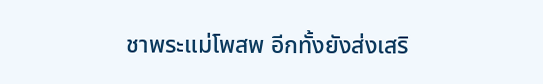ชาพระแม่โพสพ อีกทั้งยังส่งเสริ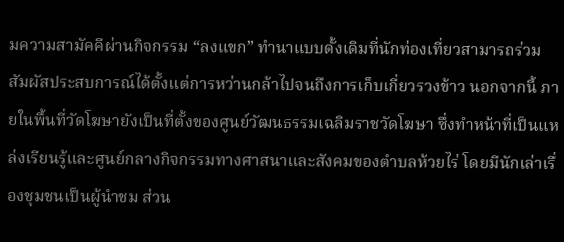มความสามัคคีผ่านกิจกรรม “ลงแขก” ทำนาแบบดั้งเดิมที่นักท่องเที่ยวสามารถร่วมสัมผัสประสบการณ์ได้ตั้งแต่การหว่านกล้าไปจนถึงการเก็บเกี่ยวรวงข้าว นอกจากนี้ ภายในพื้นที่วัดโฆษายังเป็นที่ตั้งของศูนย์วัฒนธรรมเฉลิมราชวัดโฆษา ซึ่งทำหน้าที่เป็นแหล่งเรียนรู้และศูนย์กลางกิจกรรมทางศาสนาและสังคมของตำบลห้วยไร่ โดยมีนักเล่าเรื่องชุมชนเป็นผู้นำชม ส่วน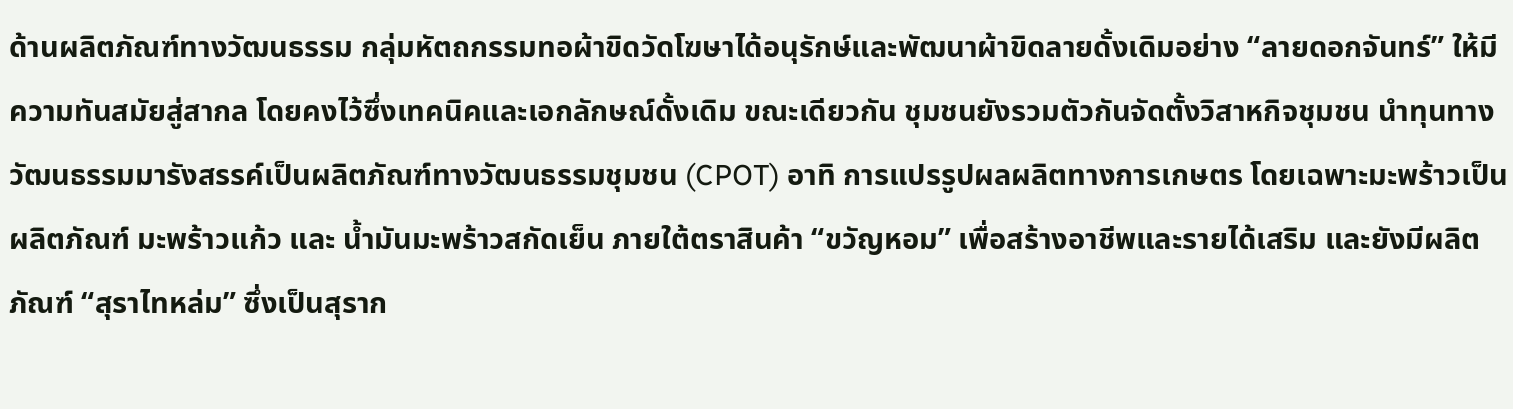ด้านผลิตภัณฑ์ทางวัฒนธรรม กลุ่มหัตถกรรมทอผ้าขิดวัดโฆษาได้อนุรักษ์และพัฒนาผ้าขิดลายดั้งเดิมอย่าง “ลายดอกจันทร์” ให้มีความทันสมัยสู่สากล โดยคงไว้ซึ่งเทคนิคและเอกลักษณ์ดั้งเดิม ขณะเดียวกัน ชุมชนยังรวมตัวกันจัดตั้งวิสาหกิจชุมชน นำทุนทางวัฒนธรรมมารังสรรค์เป็นผลิตภัณฑ์ทางวัฒนธรรมชุมชน (CPOT) อาทิ การแปรรูปผลผลิตทางการเกษตร โดยเฉพาะมะพร้าวเป็นผลิตภัณฑ์ มะพร้าวแก้ว และ น้ำมันมะพร้าวสกัดเย็น ภายใต้ตราสินค้า “ขวัญหอม” เพื่อสร้างอาชีพและรายได้เสริม และยังมีผลิตภัณฑ์ “สุราไทหล่ม” ซึ่งเป็นสุราก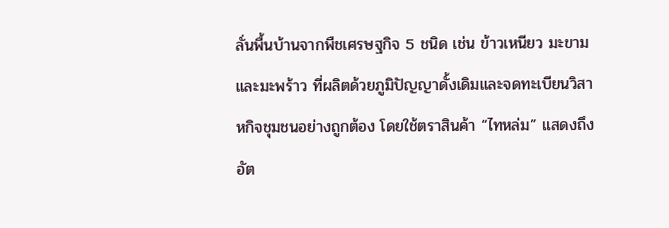ลั่นพื้นบ้านจากพืชเศรษฐกิจ 5 ชนิด เช่น ข้าวเหนียว มะขาม และมะพร้าว ที่ผลิตด้วยภูมิปัญญาดั้งเดิมและจดทะเบียนวิสาหกิจชุมชนอย่างถูกต้อง โดยใช้ตราสินค้า “ไทหล่ม” แสดงถึงอัต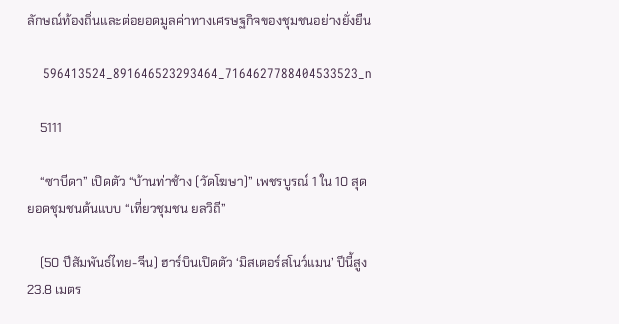ลักษณ์ท้องถิ่นและต่อยอดมูลค่าทางเศรษฐกิจของชุมชนอย่างยั่งยืน

    596413524_891646523293464_7164627788404533523_n

    5111

    “ซาบีดา” เปิดตัว “บ้านท่าช้าง (วัดโฆษา)” เพชรบูรณ์ 1 ใน 10 สุดยอดชุมชนต้นแบบ “เที่ยวชุมชน ยลวิถี”

    (50 ปีสัมพันธ์ไทย-จีน) ฮาร์บินเปิดตัว ‘มิสเตอร์สโนว์แมน’ ปีนี้สูง 23.8 เมตร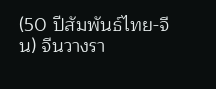(50 ปีสัมพันธ์ไทย-จีน) จีนวางรา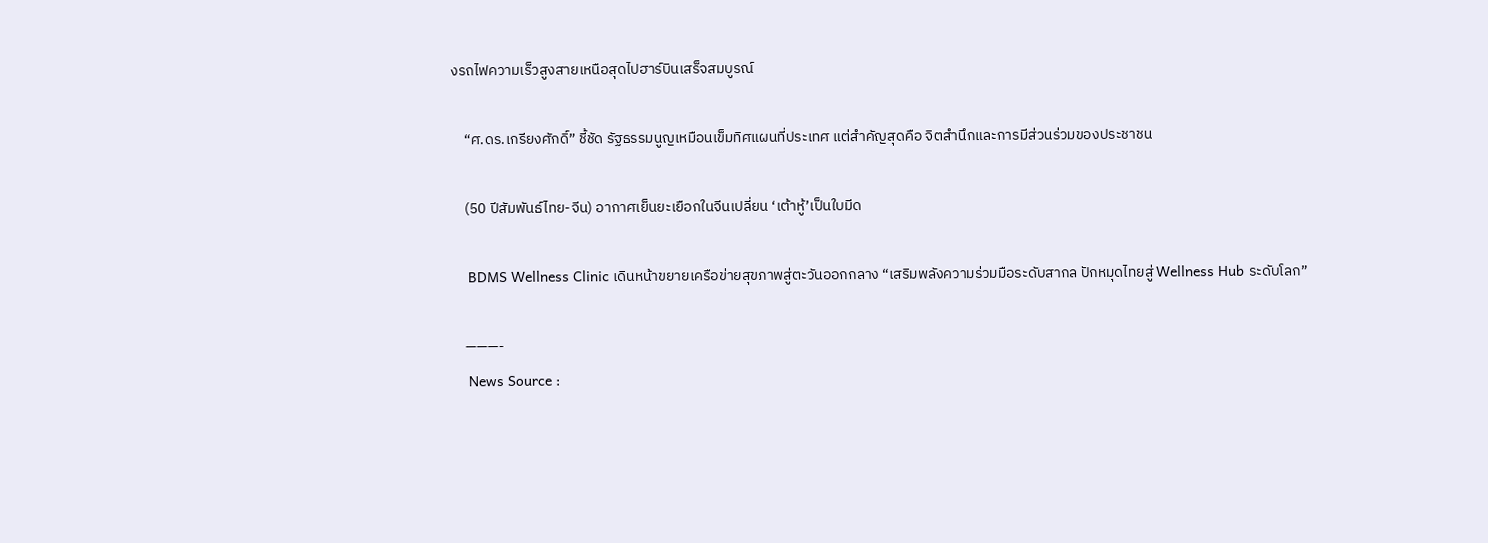งรถไฟความเร็วสูงสายเหนือสุดไปฮาร์บินเสร็จสมบูรณ์

    “ศ.ดร.เกรียงศักดิ์” ชี้ชัด รัฐธรรมนูญเหมือนเข็มทิศแผนที่ประเทศ แต่สำคัญสุดคือ จิตสำนึกและการมีส่วนร่วมของประชาชน

    (50 ปีสัมพันธ์ไทย-จีน) อากาศเย็นยะเยือกในจีนเปลี่ยน ‘เต้าหู้’เป็นใบมีด

    BDMS Wellness Clinic เดินหน้าขยายเครือข่ายสุขภาพสู่ตะวันออกกลาง “เสริมพลังความร่วมมือระดับสากล ปักหมุดไทยสู่ Wellness Hub ระดับโลก”

    ———-
    News Source :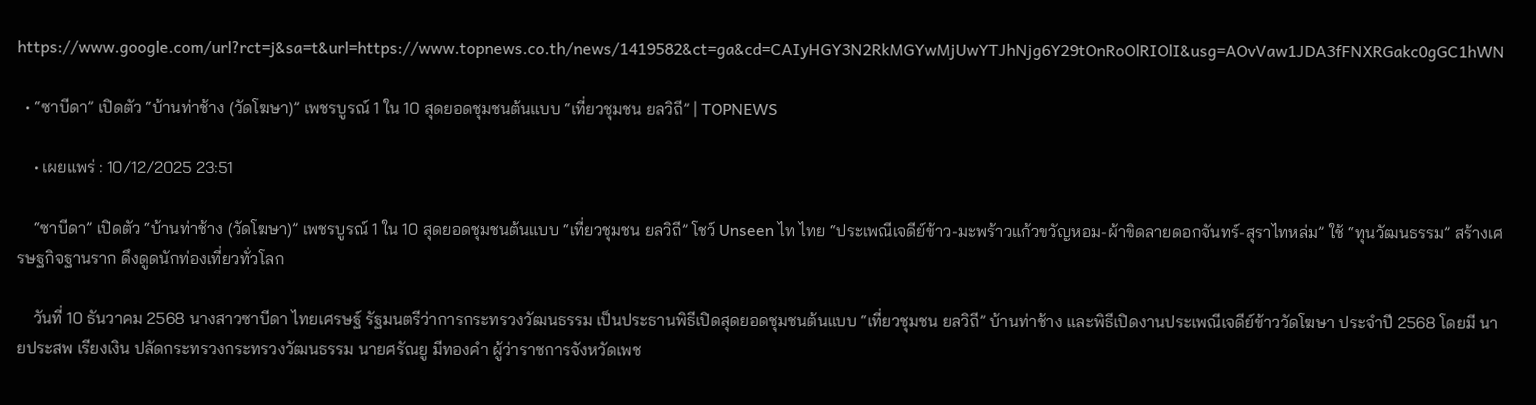https://www.google.com/url?rct=j&sa=t&url=https://www.topnews.co.th/news/1419582&ct=ga&cd=CAIyHGY3N2RkMGYwMjUwYTJhNjg6Y29tOnRoOlRIOlI&usg=AOvVaw1JDA3fFNXRGakc0gGC1hWN

  • “ซาบีดา” เปิดตัว “บ้านท่าช้าง (วัดโฆษา)” เพชรบูรณ์ 1 ใน 10 สุดยอดชุมชนต้นแบบ “เที่ยวชุมชน ยลวิถี” | TOPNEWS

    • เผยแพร่ : 10/12/2025 23:51

    “ซาบีดา” เปิดตัว “บ้านท่าช้าง (วัดโฆษา)” เพชรบูรณ์ 1 ใน 10 สุดยอดชุมชนต้นแบบ “เที่ยวชุมชน ยลวิถี” โชว์ Unseen ไท ไทย “ประเพณีเจดีย์ข้าว-มะพร้าวแก้วขวัญหอม-ผ้าขิดลายดอกจันทร์-สุราไทหล่ม” ใช้ “ทุนวัฒนธรรม” สร้างเศรษฐกิจฐานราก ดึงดูดนักท่องเที่ยวทั่วโลก

    วันที่ 10 ธันวาคม 2568 นางสาวซาบีดา ไทยเศรษฐ์ รัฐมนตรีว่าการกระทรวงวัฒนธรรม เป็นประธานพิธีเปิดสุดยอดชุมชนต้นแบบ “เที่ยวชุมชน ยลวิถี” บ้านท่าช้าง และพิธีเปิดงานประเพณีเจดีย์ข้าววัดโฆษา ประจำปี 2568 โดยมี นายประสพ เรียงเงิน ปลัดกระทรวงกระทรวงวัฒนธรรม นายศรัณยู มีทองคำ ผู้ว่าราชการจังหวัดเพช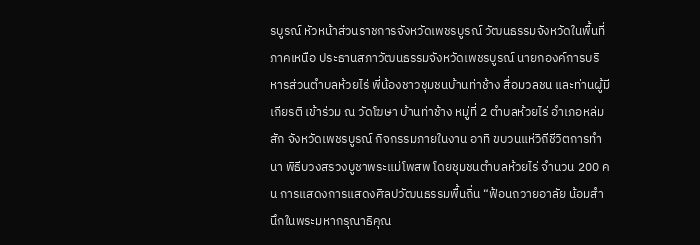รบูรณ์ หัวหน้าส่วนราชการจังหวัดเพชรบูรณ์ วัฒนธรรมจังหวัดในพื้นที่ภาคเหนือ ประธานสภาวัฒนธรรมจังหวัดเพชรบูรณ์ นายกองค์การบริหารส่วนตำบลห้วยไร่ พี่น้องชาวชุมชนบ้านท่าช้าง สื่อมวลชน และท่านผู้มีเกียรติ เข้าร่วม ณ วัดโฆษา บ้านท่าช้าง หมู่ที่ 2 ตำบลห้วยไร่ อำเภอหล่มสัก จังหวัดเพชรบูรณ์ กิจกรรมภายในงาน อาทิ ขบวนแห่วิถีชีวิตการทำนา พิธีบวงสรวงบูชาพระแม่โพสพ โดยชุมชนตำบลห้วยไร่ จำนวน 200 คน การแสดงการแสดงศิลปวัฒนธรรมพื้นถิ่น “ฟ้อนถวายอาลัย น้อมสำนึกในพระมหากรุณาธิคุณ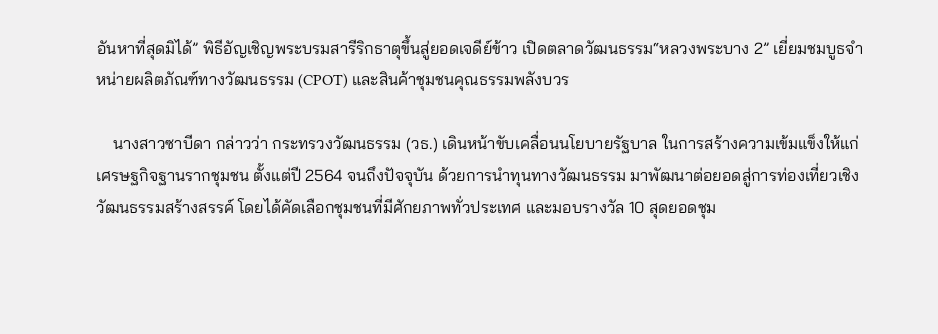อันหาที่สุดมิได้” พิธีอัญเชิญพระบรมสารีริกธาตุขึ้นสู่ยอดเจดีย์ข้าว เปิดตลาดวัฒนธรรม“หลวงพระบาง 2” เยี่ยมชมบูธจำหน่ายผลิตภัณฑ์ทางวัฒนธรรม (CPOT) และสินค้าชุมชนคุณธรรมพลังบวร

    นางสาวซาบีดา กล่าวว่า กระทรวงวัฒนธรรม (วธ.) เดินหน้าขับเคลื่อนนโยบายรัฐบาล ในการสร้างความเข้มแข็งให้แก่เศรษฐกิจฐานรากชุมชน ตั้งแต่ปี 2564 จนถึงปัจจุบัน ด้วยการนำทุนทางวัฒนธรรม มาพัฒนาต่อยอดสู่การท่องเที่ยวเชิงวัฒนธรรมสร้างสรรค์ โดยได้คัดเลือกชุมชนที่มีศักยภาพทั่วประเทศ และมอบรางวัล 10 สุดยอดชุม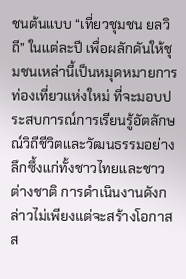ชนต้นแบบ “เที่ยวชุมชน ยลวิถี” ในแต่ละปี เพื่อผลักดันให้ชุมชนเหล่านี้เป็นหมุดหมายการท่องเที่ยวแห่งใหม่ ที่จะมอบประสบการณ์การเรียนรู้อัตลักษณ์วิถีชีวิตและวัฒนธรรมอย่างลึกซึ้งแก่ทั้งชาวไทยและชาวต่างชาติ การดำเนินงานดังกล่าวไม่เพียงแต่จะสร้างโอกาส ส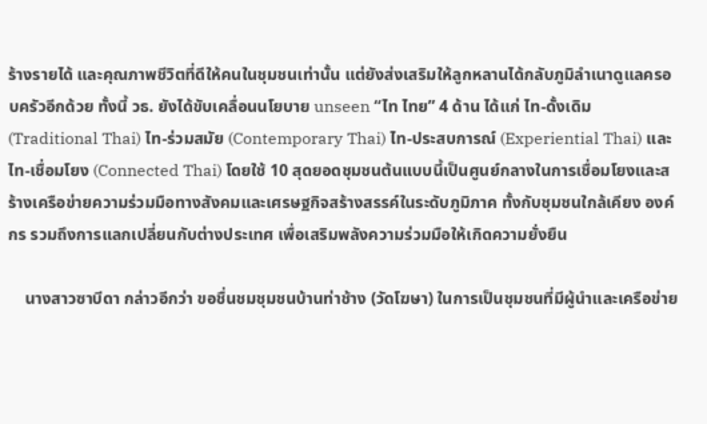ร้างรายได้ และคุณภาพชีวิตที่ดีให้คนในชุมชนเท่านั้น แต่ยังส่งเสริมให้ลูกหลานได้กลับภูมิลำเนาดูแลครอบครัวอีกด้วย ทั้งนี้ วธ. ยังได้ขับเคลื่อนนโยบาย unseen “ไท ไทย” 4 ด้าน ได้แก่ ไท-ดั้งเดิม (Traditional Thai) ไท-ร่วมสมัย (Contemporary Thai) ไท-ประสบการณ์ (Experiential Thai) และ ไท-เชื่อมโยง (Connected Thai) โดยใช้ 10 สุดยอดชุมชนต้นแบบนี้เป็นศูนย์กลางในการเชื่อมโยงและสร้างเครือข่ายความร่วมมือทางสังคมและเศรษฐกิจสร้างสรรค์ในระดับภูมิภาค ทั้งกับชุมชนใกล้เคียง องค์กร รวมถึงการแลกเปลี่ยนกับต่างประเทศ เพื่อเสริมพลังความร่วมมือให้เกิดความยั่งยืน

    นางสาวซาบีดา กล่าวอีกว่า ขอชื่นชมชุมชนบ้านท่าช้าง (วัดโฆษา) ในการเป็นชุมชนที่มีผู้นำและเครือข่าย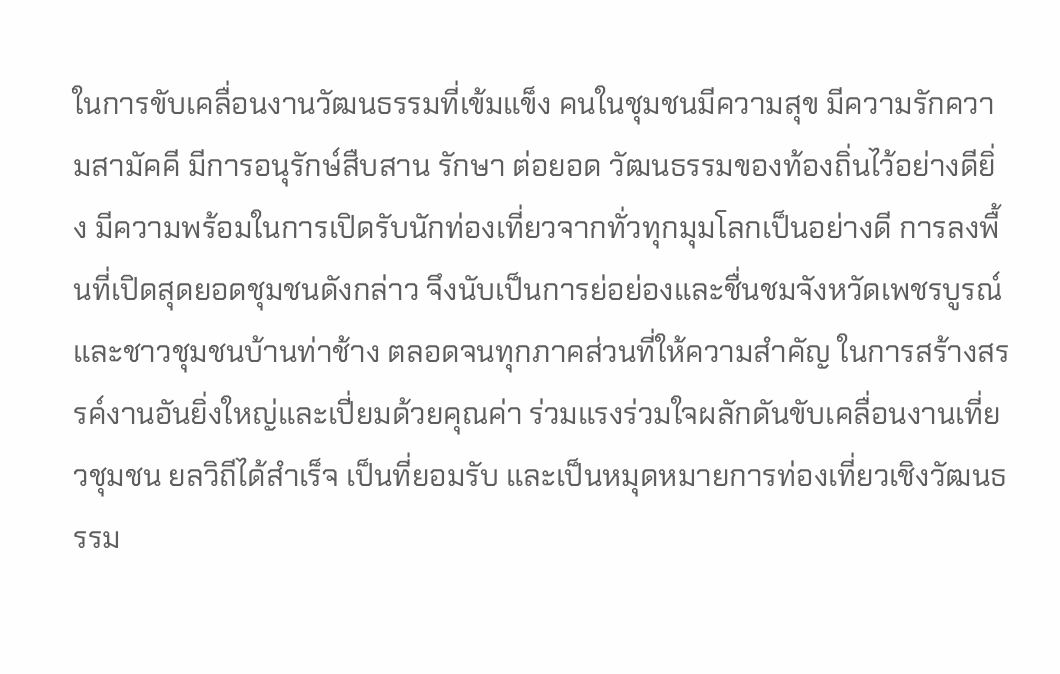ในการขับเคลื่อนงานวัฒนธรรมที่เข้มแข็ง คนในชุมชนมีความสุข มีความรักความสามัคคี มีการอนุรักษ์สืบสาน รักษา ต่อยอด วัฒนธรรมของท้องถิ่นไว้อย่างดียิ่ง มีความพร้อมในการเปิดรับนักท่องเที่ยวจากทั่วทุกมุมโลกเป็นอย่างดี การลงพื้นที่เปิดสุดยอดชุมชนดังกล่าว จึงนับเป็นการย่อย่องและชื่นชมจังหวัดเพชรบูรณ์ และชาวชุมชนบ้านท่าช้าง ตลอดจนทุกภาคส่วนที่ให้ความสำคัญ ในการสร้างสรรค์งานอันยิ่งใหญ่และเปี่ยมด้วยคุณค่า ร่วมแรงร่วมใจผลักดันขับเคลื่อนงานเที่ยวชุมชน ยลวิถีได้สำเร็จ เป็นที่ยอมรับ และเป็นหมุดหมายการท่องเที่ยวเชิงวัฒนธรรม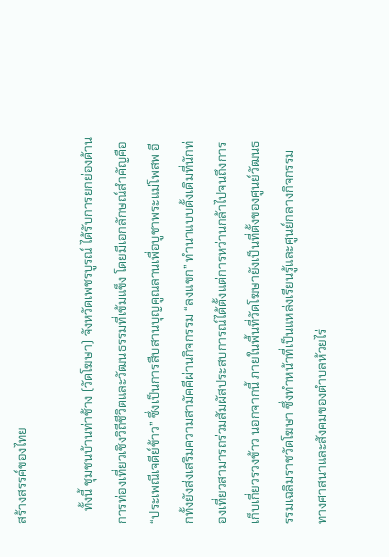สร้างสรรค์ของไทย

    ทั้งนี้ ชุมชนบ้านท่าช้าง (วัดโฆษา) จังหวัดเพชรบูรณ์ ได้รับการยกย่องด้านการท่องเที่ยวเชิงวิถีชีวิตและวัฒนธรรมที่เข้มแข็ง โดยมีเอกลักษณ์สำคัญคือ “ประเพณีเจดีย์ข้าว” ซึ่งเป็นการสืบสานบุญคูณลานเพื่อบูชาพระแม่โพสพ อีกทั้งยังส่งเสริมความสามัคคีผ่านกิจกรรม “ลงแขก” ทำนาแบบดั้งเดิมที่นักท่องเที่ยวสามารถร่วมสัมผัสประสบการณ์ได้ตั้งแต่การหว่านกล้าไปจนถึงการเก็บเกี่ยวรวงข้าว นอกจากนี้ ภายในพื้นที่วัดโฆษายังเป็นที่ตั้งของศูนย์วัฒนธรรมเฉลิมราชวัดโฆษา ซึ่งทำหน้าที่เป็นแหล่งเรียนรู้และศูนย์กลางกิจกรรมทางศาสนาและสังคมของตำบลห้วยไร่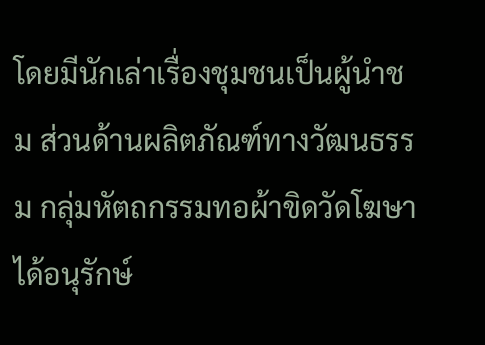โดยมีนักเล่าเรื่องชุมชนเป็นผู้นำชม ส่วนด้านผลิตภัณฑ์ทางวัฒนธรรม กลุ่มหัตถกรรมทอผ้าขิดวัดโฆษาได้อนุรักษ์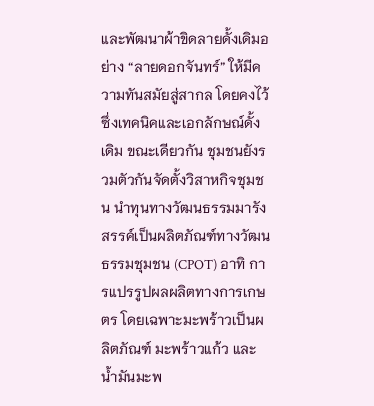และพัฒนาผ้าขิดลายดั้งเดิมอย่าง “ลายดอกจันทร์” ให้มีความทันสมัยสู่สากล โดยคงไว้ซึ่งเทคนิคและเอกลักษณ์ดั้งเดิม ขณะเดียวกัน ชุมชนยังรวมตัวกันจัดตั้งวิสาหกิจชุมชน นำทุนทางวัฒนธรรมมารังสรรค์เป็นผลิตภัณฑ์ทางวัฒนธรรมชุมชน (CPOT) อาทิ การแปรรูปผลผลิตทางการเกษตร โดยเฉพาะมะพร้าวเป็นผลิตภัณฑ์ มะพร้าวแก้ว และ น้ำมันมะพ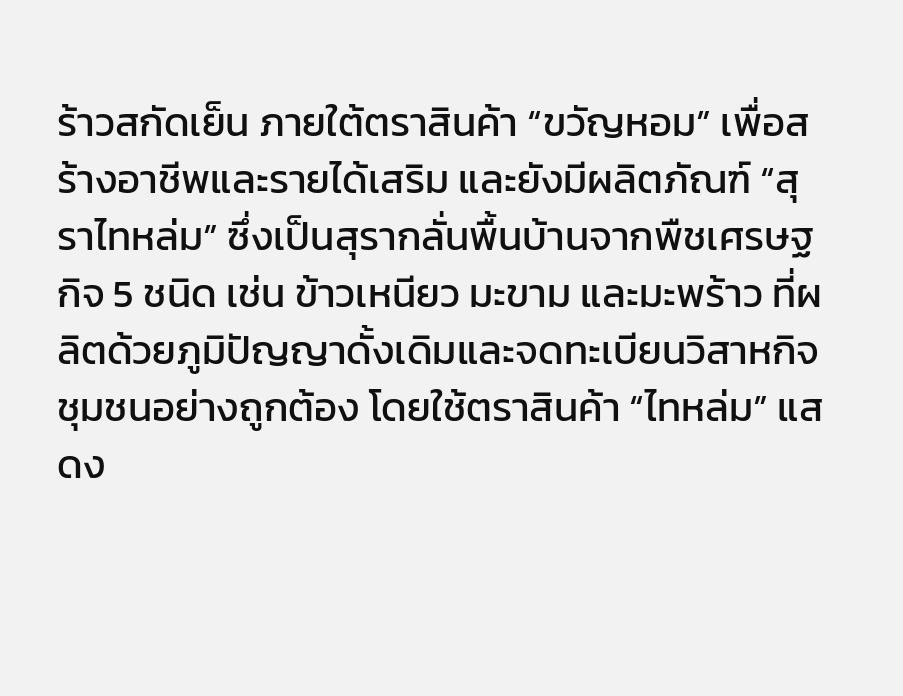ร้าวสกัดเย็น ภายใต้ตราสินค้า “ขวัญหอม” เพื่อสร้างอาชีพและรายได้เสริม และยังมีผลิตภัณฑ์ “สุราไทหล่ม” ซึ่งเป็นสุรากลั่นพื้นบ้านจากพืชเศรษฐกิจ 5 ชนิด เช่น ข้าวเหนียว มะขาม และมะพร้าว ที่ผลิตด้วยภูมิปัญญาดั้งเดิมและจดทะเบียนวิสาหกิจชุมชนอย่างถูกต้อง โดยใช้ตราสินค้า “ไทหล่ม” แสดง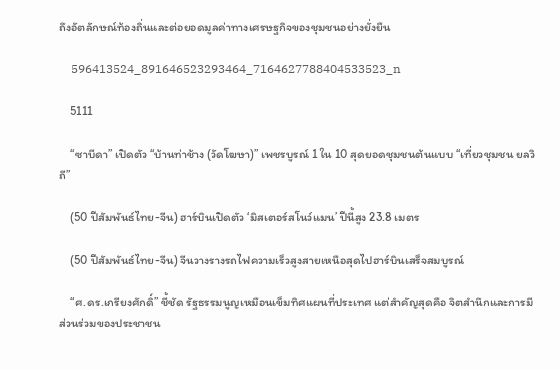ถึงอัตลักษณ์ท้องถิ่นและต่อยอดมูลค่าทางเศรษฐกิจของชุมชนอย่างยั่งยืน

    596413524_891646523293464_7164627788404533523_n

    5111

    “ซาบีดา” เปิดตัว “บ้านท่าช้าง (วัดโฆษา)” เพชรบูรณ์ 1 ใน 10 สุดยอดชุมชนต้นแบบ “เที่ยวชุมชน ยลวิถี”

    (50 ปีสัมพันธ์ไทย-จีน) ฮาร์บินเปิดตัว ‘มิสเตอร์สโนว์แมน’ ปีนี้สูง 23.8 เมตร

    (50 ปีสัมพันธ์ไทย-จีน) จีนวางรางรถไฟความเร็วสูงสายเหนือสุดไปฮาร์บินเสร็จสมบูรณ์

    “ศ.ดร.เกรียงศักดิ์” ชี้ชัด รัฐธรรมนูญเหมือนเข็มทิศแผนที่ประเทศ แต่สำคัญสุดคือ จิตสำนึกและการมีส่วนร่วมของประชาชน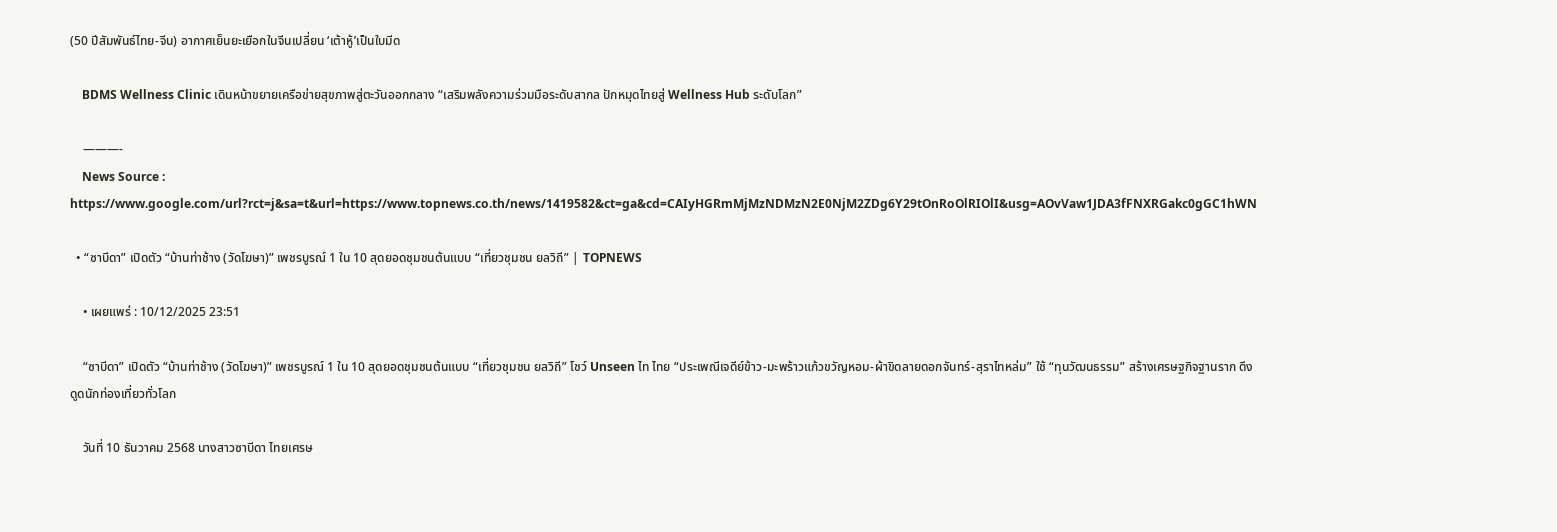(50 ปีสัมพันธ์ไทย-จีน) อากาศเย็นยะเยือกในจีนเปลี่ยน ‘เต้าหู้’เป็นใบมีด

    BDMS Wellness Clinic เดินหน้าขยายเครือข่ายสุขภาพสู่ตะวันออกกลาง “เสริมพลังความร่วมมือระดับสากล ปักหมุดไทยสู่ Wellness Hub ระดับโลก”

    ———-
    News Source : https://www.google.com/url?rct=j&sa=t&url=https://www.topnews.co.th/news/1419582&ct=ga&cd=CAIyHGRmMjMzNDMzN2E0NjM2ZDg6Y29tOnRoOlRIOlI&usg=AOvVaw1JDA3fFNXRGakc0gGC1hWN

  • “ซาบีดา” เปิดตัว “บ้านท่าช้าง (วัดโฆษา)” เพชรบูรณ์ 1 ใน 10 สุดยอดชุมชนต้นแบบ “เที่ยวชุมชน ยลวิถี” | TOPNEWS

    • เผยแพร่ : 10/12/2025 23:51

    “ซาบีดา” เปิดตัว “บ้านท่าช้าง (วัดโฆษา)” เพชรบูรณ์ 1 ใน 10 สุดยอดชุมชนต้นแบบ “เที่ยวชุมชน ยลวิถี” โชว์ Unseen ไท ไทย “ประเพณีเจดีย์ข้าว-มะพร้าวแก้วขวัญหอม-ผ้าขิดลายดอกจันทร์-สุราไทหล่ม” ใช้ “ทุนวัฒนธรรม” สร้างเศรษฐกิจฐานราก ดึงดูดนักท่องเที่ยวทั่วโลก

    วันที่ 10 ธันวาคม 2568 นางสาวซาบีดา ไทยเศรษ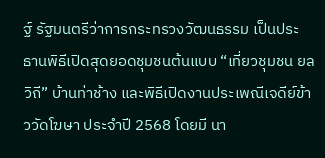ฐ์ รัฐมนตรีว่าการกระทรวงวัฒนธรรม เป็นประธานพิธีเปิดสุดยอดชุมชนต้นแบบ “เที่ยวชุมชน ยลวิถี” บ้านท่าช้าง และพิธีเปิดงานประเพณีเจดีย์ข้าววัดโฆษา ประจำปี 2568 โดยมี นา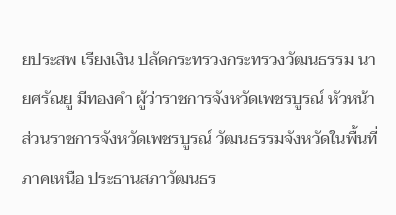ยประสพ เรียงเงิน ปลัดกระทรวงกระทรวงวัฒนธรรม นายศรัณยู มีทองคำ ผู้ว่าราชการจังหวัดเพชรบูรณ์ หัวหน้าส่วนราชการจังหวัดเพชรบูรณ์ วัฒนธรรมจังหวัดในพื้นที่ภาคเหนือ ประธานสภาวัฒนธร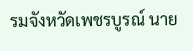รมจังหวัดเพชรบูรณ์ นาย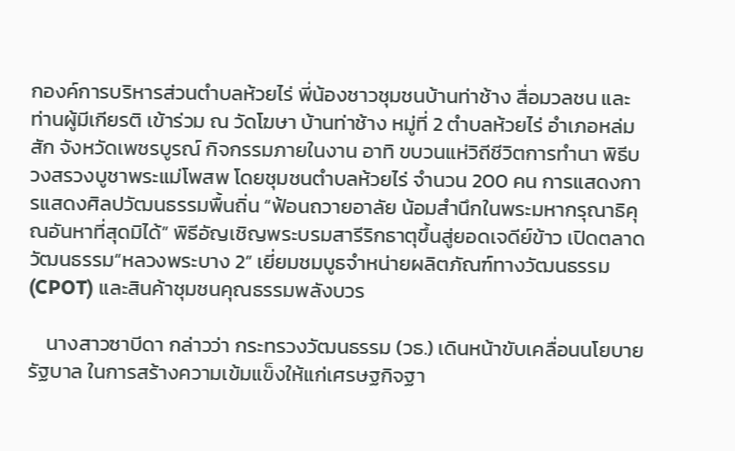กองค์การบริหารส่วนตำบลห้วยไร่ พี่น้องชาวชุมชนบ้านท่าช้าง สื่อมวลชน และท่านผู้มีเกียรติ เข้าร่วม ณ วัดโฆษา บ้านท่าช้าง หมู่ที่ 2 ตำบลห้วยไร่ อำเภอหล่มสัก จังหวัดเพชรบูรณ์ กิจกรรมภายในงาน อาทิ ขบวนแห่วิถีชีวิตการทำนา พิธีบวงสรวงบูชาพระแม่โพสพ โดยชุมชนตำบลห้วยไร่ จำนวน 200 คน การแสดงการแสดงศิลปวัฒนธรรมพื้นถิ่น “ฟ้อนถวายอาลัย น้อมสำนึกในพระมหากรุณาธิคุณอันหาที่สุดมิได้” พิธีอัญเชิญพระบรมสารีริกธาตุขึ้นสู่ยอดเจดีย์ข้าว เปิดตลาดวัฒนธรรม“หลวงพระบาง 2” เยี่ยมชมบูธจำหน่ายผลิตภัณฑ์ทางวัฒนธรรม (CPOT) และสินค้าชุมชนคุณธรรมพลังบวร

    นางสาวซาบีดา กล่าวว่า กระทรวงวัฒนธรรม (วธ.) เดินหน้าขับเคลื่อนนโยบายรัฐบาล ในการสร้างความเข้มแข็งให้แก่เศรษฐกิจฐา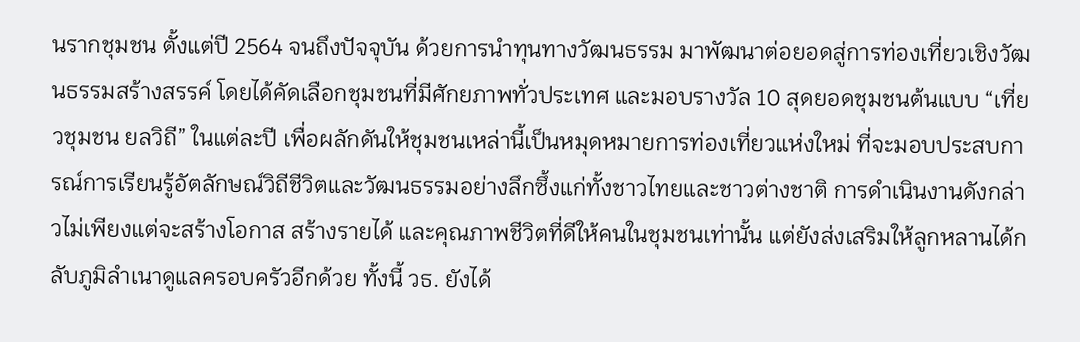นรากชุมชน ตั้งแต่ปี 2564 จนถึงปัจจุบัน ด้วยการนำทุนทางวัฒนธรรม มาพัฒนาต่อยอดสู่การท่องเที่ยวเชิงวัฒนธรรมสร้างสรรค์ โดยได้คัดเลือกชุมชนที่มีศักยภาพทั่วประเทศ และมอบรางวัล 10 สุดยอดชุมชนต้นแบบ “เที่ยวชุมชน ยลวิถี” ในแต่ละปี เพื่อผลักดันให้ชุมชนเหล่านี้เป็นหมุดหมายการท่องเที่ยวแห่งใหม่ ที่จะมอบประสบการณ์การเรียนรู้อัตลักษณ์วิถีชีวิตและวัฒนธรรมอย่างลึกซึ้งแก่ทั้งชาวไทยและชาวต่างชาติ การดำเนินงานดังกล่าวไม่เพียงแต่จะสร้างโอกาส สร้างรายได้ และคุณภาพชีวิตที่ดีให้คนในชุมชนเท่านั้น แต่ยังส่งเสริมให้ลูกหลานได้กลับภูมิลำเนาดูแลครอบครัวอีกด้วย ทั้งนี้ วธ. ยังได้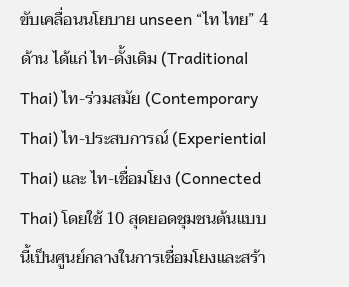ขับเคลื่อนนโยบาย unseen “ไท ไทย” 4 ด้าน ได้แก่ ไท-ดั้งเดิม (Traditional Thai) ไท-ร่วมสมัย (Contemporary Thai) ไท-ประสบการณ์ (Experiential Thai) และ ไท-เชื่อมโยง (Connected Thai) โดยใช้ 10 สุดยอดชุมชนต้นแบบนี้เป็นศูนย์กลางในการเชื่อมโยงและสร้า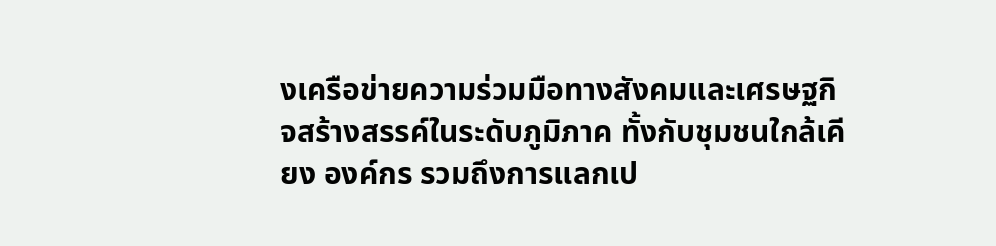งเครือข่ายความร่วมมือทางสังคมและเศรษฐกิจสร้างสรรค์ในระดับภูมิภาค ทั้งกับชุมชนใกล้เคียง องค์กร รวมถึงการแลกเป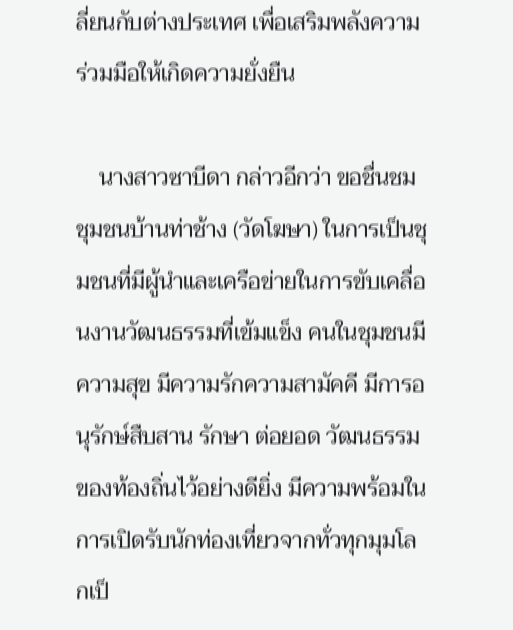ลี่ยนกับต่างประเทศ เพื่อเสริมพลังความร่วมมือให้เกิดความยั่งยืน

    นางสาวซาบีดา กล่าวอีกว่า ขอชื่นชมชุมชนบ้านท่าช้าง (วัดโฆษา) ในการเป็นชุมชนที่มีผู้นำและเครือข่ายในการขับเคลื่อนงานวัฒนธรรมที่เข้มแข็ง คนในชุมชนมีความสุข มีความรักความสามัคคี มีการอนุรักษ์สืบสาน รักษา ต่อยอด วัฒนธรรมของท้องถิ่นไว้อย่างดียิ่ง มีความพร้อมในการเปิดรับนักท่องเที่ยวจากทั่วทุกมุมโลกเป็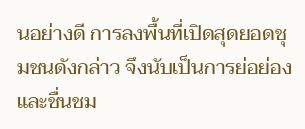นอย่างดี การลงพื้นที่เปิดสุดยอดชุมชนดังกล่าว จึงนับเป็นการย่อย่องและชื่นชม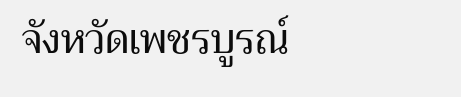จังหวัดเพชรบูรณ์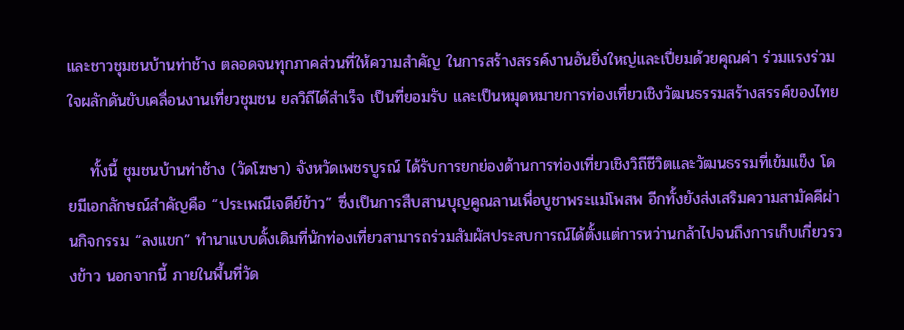และชาวชุมชนบ้านท่าช้าง ตลอดจนทุกภาคส่วนที่ให้ความสำคัญ ในการสร้างสรรค์งานอันยิ่งใหญ่และเปี่ยมด้วยคุณค่า ร่วมแรงร่วมใจผลักดันขับเคลื่อนงานเที่ยวชุมชน ยลวิถีได้สำเร็จ เป็นที่ยอมรับ และเป็นหมุดหมายการท่องเที่ยวเชิงวัฒนธรรมสร้างสรรค์ของไทย

    ทั้งนี้ ชุมชนบ้านท่าช้าง (วัดโฆษา) จังหวัดเพชรบูรณ์ ได้รับการยกย่องด้านการท่องเที่ยวเชิงวิถีชีวิตและวัฒนธรรมที่เข้มแข็ง โดยมีเอกลักษณ์สำคัญคือ “ประเพณีเจดีย์ข้าว” ซึ่งเป็นการสืบสานบุญคูณลานเพื่อบูชาพระแม่โพสพ อีกทั้งยังส่งเสริมความสามัคคีผ่านกิจกรรม “ลงแขก” ทำนาแบบดั้งเดิมที่นักท่องเที่ยวสามารถร่วมสัมผัสประสบการณ์ได้ตั้งแต่การหว่านกล้าไปจนถึงการเก็บเกี่ยวรวงข้าว นอกจากนี้ ภายในพื้นที่วัด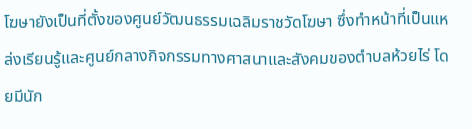โฆษายังเป็นที่ตั้งของศูนย์วัฒนธรรมเฉลิมราชวัดโฆษา ซึ่งทำหน้าที่เป็นแหล่งเรียนรู้และศูนย์กลางกิจกรรมทางศาสนาและสังคมของตำบลห้วยไร่ โดยมีนัก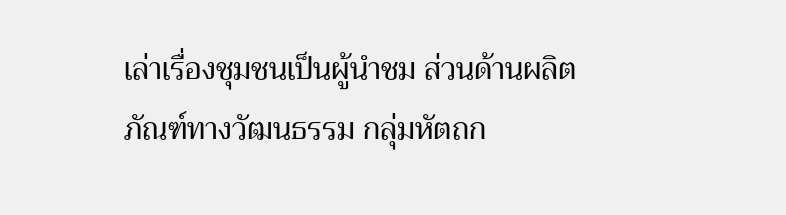เล่าเรื่องชุมชนเป็นผู้นำชม ส่วนด้านผลิตภัณฑ์ทางวัฒนธรรม กลุ่มหัตถก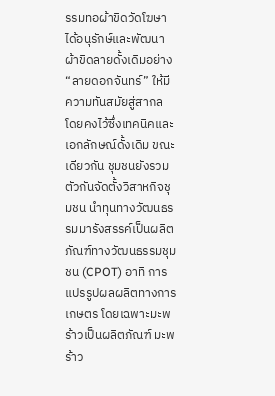รรมทอผ้าขิดวัดโฆษาได้อนุรักษ์และพัฒนาผ้าขิดลายดั้งเดิมอย่าง “ลายดอกจันทร์” ให้มีความทันสมัยสู่สากล โดยคงไว้ซึ่งเทคนิคและเอกลักษณ์ดั้งเดิม ขณะเดียวกัน ชุมชนยังรวมตัวกันจัดตั้งวิสาหกิจชุมชน นำทุนทางวัฒนธรรมมารังสรรค์เป็นผลิตภัณฑ์ทางวัฒนธรรมชุมชน (CPOT) อาทิ การแปรรูปผลผลิตทางการเกษตร โดยเฉพาะมะพร้าวเป็นผลิตภัณฑ์ มะพร้าว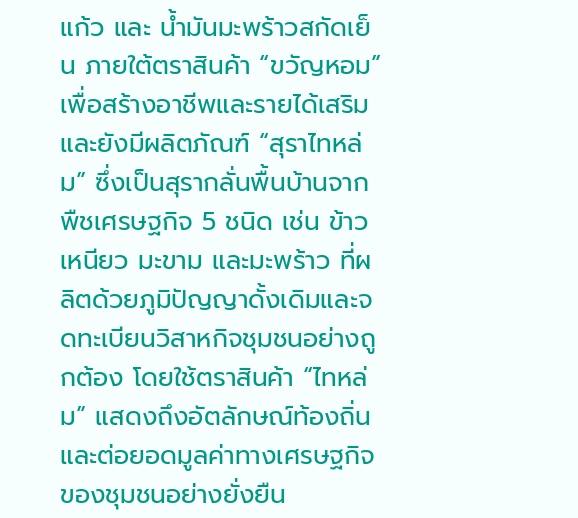แก้ว และ น้ำมันมะพร้าวสกัดเย็น ภายใต้ตราสินค้า “ขวัญหอม” เพื่อสร้างอาชีพและรายได้เสริม และยังมีผลิตภัณฑ์ “สุราไทหล่ม” ซึ่งเป็นสุรากลั่นพื้นบ้านจากพืชเศรษฐกิจ 5 ชนิด เช่น ข้าวเหนียว มะขาม และมะพร้าว ที่ผลิตด้วยภูมิปัญญาดั้งเดิมและจดทะเบียนวิสาหกิจชุมชนอย่างถูกต้อง โดยใช้ตราสินค้า “ไทหล่ม” แสดงถึงอัตลักษณ์ท้องถิ่นและต่อยอดมูลค่าทางเศรษฐกิจของชุมชนอย่างยั่งยืน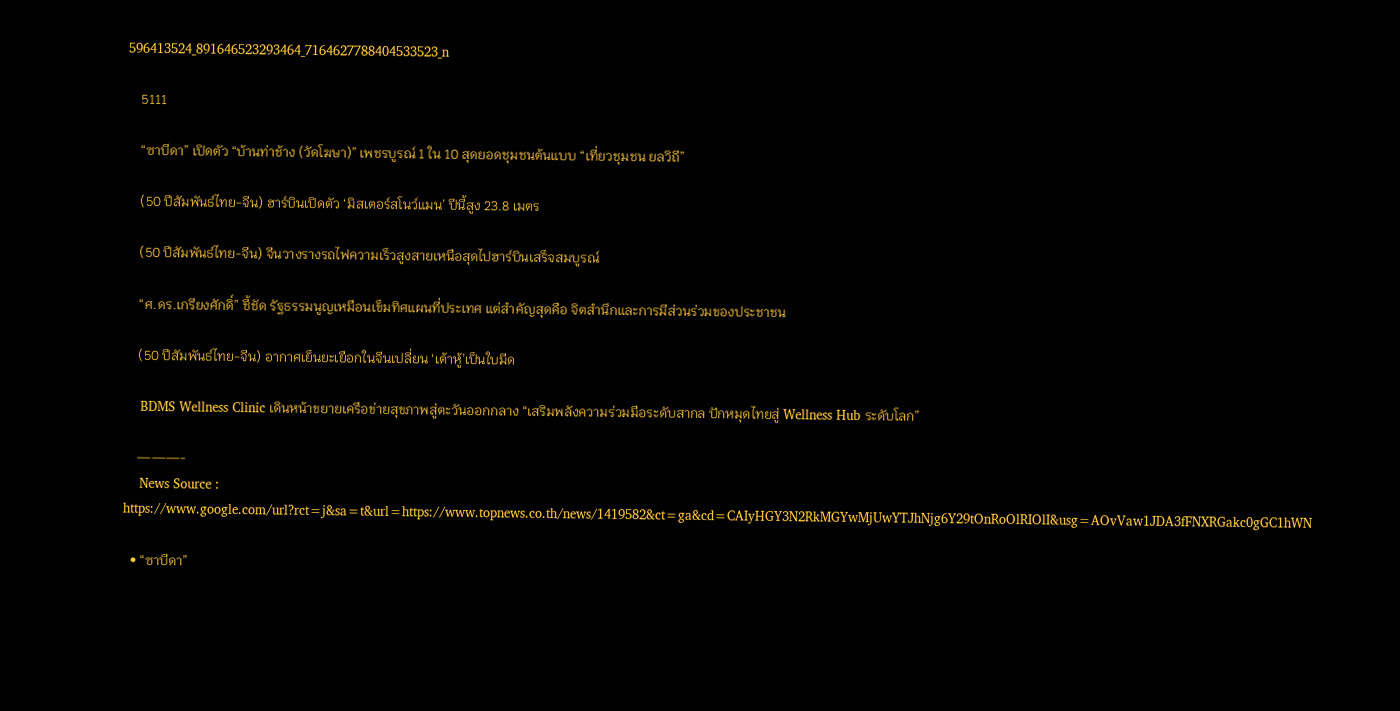596413524_891646523293464_7164627788404533523_n

    5111

    “ซาบีดา” เปิดตัว “บ้านท่าช้าง (วัดโฆษา)” เพชรบูรณ์ 1 ใน 10 สุดยอดชุมชนต้นแบบ “เที่ยวชุมชน ยลวิถี”

    (50 ปีสัมพันธ์ไทย-จีน) ฮาร์บินเปิดตัว ‘มิสเตอร์สโนว์แมน’ ปีนี้สูง 23.8 เมตร

    (50 ปีสัมพันธ์ไทย-จีน) จีนวางรางรถไฟความเร็วสูงสายเหนือสุดไปฮาร์บินเสร็จสมบูรณ์

    “ศ.ดร.เกรียงศักดิ์” ชี้ชัด รัฐธรรมนูญเหมือนเข็มทิศแผนที่ประเทศ แต่สำคัญสุดคือ จิตสำนึกและการมีส่วนร่วมของประชาชน

    (50 ปีสัมพันธ์ไทย-จีน) อากาศเย็นยะเยือกในจีนเปลี่ยน ‘เต้าหู้’เป็นใบมีด

    BDMS Wellness Clinic เดินหน้าขยายเครือข่ายสุขภาพสู่ตะวันออกกลาง “เสริมพลังความร่วมมือระดับสากล ปักหมุดไทยสู่ Wellness Hub ระดับโลก”

    ———-
    News Source : https://www.google.com/url?rct=j&sa=t&url=https://www.topnews.co.th/news/1419582&ct=ga&cd=CAIyHGY3N2RkMGYwMjUwYTJhNjg6Y29tOnRoOlRIOlI&usg=AOvVaw1JDA3fFNXRGakc0gGC1hWN

  • “ซาบีดา”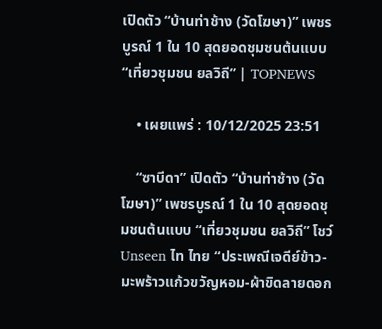เปิดตัว “บ้านท่าช้าง (วัดโฆษา)” เพชรบูรณ์ 1 ใน 10 สุดยอดชุมชนต้นแบบ “เที่ยวชุมชน ยลวิถี” | TOPNEWS

    • เผยแพร่ : 10/12/2025 23:51

    “ซาบีดา” เปิดตัว “บ้านท่าช้าง (วัดโฆษา)” เพชรบูรณ์ 1 ใน 10 สุดยอดชุมชนต้นแบบ “เที่ยวชุมชน ยลวิถี” โชว์ Unseen ไท ไทย “ประเพณีเจดีย์ข้าว-มะพร้าวแก้วขวัญหอม-ผ้าขิดลายดอก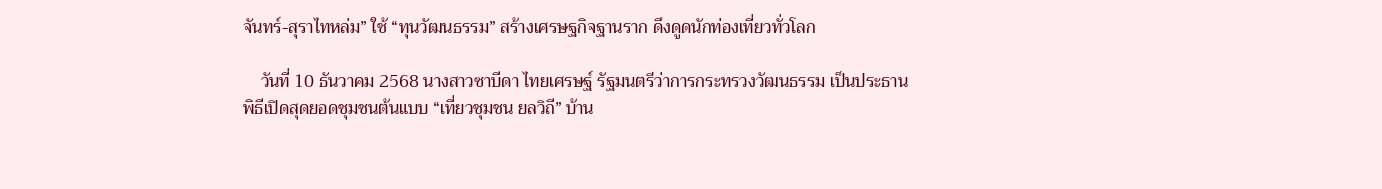จันทร์-สุราไทหล่ม” ใช้ “ทุนวัฒนธรรม” สร้างเศรษฐกิจฐานราก ดึงดูดนักท่องเที่ยวทั่วโลก

    วันที่ 10 ธันวาคม 2568 นางสาวซาบีดา ไทยเศรษฐ์ รัฐมนตรีว่าการกระทรวงวัฒนธรรม เป็นประธานพิธีเปิดสุดยอดชุมชนต้นแบบ “เที่ยวชุมชน ยลวิถี” บ้าน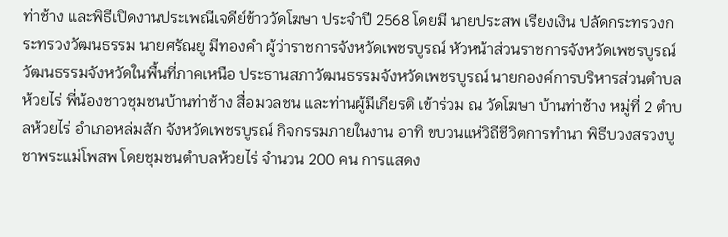ท่าช้าง และพิธีเปิดงานประเพณีเจดีย์ข้าววัดโฆษา ประจำปี 2568 โดยมี นายประสพ เรียงเงิน ปลัดกระทรวงกระทรวงวัฒนธรรม นายศรัณยู มีทองคำ ผู้ว่าราชการจังหวัดเพชรบูรณ์ หัวหน้าส่วนราชการจังหวัดเพชรบูรณ์ วัฒนธรรมจังหวัดในพื้นที่ภาคเหนือ ประธานสภาวัฒนธรรมจังหวัดเพชรบูรณ์ นายกองค์การบริหารส่วนตำบลห้วยไร่ พี่น้องชาวชุมชนบ้านท่าช้าง สื่อมวลชน และท่านผู้มีเกียรติ เข้าร่วม ณ วัดโฆษา บ้านท่าช้าง หมู่ที่ 2 ตำบลห้วยไร่ อำเภอหล่มสัก จังหวัดเพชรบูรณ์ กิจกรรมภายในงาน อาทิ ขบวนแห่วิถีชีวิตการทำนา พิธีบวงสรวงบูชาพระแม่โพสพ โดยชุมชนตำบลห้วยไร่ จำนวน 200 คน การแสดง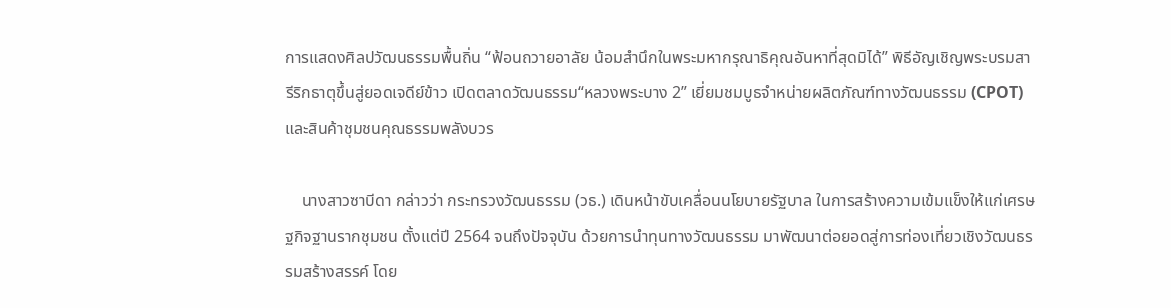การแสดงศิลปวัฒนธรรมพื้นถิ่น “ฟ้อนถวายอาลัย น้อมสำนึกในพระมหากรุณาธิคุณอันหาที่สุดมิได้” พิธีอัญเชิญพระบรมสารีริกธาตุขึ้นสู่ยอดเจดีย์ข้าว เปิดตลาดวัฒนธรรม“หลวงพระบาง 2” เยี่ยมชมบูธจำหน่ายผลิตภัณฑ์ทางวัฒนธรรม (CPOT) และสินค้าชุมชนคุณธรรมพลังบวร

    นางสาวซาบีดา กล่าวว่า กระทรวงวัฒนธรรม (วธ.) เดินหน้าขับเคลื่อนนโยบายรัฐบาล ในการสร้างความเข้มแข็งให้แก่เศรษฐกิจฐานรากชุมชน ตั้งแต่ปี 2564 จนถึงปัจจุบัน ด้วยการนำทุนทางวัฒนธรรม มาพัฒนาต่อยอดสู่การท่องเที่ยวเชิงวัฒนธรรมสร้างสรรค์ โดย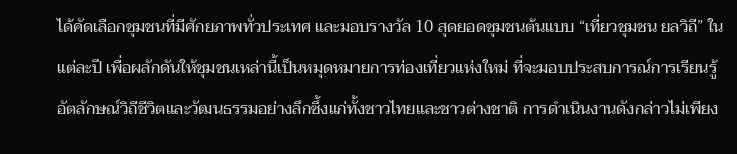ได้คัดเลือกชุมชนที่มีศักยภาพทั่วประเทศ และมอบรางวัล 10 สุดยอดชุมชนต้นแบบ “เที่ยวชุมชน ยลวิถี” ในแต่ละปี เพื่อผลักดันให้ชุมชนเหล่านี้เป็นหมุดหมายการท่องเที่ยวแห่งใหม่ ที่จะมอบประสบการณ์การเรียนรู้อัตลักษณ์วิถีชีวิตและวัฒนธรรมอย่างลึกซึ้งแก่ทั้งชาวไทยและชาวต่างชาติ การดำเนินงานดังกล่าวไม่เพียง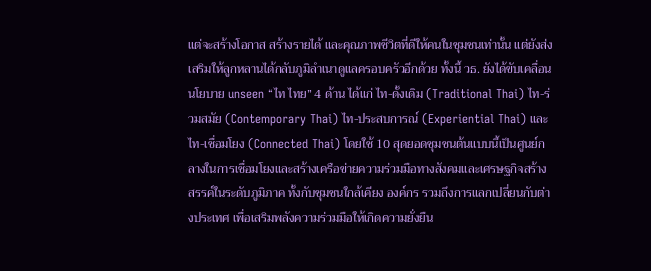แต่จะสร้างโอกาส สร้างรายได้ และคุณภาพชีวิตที่ดีให้คนในชุมชนเท่านั้น แต่ยังส่งเสริมให้ลูกหลานได้กลับภูมิลำเนาดูแลครอบครัวอีกด้วย ทั้งนี้ วธ. ยังได้ขับเคลื่อนนโยบาย unseen “ไท ไทย” 4 ด้าน ได้แก่ ไท-ดั้งเดิม (Traditional Thai) ไท-ร่วมสมัย (Contemporary Thai) ไท-ประสบการณ์ (Experiential Thai) และ ไท-เชื่อมโยง (Connected Thai) โดยใช้ 10 สุดยอดชุมชนต้นแบบนี้เป็นศูนย์กลางในการเชื่อมโยงและสร้างเครือข่ายความร่วมมือทางสังคมและเศรษฐกิจสร้างสรรค์ในระดับภูมิภาค ทั้งกับชุมชนใกล้เคียง องค์กร รวมถึงการแลกเปลี่ยนกับต่างประเทศ เพื่อเสริมพลังความร่วมมือให้เกิดความยั่งยืน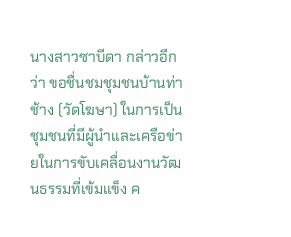นางสาวซาบีดา กล่าวอีกว่า ขอชื่นชมชุมชนบ้านท่าช้าง (วัดโฆษา) ในการเป็นชุมชนที่มีผู้นำและเครือข่ายในการขับเคลื่อนงานวัฒนธรรมที่เข้มแข็ง ค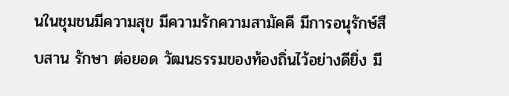นในชุมชนมีความสุข มีความรักความสามัคคี มีการอนุรักษ์สืบสาน รักษา ต่อยอด วัฒนธรรมของท้องถิ่นไว้อย่างดียิ่ง มี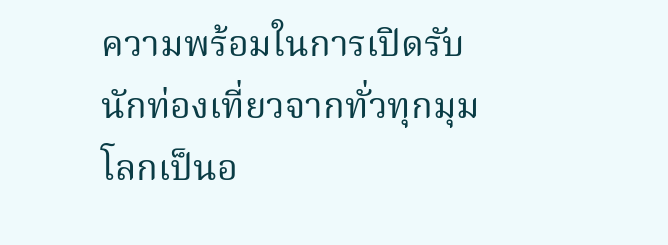ความพร้อมในการเปิดรับนักท่องเที่ยวจากทั่วทุกมุมโลกเป็นอ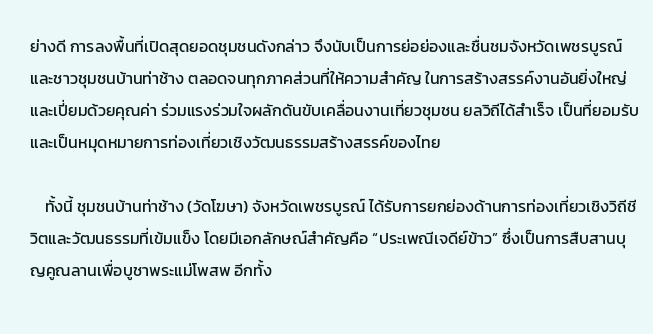ย่างดี การลงพื้นที่เปิดสุดยอดชุมชนดังกล่าว จึงนับเป็นการย่อย่องและชื่นชมจังหวัดเพชรบูรณ์ และชาวชุมชนบ้านท่าช้าง ตลอดจนทุกภาคส่วนที่ให้ความสำคัญ ในการสร้างสรรค์งานอันยิ่งใหญ่และเปี่ยมด้วยคุณค่า ร่วมแรงร่วมใจผลักดันขับเคลื่อนงานเที่ยวชุมชน ยลวิถีได้สำเร็จ เป็นที่ยอมรับ และเป็นหมุดหมายการท่องเที่ยวเชิงวัฒนธรรมสร้างสรรค์ของไทย

    ทั้งนี้ ชุมชนบ้านท่าช้าง (วัดโฆษา) จังหวัดเพชรบูรณ์ ได้รับการยกย่องด้านการท่องเที่ยวเชิงวิถีชีวิตและวัฒนธรรมที่เข้มแข็ง โดยมีเอกลักษณ์สำคัญคือ “ประเพณีเจดีย์ข้าว” ซึ่งเป็นการสืบสานบุญคูณลานเพื่อบูชาพระแม่โพสพ อีกทั้ง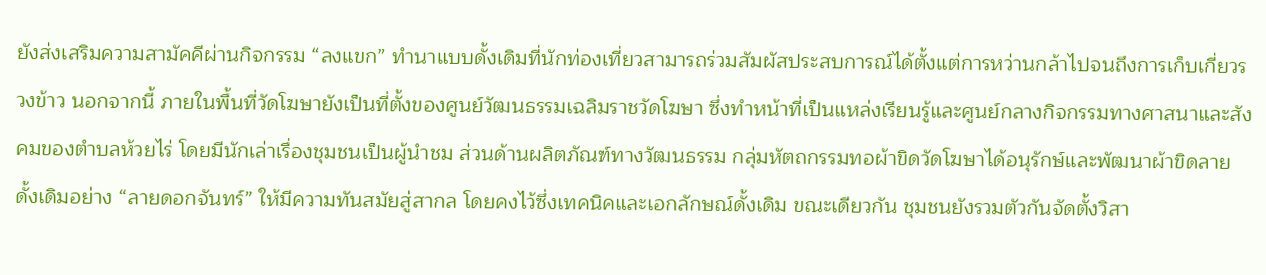ยังส่งเสริมความสามัคคีผ่านกิจกรรม “ลงแขก” ทำนาแบบดั้งเดิมที่นักท่องเที่ยวสามารถร่วมสัมผัสประสบการณ์ได้ตั้งแต่การหว่านกล้าไปจนถึงการเก็บเกี่ยวรวงข้าว นอกจากนี้ ภายในพื้นที่วัดโฆษายังเป็นที่ตั้งของศูนย์วัฒนธรรมเฉลิมราชวัดโฆษา ซึ่งทำหน้าที่เป็นแหล่งเรียนรู้และศูนย์กลางกิจกรรมทางศาสนาและสังคมของตำบลห้วยไร่ โดยมีนักเล่าเรื่องชุมชนเป็นผู้นำชม ส่วนด้านผลิตภัณฑ์ทางวัฒนธรรม กลุ่มหัตถกรรมทอผ้าขิดวัดโฆษาได้อนุรักษ์และพัฒนาผ้าขิดลายดั้งเดิมอย่าง “ลายดอกจันทร์” ให้มีความทันสมัยสู่สากล โดยคงไว้ซึ่งเทคนิคและเอกลักษณ์ดั้งเดิม ขณะเดียวกัน ชุมชนยังรวมตัวกันจัดตั้งวิสา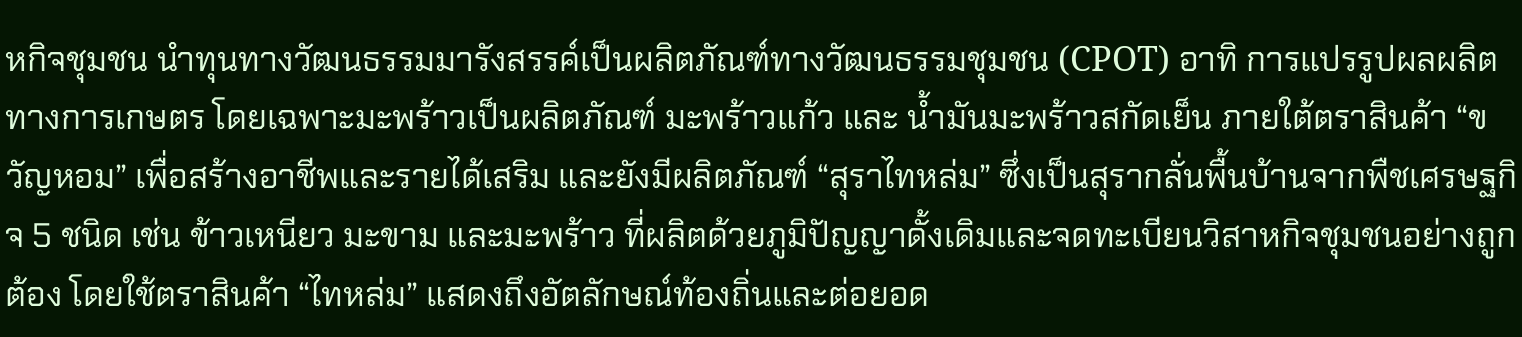หกิจชุมชน นำทุนทางวัฒนธรรมมารังสรรค์เป็นผลิตภัณฑ์ทางวัฒนธรรมชุมชน (CPOT) อาทิ การแปรรูปผลผลิตทางการเกษตร โดยเฉพาะมะพร้าวเป็นผลิตภัณฑ์ มะพร้าวแก้ว และ น้ำมันมะพร้าวสกัดเย็น ภายใต้ตราสินค้า “ขวัญหอม” เพื่อสร้างอาชีพและรายได้เสริม และยังมีผลิตภัณฑ์ “สุราไทหล่ม” ซึ่งเป็นสุรากลั่นพื้นบ้านจากพืชเศรษฐกิจ 5 ชนิด เช่น ข้าวเหนียว มะขาม และมะพร้าว ที่ผลิตด้วยภูมิปัญญาดั้งเดิมและจดทะเบียนวิสาหกิจชุมชนอย่างถูกต้อง โดยใช้ตราสินค้า “ไทหล่ม” แสดงถึงอัตลักษณ์ท้องถิ่นและต่อยอด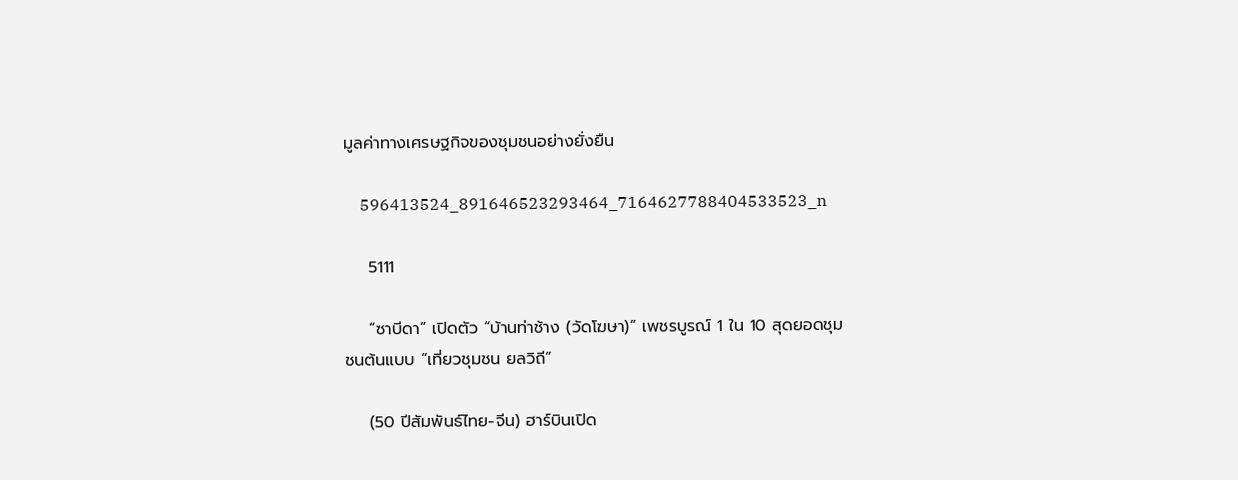มูลค่าทางเศรษฐกิจของชุมชนอย่างยั่งยืน

    596413524_891646523293464_7164627788404533523_n

    5111

    “ซาบีดา” เปิดตัว “บ้านท่าช้าง (วัดโฆษา)” เพชรบูรณ์ 1 ใน 10 สุดยอดชุมชนต้นแบบ “เที่ยวชุมชน ยลวิถี”

    (50 ปีสัมพันธ์ไทย-จีน) ฮาร์บินเปิด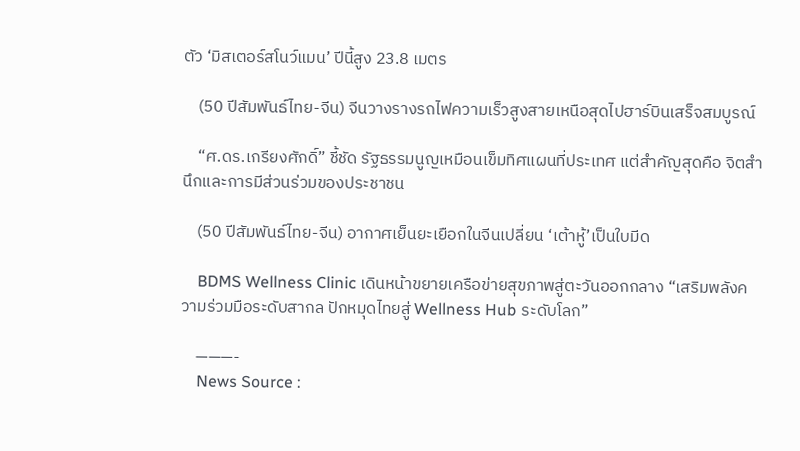ตัว ‘มิสเตอร์สโนว์แมน’ ปีนี้สูง 23.8 เมตร

    (50 ปีสัมพันธ์ไทย-จีน) จีนวางรางรถไฟความเร็วสูงสายเหนือสุดไปฮาร์บินเสร็จสมบูรณ์

    “ศ.ดร.เกรียงศักดิ์” ชี้ชัด รัฐธรรมนูญเหมือนเข็มทิศแผนที่ประเทศ แต่สำคัญสุดคือ จิตสำนึกและการมีส่วนร่วมของประชาชน

    (50 ปีสัมพันธ์ไทย-จีน) อากาศเย็นยะเยือกในจีนเปลี่ยน ‘เต้าหู้’เป็นใบมีด

    BDMS Wellness Clinic เดินหน้าขยายเครือข่ายสุขภาพสู่ตะวันออกกลาง “เสริมพลังความร่วมมือระดับสากล ปักหมุดไทยสู่ Wellness Hub ระดับโลก”

    ———-
    News Source :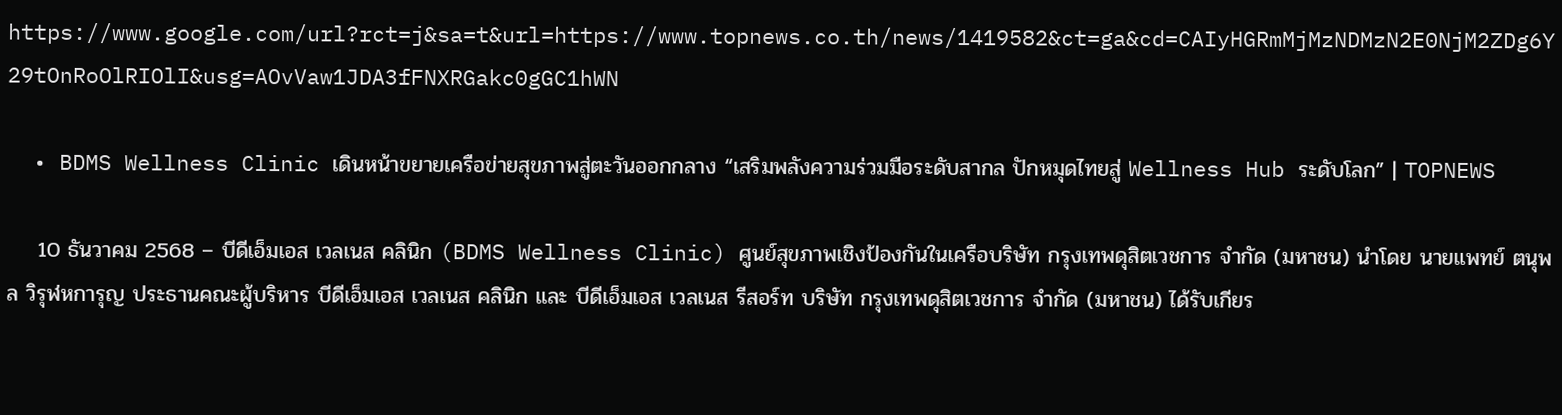https://www.google.com/url?rct=j&sa=t&url=https://www.topnews.co.th/news/1419582&ct=ga&cd=CAIyHGRmMjMzNDMzN2E0NjM2ZDg6Y29tOnRoOlRIOlI&usg=AOvVaw1JDA3fFNXRGakc0gGC1hWN

  • BDMS Wellness Clinic เดินหน้าขยายเครือข่ายสุขภาพสู่ตะวันออกกลาง “เสริมพลังความร่วมมือระดับสากล ปักหมุดไทยสู่ Wellness Hub ระดับโลก” | TOPNEWS

    10 ธันวาคม 2568 – บีดีเอ็มเอส เวลเนส คลินิก (BDMS Wellness Clinic) ศูนย์สุขภาพเชิงป้องกันในเครือบริษัท กรุงเทพดุสิตเวชการ จำกัด (มหาชน) นำโดย นายแพทย์ ตนุพล วิรุฬหการุญ ประธานคณะผู้บริหาร บีดีเอ็มเอส เวลเนส คลินิก และ บีดีเอ็มเอส เวลเนส รีสอร์ท บริษัท กรุงเทพดุสิตเวชการ จำกัด (มหาชน) ได้รับเกียร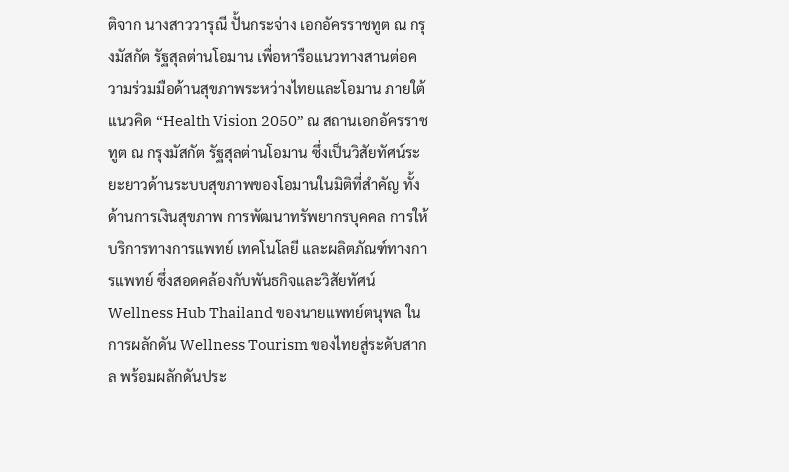ติจาก นางสาววารุณี ปั้นกระจ่าง เอกอัครราชทูต ณ กรุงมัสกัต รัฐสุลต่านโอมาน เพื่อหารือแนวทางสานต่อความร่วมมือด้านสุขภาพระหว่างไทยและโอมาน ภายใต้แนวคิด “Health Vision 2050” ณ สถานเอกอัครราชทูต ณ กรุงมัสกัต รัฐสุลต่านโอมาน ซึ่งเป็นวิสัยทัศน์ระยะยาวด้านระบบสุขภาพของโอมานในมิติที่สำคัญ ทั้งด้านการเงินสุขภาพ การพัฒนาทรัพยากรบุคคล การให้บริการทางการแพทย์ เทคโนโลยี และผลิตภัณฑ์ทางการแพทย์ ซึ่งสอดคล้องกับพันธกิจและวิสัยทัศน์ Wellness Hub Thailand ของนายแพทย์ตนุพล ในการผลักดัน Wellness Tourism ของไทยสู่ระดับสากล พร้อมผลักดันประ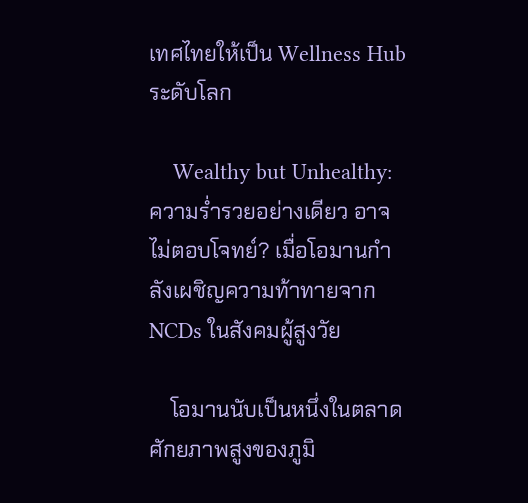เทศไทยให้เป็น Wellness Hub ระดับโลก

    Wealthy but Unhealthy: ความร่ำรวยอย่างเดียว อาจไม่ตอบโจทย์? เมื่อโอมานกำลังเผชิญความท้าทายจาก NCDs ในสังคมผู้สูงวัย

    โอมานนับเป็นหนึ่งในตลาดศักยภาพสูงของภูมิ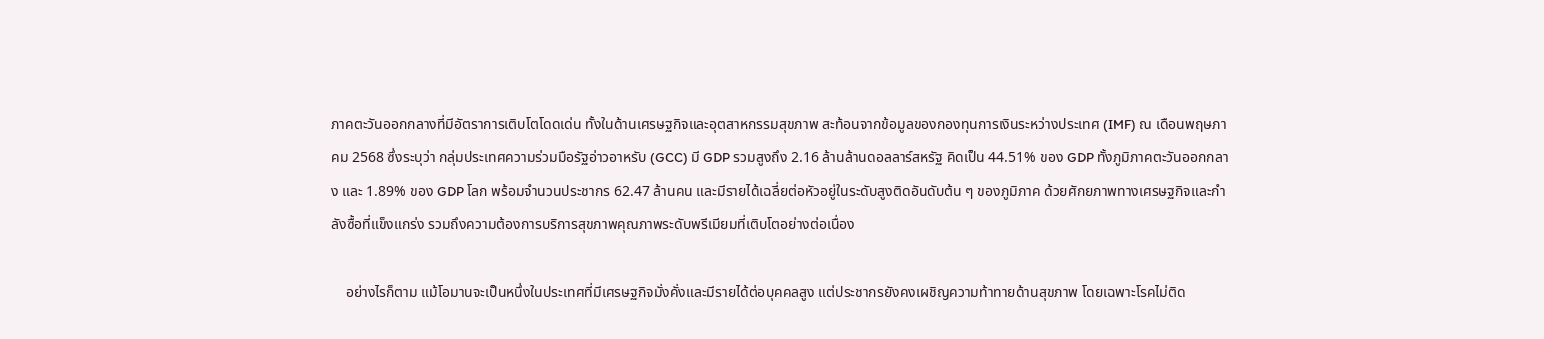ภาคตะวันออกกลางที่มีอัตราการเติบโตโดดเด่น ทั้งในด้านเศรษฐกิจและอุตสาหกรรมสุขภาพ สะท้อนจากข้อมูลของกองทุนการเงินระหว่างประเทศ (IMF) ณ เดือนพฤษภาคม 2568 ซึ่งระบุว่า กลุ่มประเทศความร่วมมือรัฐอ่าวอาหรับ (GCC) มี GDP รวมสูงถึง 2.16 ล้านล้านดอลลาร์สหรัฐ คิดเป็น 44.51% ของ GDP ทั้งภูมิภาคตะวันออกกลาง และ 1.89% ของ GDP โลก พร้อมจำนวนประชากร 62.47 ล้านคน และมีรายได้เฉลี่ยต่อหัวอยู่ในระดับสูงติดอันดับต้น ๆ ของภูมิภาค ด้วยศักยภาพทางเศรษฐกิจและกำลังซื้อที่แข็งแกร่ง รวมถึงความต้องการบริการสุขภาพคุณภาพระดับพรีเมียมที่เติบโตอย่างต่อเนื่อง

    อย่างไรก็ตาม แม้โอมานจะเป็นหนึ่งในประเทศที่มีเศรษฐกิจมั่งคั่งและมีรายได้ต่อบุคคลสูง แต่ประชากรยังคงเผชิญความท้าทายด้านสุขภาพ โดยเฉพาะโรคไม่ติด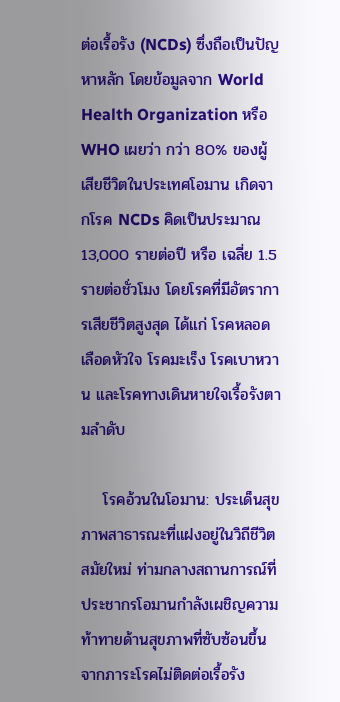ต่อเรื้อรัง (NCDs) ซึ่งถือเป็นปัญหาหลัก โดยข้อมูลจาก World Health Organization หรือ WHO เผยว่า กว่า 80% ของผู้เสียชีวิตในประเทศโอมาน เกิดจากโรค NCDs คิดเป็นประมาณ 13,000 รายต่อปี หรือ เฉลี่ย 1.5 รายต่อชั่วโมง โดยโรคที่มีอัตราการเสียชีวิตสูงสุด ได้แก่ โรคหลอดเลือดหัวใจ โรคมะเร็ง โรคเบาหวาน และโรคทางเดินหายใจเรื้อรังตามลำดับ

    โรคอ้วนในโอมาน: ประเด็นสุขภาพสาธารณะที่แฝงอยู่ในวิถีชีวิตสมัยใหม่ ท่ามกลางสถานการณ์ที่ประชากรโอมานกำลังเผชิญความท้าทายด้านสุขภาพที่ซับซ้อนขึ้นจากภาระโรคไม่ติดต่อเรื้อรัง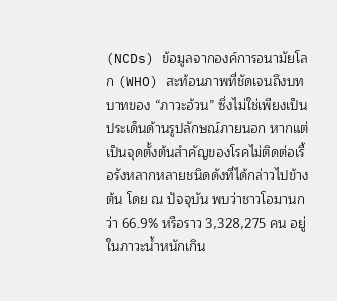(NCDs) ข้อมูลจากองค์การอนามัยโลก (WHO) สะท้อนภาพที่ชัดเจนถึงบทบาทของ “ภาวะอ้วน” ซึ่งไม่ใช่เพียงเป็นประเด็นด้านรูปลักษณ์ภายนอก หากแต่เป็นจุดตั้งต้นสำคัญของโรคไม่ติดต่อเรื้อรังหลากหลายชนิดดังที่ได้กล่าวไปข้างต้น โดย ณ ปัจจุบัน พบว่าชาวโอมานกว่า 66.9% หรือราว 3,328,275 คน อยู่ในภาวะน้ำหนักเกิน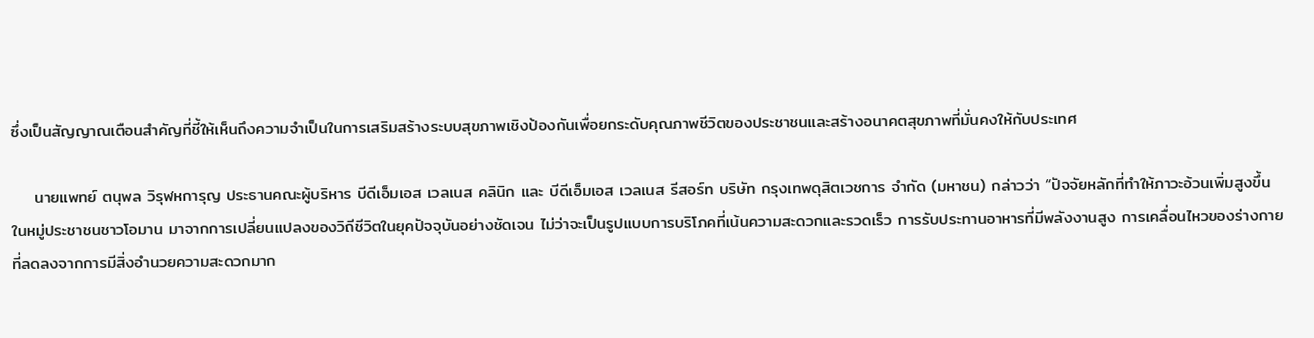ซึ่งเป็นสัญญาณเตือนสำคัญที่ชี้ให้เห็นถึงความจำเป็นในการเสริมสร้างระบบสุขภาพเชิงป้องกันเพื่อยกระดับคุณภาพชีวิตของประชาชนและสร้างอนาคตสุขภาพที่มั่นคงให้กับประเทศ

    นายแพทย์ ตนุพล วิรุฬหการุญ ประธานคณะผู้บริหาร บีดีเอ็มเอส เวลเนส คลินิก และ บีดีเอ็มเอส เวลเนส รีสอร์ท บริษัท กรุงเทพดุสิตเวชการ จำกัด (มหาชน) กล่าวว่า “ปัจจัยหลักที่ทำให้ภาวะอ้วนเพิ่มสูงขึ้นในหมู่ประชาชนชาวโอมาน มาจากการเปลี่ยนแปลงของวิถีชีวิตในยุคปัจจุบันอย่างชัดเจน ไม่ว่าจะเป็นรูปแบบการบริโภคที่เน้นความสะดวกและรวดเร็ว การรับประทานอาหารที่มีพลังงานสูง การเคลื่อนไหวของร่างกายที่ลดลงจากการมีสิ่งอำนวยความสะดวกมาก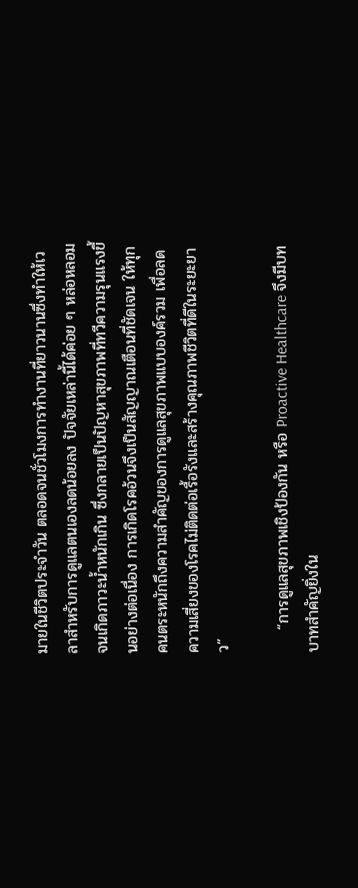มายในชีวิตประจำวัน ตลอดจนชั่วโมงการทำงานที่ยาวนานซึ่งทำให้เวลาสำหรับการดูแลตนเองลดน้อยลง ปัจจัยเหล่านี้ได้ค่อย ๆ หล่อหลอมจนเกิดภาวะน้ำหนักเกิน ซึ่งกลายเป็นปัญหาสุขภาพที่ทวีความรุนแรงขึ้นอย่างต่อเนื่อง การเกิดโรคอ้วนจึงเป็นสัญญาณเตือนที่ชัดเจน ให้ทุกคนตระหนักถึงความสำคัญของการดูแลสุขภาพแบบองค์รวม เพื่อลดความเสี่ยงของโรคไม่ติดต่อเรื้อรังและสร้างคุณภาพชีวิตที่ดีในระยะยาว”

    “การดูแลสุขภาพเชิงป้องกัน หรือ Proactive Healthcare จึงมีบทบาทสำคัญยิ่งใน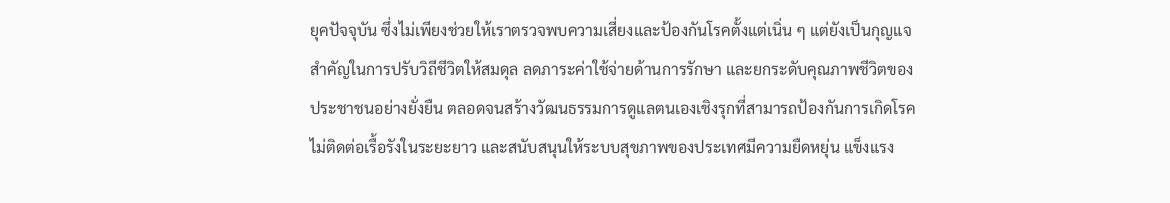ยุคปัจจุบัน ซึ่งไม่เพียงช่วยให้เราตรวจพบความเสี่ยงและป้องกันโรคตั้งแต่เนิ่น ๆ แต่ยังเป็นกุญแจสำคัญในการปรับวิถีชีวิตให้สมดุล ลดภาระค่าใช้จ่ายด้านการรักษา และยกระดับคุณภาพชีวิตของประชาชนอย่างยั่งยืน ตลอดจนสร้างวัฒนธรรมการดูแลตนเองเชิงรุกที่สามารถป้องกันการเกิดโรคไม่ติดต่อเรื้อรังในระยะยาว และสนับสนุนให้ระบบสุขภาพของประเทศมีความยืดหยุ่น แข็งแรง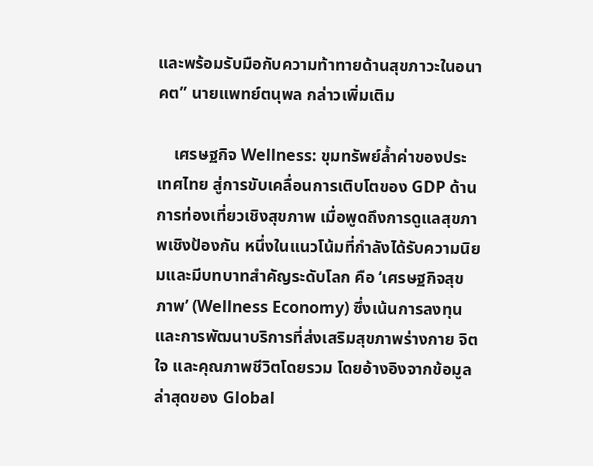และพร้อมรับมือกับความท้าทายด้านสุขภาวะในอนาคต” นายแพทย์ตนุพล กล่าวเพิ่มเติม

    เศรษฐกิจ Wellness: ขุมทรัพย์ล้ำค่าของประเทศไทย สู่การขับเคลื่อนการเติบโตของ GDP ด้านการท่องเที่ยวเชิงสุขภาพ เมื่อพูดถึงการดูแลสุขภาพเชิงป้องกัน หนึ่งในแนวโน้มที่กำลังได้รับความนิยมและมีบทบาทสำคัญระดับโลก คือ ‘เศรษฐกิจสุขภาพ’ (Wellness Economy) ซึ่งเน้นการลงทุนและการพัฒนาบริการที่ส่งเสริมสุขภาพร่างกาย จิตใจ และคุณภาพชีวิตโดยรวม โดยอ้างอิงจากข้อมูลล่าสุดของ Global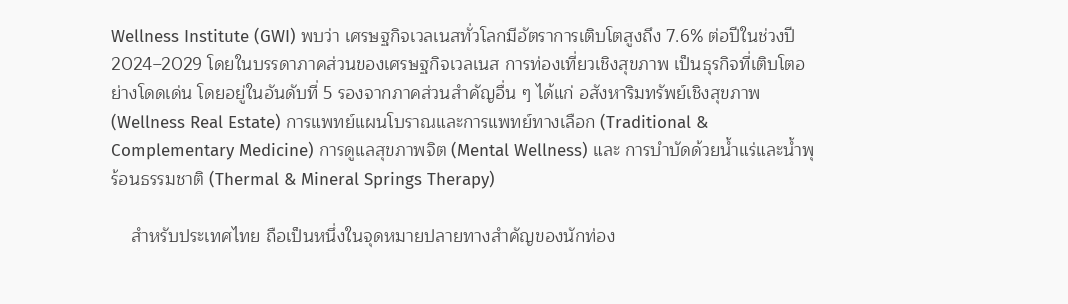Wellness Institute (GWI) พบว่า เศรษฐกิจเวลเนสทั่วโลกมีอัตราการเติบโตสูงถึง 7.6% ต่อปีในช่วงปี 2024–2029 โดยในบรรดาภาคส่วนของเศรษฐกิจเวลเนส การท่องเที่ยวเชิงสุขภาพ เป็นธุรกิจที่เติบโตอย่างโดดเด่น โดยอยู่ในอันดับที่ 5 รองจากภาคส่วนสำคัญอื่น ๆ ได้แก่ อสังหาริมทรัพย์เชิงสุขภาพ (Wellness Real Estate) การแพทย์แผนโบราณและการแพทย์ทางเลือก (Traditional & Complementary Medicine) การดูแลสุขภาพจิต (Mental Wellness) และ การบำบัดด้วยน้ำแร่และน้ำพุร้อนธรรมชาติ (Thermal & Mineral Springs Therapy)

    สำหรับประเทศไทย ถือเป็นหนึ่งในจุดหมายปลายทางสำคัญของนักท่อง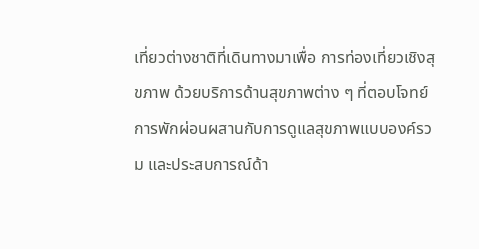เที่ยวต่างชาติที่เดินทางมาเพื่อ การท่องเที่ยวเชิงสุขภาพ ด้วยบริการด้านสุขภาพต่าง ๆ ที่ตอบโจทย์การพักผ่อนผสานกับการดูแลสุขภาพแบบองค์รวม และประสบการณ์ด้า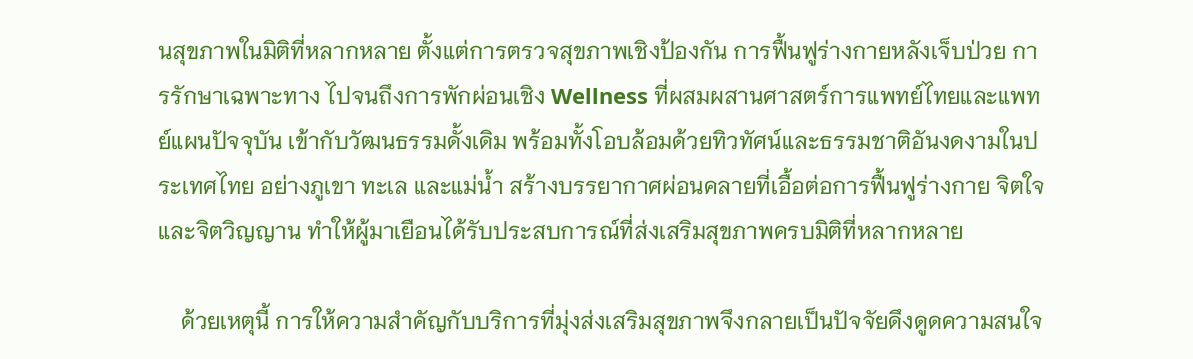นสุขภาพในมิติที่หลากหลาย ตั้งแต่การตรวจสุขภาพเชิงป้องกัน การฟื้นฟูร่างกายหลังเจ็บป่วย การรักษาเฉพาะทาง ไปจนถึงการพักผ่อนเชิง Wellness ที่ผสมผสานศาสตร์การแพทย์ไทยและแพทย์แผนปัจจุบัน เข้ากับวัฒนธรรมดั้งเดิม พร้อมทั้งโอบล้อมด้วยทิวทัศน์และธรรมชาติอันงดงามในประเทศไทย อย่างภูเขา ทะเล และแม่น้ำ สร้างบรรยากาศผ่อนคลายที่เอื้อต่อการฟื้นฟูร่างกาย จิตใจและจิตวิญญาน ทำให้ผู้มาเยือนได้รับประสบการณ์ที่ส่งเสริมสุขภาพครบมิติที่หลากหลาย

    ด้วยเหตุนี้ การให้ความสำคัญกับบริการที่มุ่งส่งเสริมสุขภาพจึงกลายเป็นปัจจัยดึงดูดความสนใจ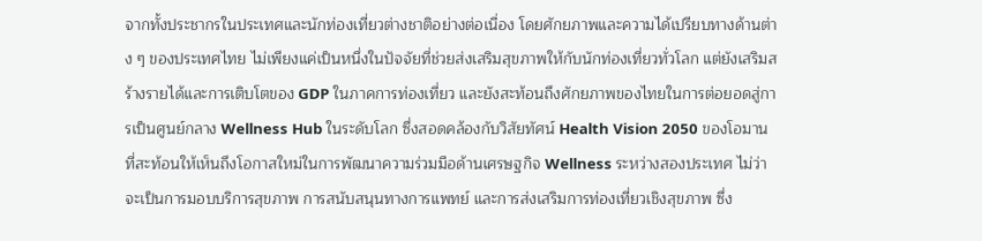จากทั้งประชากรในประเทศและนักท่องเที่ยวต่างชาติอย่างต่อเนื่อง โดยศักยภาพและความได้เปรียบทางด้านต่าง ๆ ของประเทศไทย ไม่เพียงแค่เป็นหนึ่งในปัจจัยที่ช่วยส่งเสริมสุขภาพให้กับนักท่องเที่ยวทั่วโลก แต่ยังเสริมสร้างรายได้และการเติบโตของ GDP ในภาคการท่องเที่ยว และยังสะท้อนถึงศักยภาพของไทยในการต่อยอดสู่การเป็นศูนย์กลาง Wellness Hub ในระดับโลก ซึ่งสอดคล้องกับวิสัยทัศน์ Health Vision 2050 ของโอมาน ที่สะท้อนให้เห็นถึงโอกาสใหม่ในการพัฒนาความร่วมมือด้านเศรษฐกิจ Wellness ระหว่างสองประเทศ ไม่ว่าจะเป็นการมอบบริการสุขภาพ การสนับสนุนทางการแพทย์ และการส่งเสริมการท่องเที่ยวเชิงสุขภาพ ซึ่ง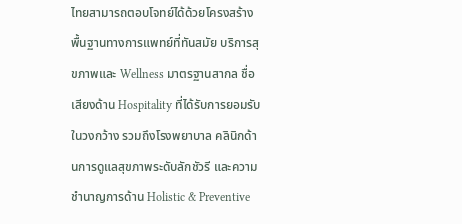ไทยสามารถตอบโจทย์ได้ด้วยโครงสร้างพื้นฐานทางการแพทย์ที่ทันสมัย บริการสุขภาพและ Wellness มาตรฐานสากล ชื่อเสียงด้าน Hospitality ที่ได้รับการยอมรับในวงกว้าง รวมถึงโรงพยาบาล คลินิกด้านการดูแลสุขภาพระดับลักชัวรี และความชำนาญการด้าน Holistic & Preventive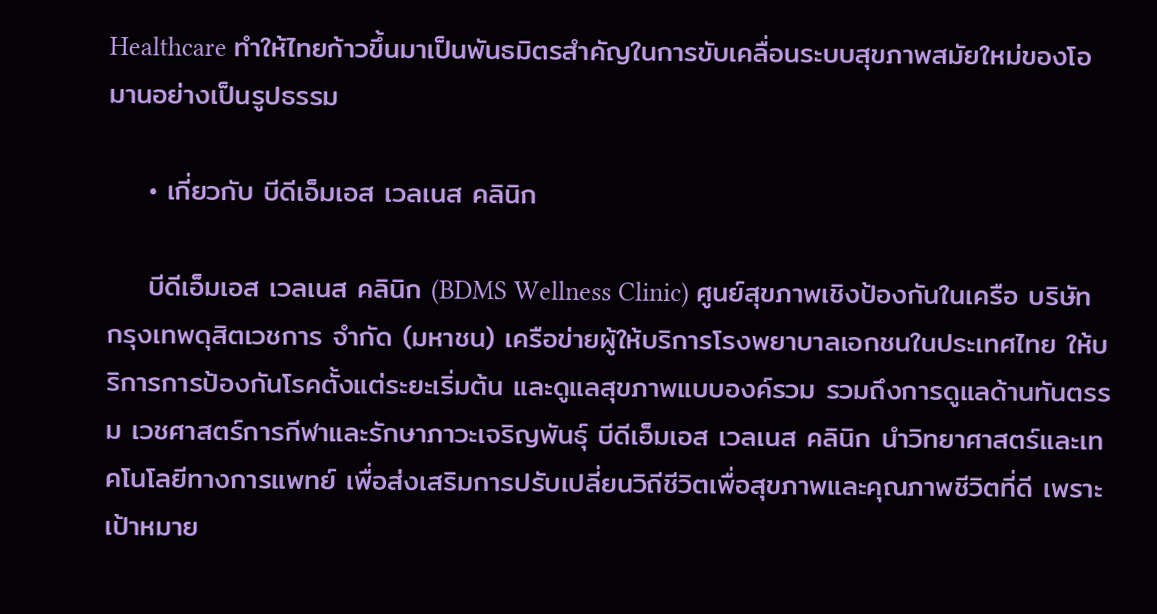Healthcare ทำให้ไทยก้าวขึ้นมาเป็นพันธมิตรสำคัญในการขับเคลื่อนระบบสุขภาพสมัยใหม่ของโอมานอย่างเป็นรูปธรรม

    • เกี่ยวกับ บีดีเอ็มเอส เวลเนส คลินิก

    บีดีเอ็มเอส เวลเนส คลินิก (BDMS Wellness Clinic) ศูนย์สุขภาพเชิงป้องกันในเครือ บริษัท กรุงเทพดุสิตเวชการ จำกัด (มหาชน) เครือข่ายผู้ให้บริการโรงพยาบาลเอกชนในประเทศไทย ให้บริการการป้องกันโรคตั้งแต่ระยะเริ่มต้น และดูแลสุขภาพแบบองค์รวม รวมถึงการดูแลด้านทันตรรม เวชศาสตร์การกีฬาและรักษาภาวะเจริญพันธุ์ บีดีเอ็มเอส เวลเนส คลินิก นำวิทยาศาสตร์และเทคโนโลยีทางการแพทย์ เพื่อส่งเสริมการปรับเปลี่ยนวิถีชีวิตเพื่อสุขภาพและคุณภาพชีวิตที่ดี เพราะเป้าหมาย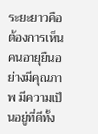ระยะยาวคือ ต้องการเห็นคนอายุยืนอย่างมีคุณภาพ มีความเป็นอยู่ที่ดีทั้ง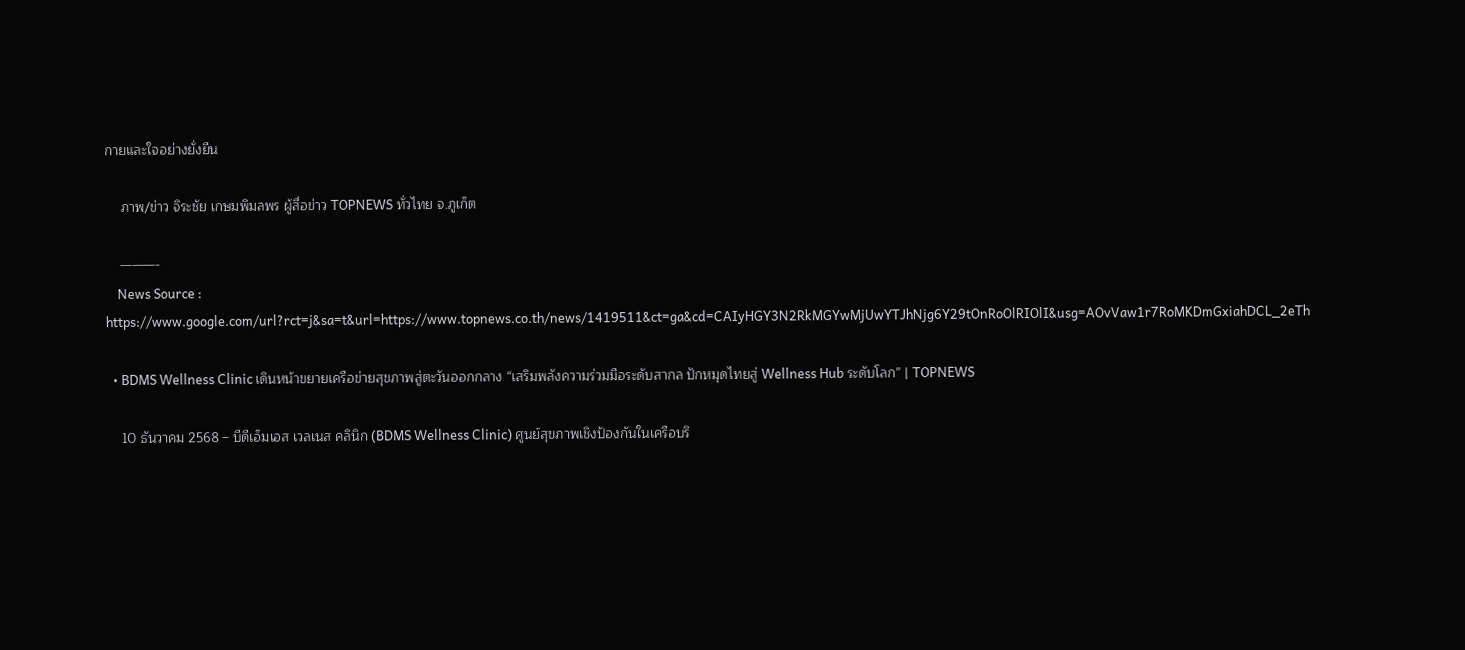กายและใจอย่างยั่งยืน

    ภาพ/ข่าว จิระชัย เกษมพิมลพร ผู้สื่อข่าว TOPNEWS ทั่วไทย จ.ภูเก็ต

    ———-
    News Source : https://www.google.com/url?rct=j&sa=t&url=https://www.topnews.co.th/news/1419511&ct=ga&cd=CAIyHGY3N2RkMGYwMjUwYTJhNjg6Y29tOnRoOlRIOlI&usg=AOvVaw1r7RoMKDmGxiahDCL_2eTh

  • BDMS Wellness Clinic เดินหน้าขยายเครือข่ายสุขภาพสู่ตะวันออกกลาง “เสริมพลังความร่วมมือระดับสากล ปักหมุดไทยสู่ Wellness Hub ระดับโลก” | TOPNEWS

    10 ธันวาคม 2568 – บีดีเอ็มเอส เวลเนส คลินิก (BDMS Wellness Clinic) ศูนย์สุขภาพเชิงป้องกันในเครือบริ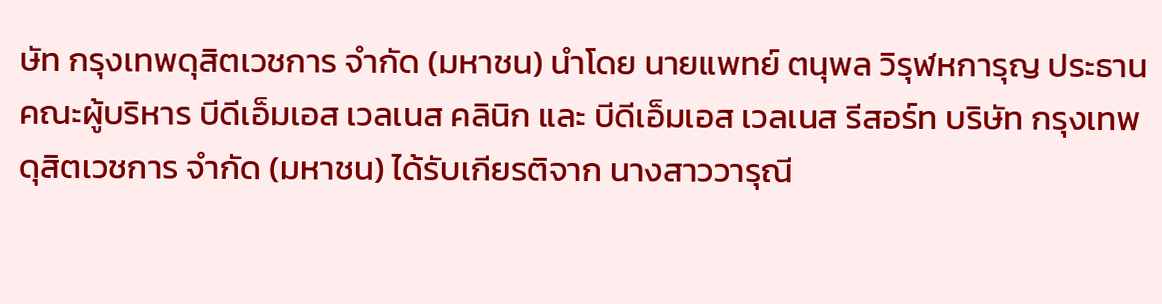ษัท กรุงเทพดุสิตเวชการ จำกัด (มหาชน) นำโดย นายแพทย์ ตนุพล วิรุฬหการุญ ประธานคณะผู้บริหาร บีดีเอ็มเอส เวลเนส คลินิก และ บีดีเอ็มเอส เวลเนส รีสอร์ท บริษัท กรุงเทพดุสิตเวชการ จำกัด (มหาชน) ได้รับเกียรติจาก นางสาววารุณี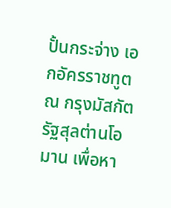ปั้นกระจ่าง เอกอัครราชทูต ณ กรุงมัสกัต รัฐสุลต่านโอมาน เพื่อหา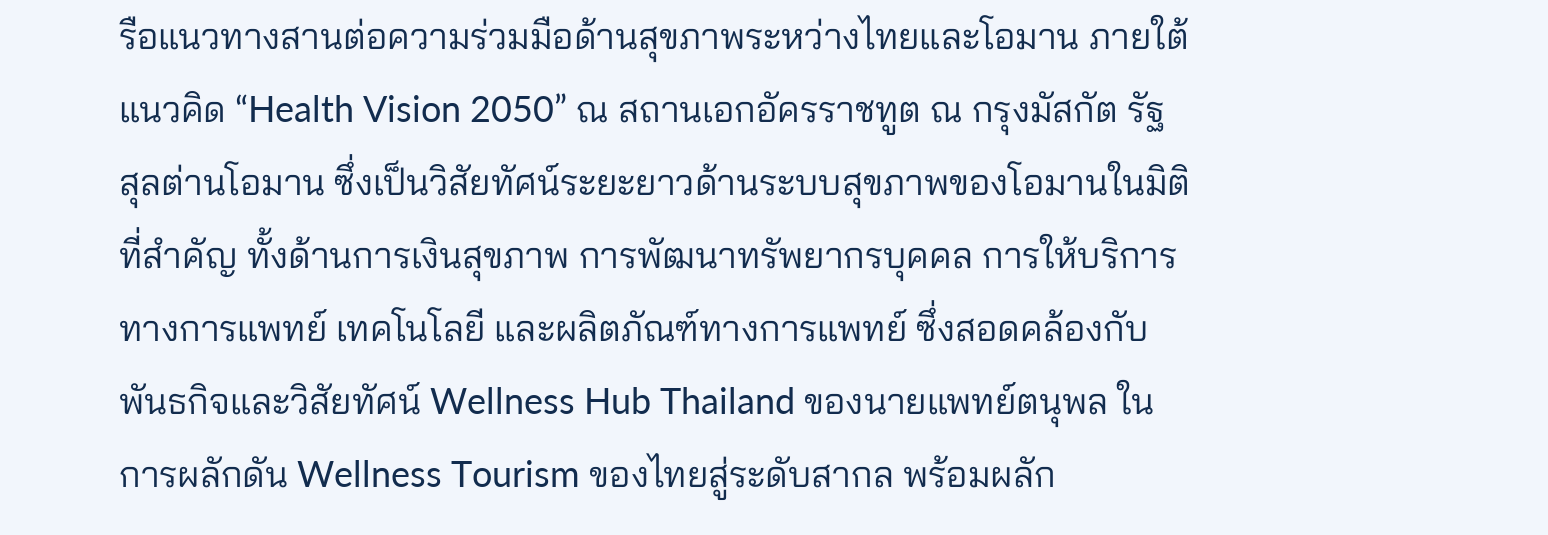รือแนวทางสานต่อความร่วมมือด้านสุขภาพระหว่างไทยและโอมาน ภายใต้แนวคิด “Health Vision 2050” ณ สถานเอกอัครราชทูต ณ กรุงมัสกัต รัฐสุลต่านโอมาน ซึ่งเป็นวิสัยทัศน์ระยะยาวด้านระบบสุขภาพของโอมานในมิติที่สำคัญ ทั้งด้านการเงินสุขภาพ การพัฒนาทรัพยากรบุคคล การให้บริการทางการแพทย์ เทคโนโลยี และผลิตภัณฑ์ทางการแพทย์ ซึ่งสอดคล้องกับพันธกิจและวิสัยทัศน์ Wellness Hub Thailand ของนายแพทย์ตนุพล ในการผลักดัน Wellness Tourism ของไทยสู่ระดับสากล พร้อมผลัก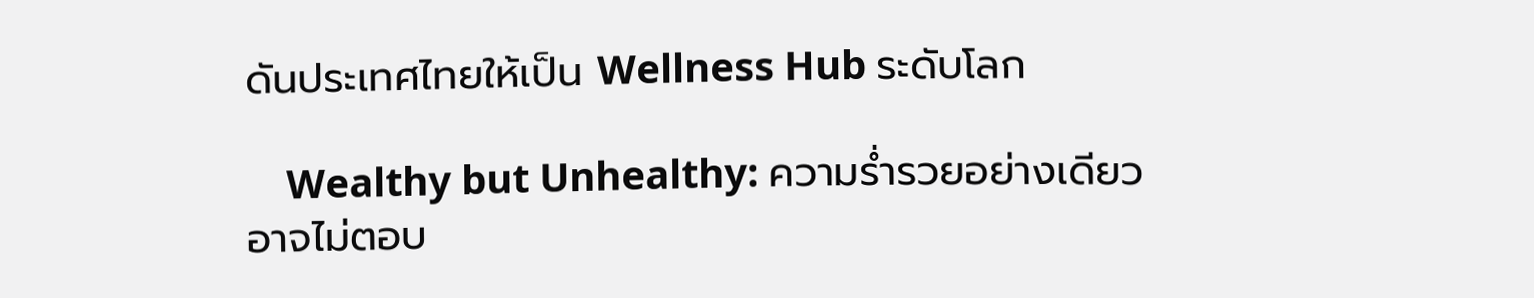ดันประเทศไทยให้เป็น Wellness Hub ระดับโลก

    Wealthy but Unhealthy: ความร่ำรวยอย่างเดียว อาจไม่ตอบ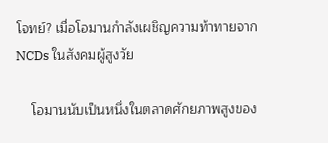โจทย์? เมื่อโอมานกำลังเผชิญความท้าทายจาก NCDs ในสังคมผู้สูงวัย

    โอมานนับเป็นหนึ่งในตลาดศักยภาพสูงของ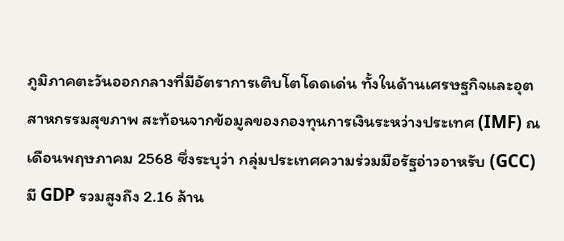ภูมิภาคตะวันออกกลางที่มีอัตราการเติบโตโดดเด่น ทั้งในด้านเศรษฐกิจและอุตสาหกรรมสุขภาพ สะท้อนจากข้อมูลของกองทุนการเงินระหว่างประเทศ (IMF) ณ เดือนพฤษภาคม 2568 ซึ่งระบุว่า กลุ่มประเทศความร่วมมือรัฐอ่าวอาหรับ (GCC) มี GDP รวมสูงถึง 2.16 ล้าน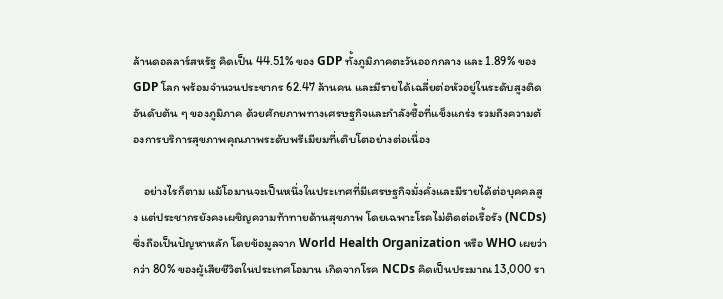ล้านดอลลาร์สหรัฐ คิดเป็น 44.51% ของ GDP ทั้งภูมิภาคตะวันออกกลาง และ 1.89% ของ GDP โลก พร้อมจำนวนประชากร 62.47 ล้านคน และมีรายได้เฉลี่ยต่อหัวอยู่ในระดับสูงติดอันดับต้น ๆ ของภูมิภาค ด้วยศักยภาพทางเศรษฐกิจและกำลังซื้อที่แข็งแกร่ง รวมถึงความต้องการบริการสุขภาพคุณภาพระดับพรีเมียมที่เติบโตอย่างต่อเนื่อง

    อย่างไรก็ตาม แม้โอมานจะเป็นหนึ่งในประเทศที่มีเศรษฐกิจมั่งคั่งและมีรายได้ต่อบุคคลสูง แต่ประชากรยังคงเผชิญความท้าทายด้านสุขภาพ โดยเฉพาะโรคไม่ติดต่อเรื้อรัง (NCDs) ซึ่งถือเป็นปัญหาหลัก โดยข้อมูลจาก World Health Organization หรือ WHO เผยว่า กว่า 80% ของผู้เสียชีวิตในประเทศโอมาน เกิดจากโรค NCDs คิดเป็นประมาณ 13,000 รา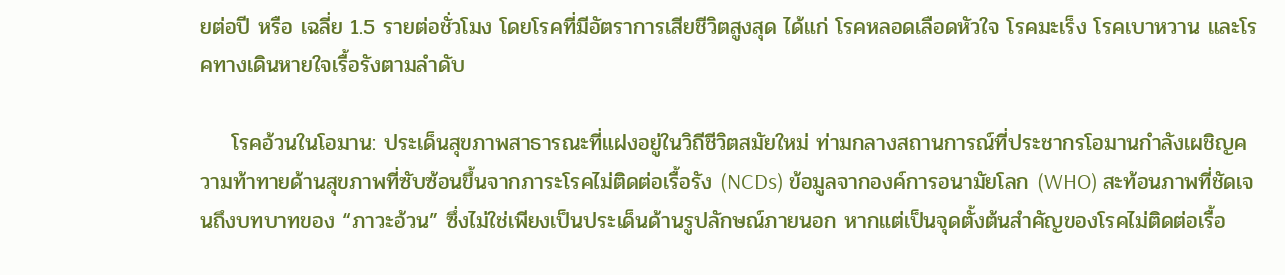ยต่อปี หรือ เฉลี่ย 1.5 รายต่อชั่วโมง โดยโรคที่มีอัตราการเสียชีวิตสูงสุด ได้แก่ โรคหลอดเลือดหัวใจ โรคมะเร็ง โรคเบาหวาน และโรคทางเดินหายใจเรื้อรังตามลำดับ

    โรคอ้วนในโอมาน: ประเด็นสุขภาพสาธารณะที่แฝงอยู่ในวิถีชีวิตสมัยใหม่ ท่ามกลางสถานการณ์ที่ประชากรโอมานกำลังเผชิญความท้าทายด้านสุขภาพที่ซับซ้อนขึ้นจากภาระโรคไม่ติดต่อเรื้อรัง (NCDs) ข้อมูลจากองค์การอนามัยโลก (WHO) สะท้อนภาพที่ชัดเจนถึงบทบาทของ “ภาวะอ้วน” ซึ่งไม่ใช่เพียงเป็นประเด็นด้านรูปลักษณ์ภายนอก หากแต่เป็นจุดตั้งต้นสำคัญของโรคไม่ติดต่อเรื้อ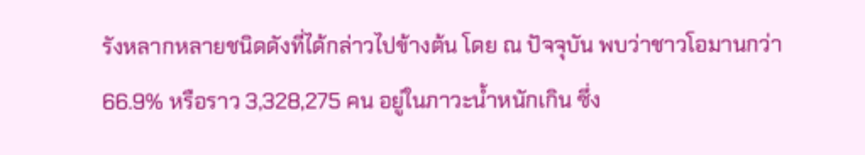รังหลากหลายชนิดดังที่ได้กล่าวไปข้างต้น โดย ณ ปัจจุบัน พบว่าชาวโอมานกว่า 66.9% หรือราว 3,328,275 คน อยู่ในภาวะน้ำหนักเกิน ซึ่ง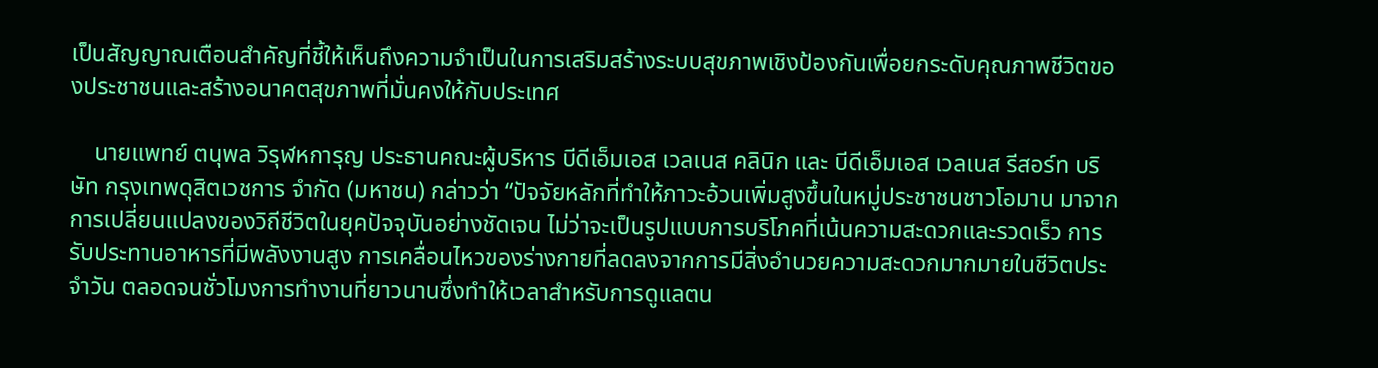เป็นสัญญาณเตือนสำคัญที่ชี้ให้เห็นถึงความจำเป็นในการเสริมสร้างระบบสุขภาพเชิงป้องกันเพื่อยกระดับคุณภาพชีวิตของประชาชนและสร้างอนาคตสุขภาพที่มั่นคงให้กับประเทศ

    นายแพทย์ ตนุพล วิรุฬหการุญ ประธานคณะผู้บริหาร บีดีเอ็มเอส เวลเนส คลินิก และ บีดีเอ็มเอส เวลเนส รีสอร์ท บริษัท กรุงเทพดุสิตเวชการ จำกัด (มหาชน) กล่าวว่า “ปัจจัยหลักที่ทำให้ภาวะอ้วนเพิ่มสูงขึ้นในหมู่ประชาชนชาวโอมาน มาจากการเปลี่ยนแปลงของวิถีชีวิตในยุคปัจจุบันอย่างชัดเจน ไม่ว่าจะเป็นรูปแบบการบริโภคที่เน้นความสะดวกและรวดเร็ว การรับประทานอาหารที่มีพลังงานสูง การเคลื่อนไหวของร่างกายที่ลดลงจากการมีสิ่งอำนวยความสะดวกมากมายในชีวิตประจำวัน ตลอดจนชั่วโมงการทำงานที่ยาวนานซึ่งทำให้เวลาสำหรับการดูแลตน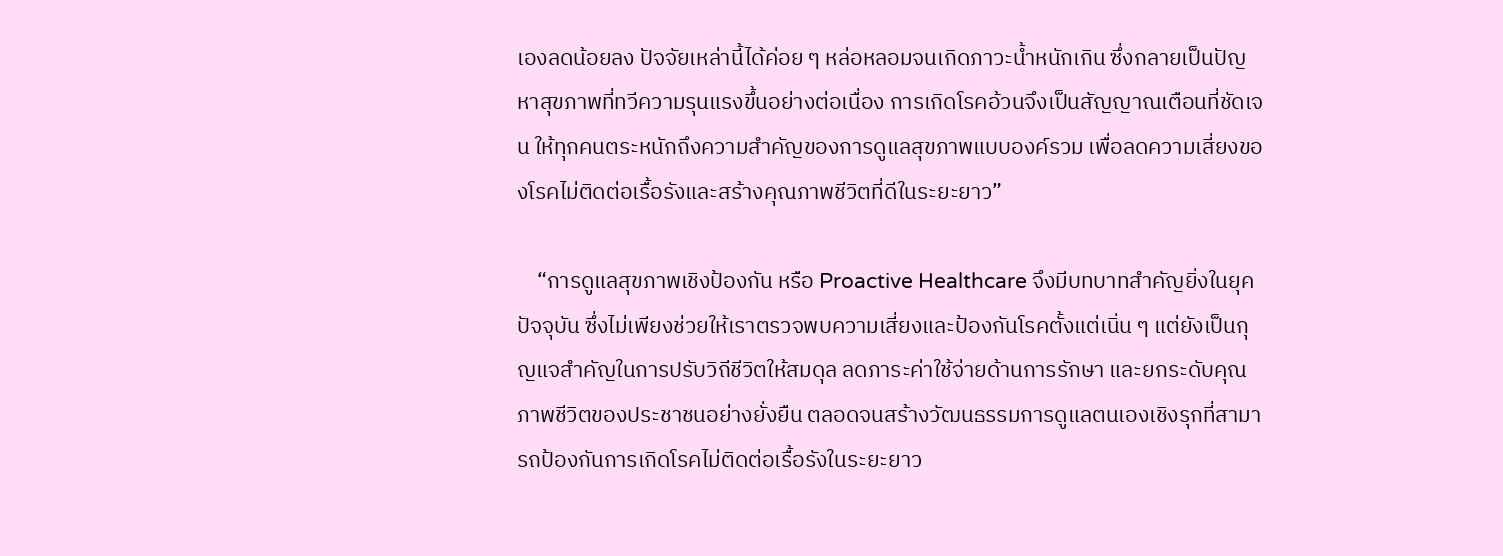เองลดน้อยลง ปัจจัยเหล่านี้ได้ค่อย ๆ หล่อหลอมจนเกิดภาวะน้ำหนักเกิน ซึ่งกลายเป็นปัญหาสุขภาพที่ทวีความรุนแรงขึ้นอย่างต่อเนื่อง การเกิดโรคอ้วนจึงเป็นสัญญาณเตือนที่ชัดเจน ให้ทุกคนตระหนักถึงความสำคัญของการดูแลสุขภาพแบบองค์รวม เพื่อลดความเสี่ยงของโรคไม่ติดต่อเรื้อรังและสร้างคุณภาพชีวิตที่ดีในระยะยาว”

    “การดูแลสุขภาพเชิงป้องกัน หรือ Proactive Healthcare จึงมีบทบาทสำคัญยิ่งในยุคปัจจุบัน ซึ่งไม่เพียงช่วยให้เราตรวจพบความเสี่ยงและป้องกันโรคตั้งแต่เนิ่น ๆ แต่ยังเป็นกุญแจสำคัญในการปรับวิถีชีวิตให้สมดุล ลดภาระค่าใช้จ่ายด้านการรักษา และยกระดับคุณภาพชีวิตของประชาชนอย่างยั่งยืน ตลอดจนสร้างวัฒนธรรมการดูแลตนเองเชิงรุกที่สามารถป้องกันการเกิดโรคไม่ติดต่อเรื้อรังในระยะยาว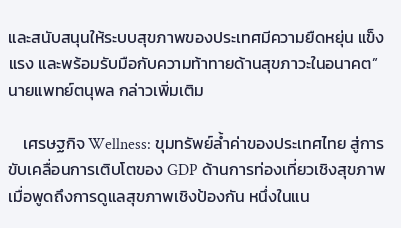และสนับสนุนให้ระบบสุขภาพของประเทศมีความยืดหยุ่น แข็งแรง และพร้อมรับมือกับความท้าทายด้านสุขภาวะในอนาคต” นายแพทย์ตนุพล กล่าวเพิ่มเติม

    เศรษฐกิจ Wellness: ขุมทรัพย์ล้ำค่าของประเทศไทย สู่การขับเคลื่อนการเติบโตของ GDP ด้านการท่องเที่ยวเชิงสุขภาพ เมื่อพูดถึงการดูแลสุขภาพเชิงป้องกัน หนึ่งในแน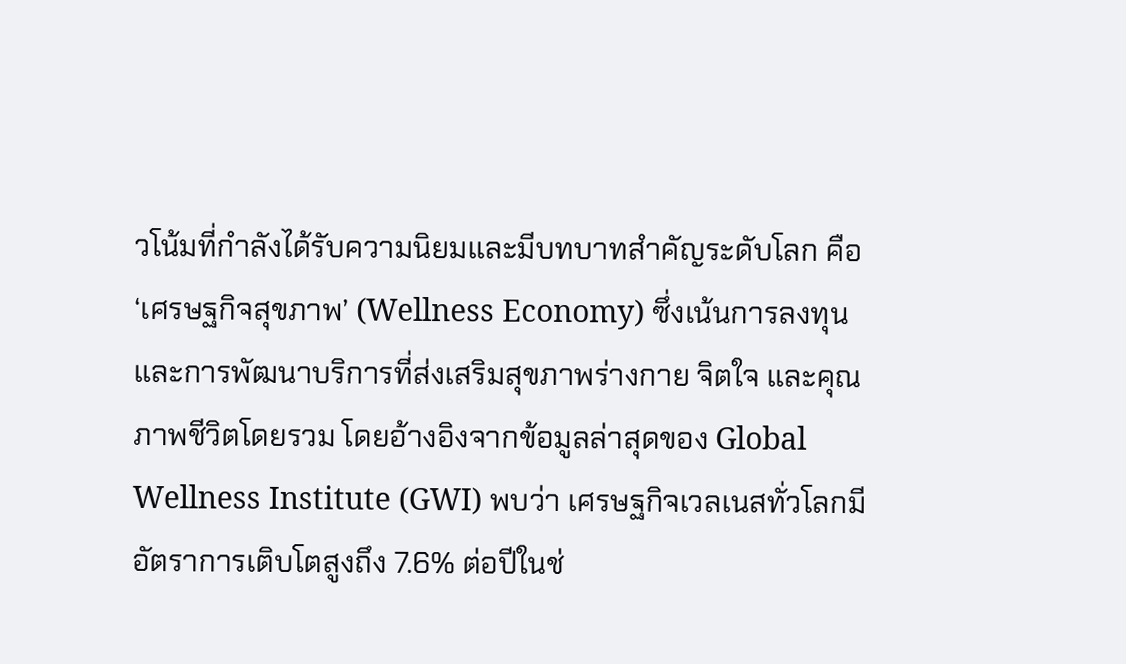วโน้มที่กำลังได้รับความนิยมและมีบทบาทสำคัญระดับโลก คือ ‘เศรษฐกิจสุขภาพ’ (Wellness Economy) ซึ่งเน้นการลงทุนและการพัฒนาบริการที่ส่งเสริมสุขภาพร่างกาย จิตใจ และคุณภาพชีวิตโดยรวม โดยอ้างอิงจากข้อมูลล่าสุดของ Global Wellness Institute (GWI) พบว่า เศรษฐกิจเวลเนสทั่วโลกมีอัตราการเติบโตสูงถึง 7.6% ต่อปีในช่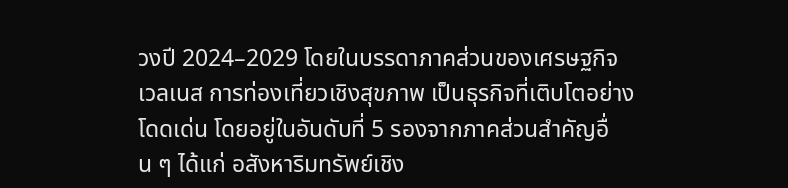วงปี 2024–2029 โดยในบรรดาภาคส่วนของเศรษฐกิจเวลเนส การท่องเที่ยวเชิงสุขภาพ เป็นธุรกิจที่เติบโตอย่างโดดเด่น โดยอยู่ในอันดับที่ 5 รองจากภาคส่วนสำคัญอื่น ๆ ได้แก่ อสังหาริมทรัพย์เชิง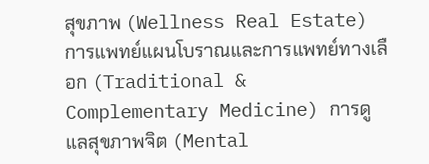สุขภาพ (Wellness Real Estate) การแพทย์แผนโบราณและการแพทย์ทางเลือก (Traditional & Complementary Medicine) การดูแลสุขภาพจิต (Mental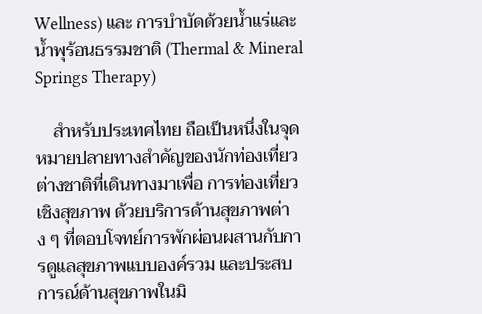Wellness) และ การบำบัดด้วยน้ำแร่และน้ำพุร้อนธรรมชาติ (Thermal & Mineral Springs Therapy)

    สำหรับประเทศไทย ถือเป็นหนึ่งในจุดหมายปลายทางสำคัญของนักท่องเที่ยวต่างชาติที่เดินทางมาเพื่อ การท่องเที่ยวเชิงสุขภาพ ด้วยบริการด้านสุขภาพต่าง ๆ ที่ตอบโจทย์การพักผ่อนผสานกับการดูแลสุขภาพแบบองค์รวม และประสบการณ์ด้านสุขภาพในมิ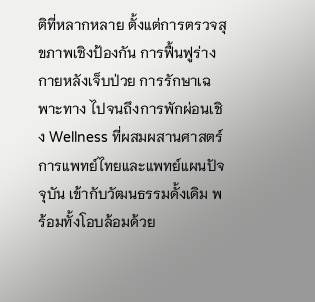ติที่หลากหลาย ตั้งแต่การตรวจสุขภาพเชิงป้องกัน การฟื้นฟูร่างกายหลังเจ็บป่วย การรักษาเฉพาะทาง ไปจนถึงการพักผ่อนเชิง Wellness ที่ผสมผสานศาสตร์การแพทย์ไทยและแพทย์แผนปัจจุบัน เข้ากับวัฒนธรรมดั้งเดิม พร้อมทั้งโอบล้อมด้วย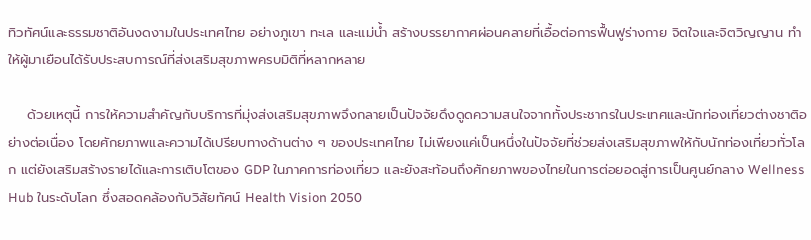ทิวทัศน์และธรรมชาติอันงดงามในประเทศไทย อย่างภูเขา ทะเล และแม่น้ำ สร้างบรรยากาศผ่อนคลายที่เอื้อต่อการฟื้นฟูร่างกาย จิตใจและจิตวิญญาน ทำให้ผู้มาเยือนได้รับประสบการณ์ที่ส่งเสริมสุขภาพครบมิติที่หลากหลาย

    ด้วยเหตุนี้ การให้ความสำคัญกับบริการที่มุ่งส่งเสริมสุขภาพจึงกลายเป็นปัจจัยดึงดูดความสนใจจากทั้งประชากรในประเทศและนักท่องเที่ยวต่างชาติอย่างต่อเนื่อง โดยศักยภาพและความได้เปรียบทางด้านต่าง ๆ ของประเทศไทย ไม่เพียงแค่เป็นหนึ่งในปัจจัยที่ช่วยส่งเสริมสุขภาพให้กับนักท่องเที่ยวทั่วโลก แต่ยังเสริมสร้างรายได้และการเติบโตของ GDP ในภาคการท่องเที่ยว และยังสะท้อนถึงศักยภาพของไทยในการต่อยอดสู่การเป็นศูนย์กลาง Wellness Hub ในระดับโลก ซึ่งสอดคล้องกับวิสัยทัศน์ Health Vision 2050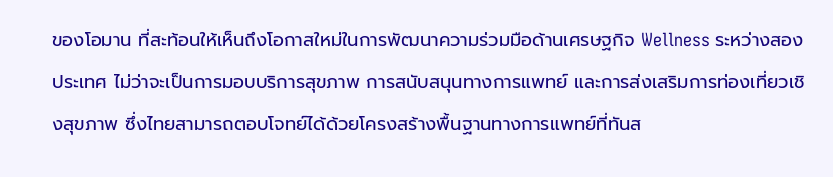ของโอมาน ที่สะท้อนให้เห็นถึงโอกาสใหม่ในการพัฒนาความร่วมมือด้านเศรษฐกิจ Wellness ระหว่างสองประเทศ ไม่ว่าจะเป็นการมอบบริการสุขภาพ การสนับสนุนทางการแพทย์ และการส่งเสริมการท่องเที่ยวเชิงสุขภาพ ซึ่งไทยสามารถตอบโจทย์ได้ด้วยโครงสร้างพื้นฐานทางการแพทย์ที่ทันส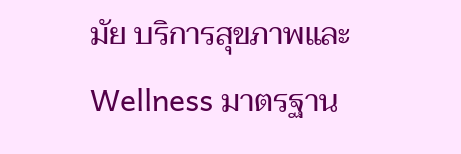มัย บริการสุขภาพและ Wellness มาตรฐาน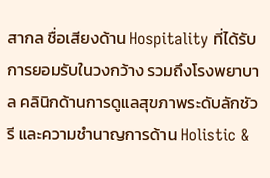สากล ชื่อเสียงด้าน Hospitality ที่ได้รับการยอมรับในวงกว้าง รวมถึงโรงพยาบาล คลินิกด้านการดูแลสุขภาพระดับลักชัวรี และความชำนาญการด้าน Holistic &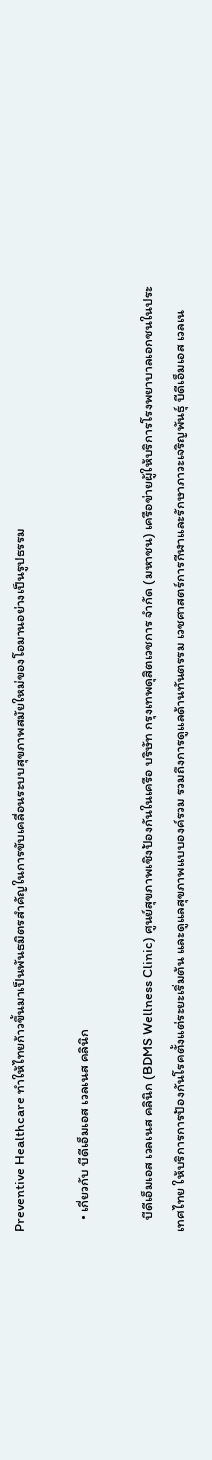Preventive Healthcare ทำให้ไทยก้าวขึ้นมาเป็นพันธมิตรสำคัญในการขับเคลื่อนระบบสุขภาพสมัยใหม่ของโอมานอย่างเป็นรูปธรรม

    • เกี่ยวกับ บีดีเอ็มเอส เวลเนส คลินิก

    บีดีเอ็มเอส เวลเนส คลินิก (BDMS Wellness Clinic) ศูนย์สุขภาพเชิงป้องกันในเครือ บริษัท กรุงเทพดุสิตเวชการ จำกัด (มหาชน) เครือข่ายผู้ให้บริการโรงพยาบาลเอกชนในประเทศไทย ให้บริการการป้องกันโรคตั้งแต่ระยะเริ่มต้น และดูแลสุขภาพแบบองค์รวม รวมถึงการดูแลด้านทันตรรม เวชศาสตร์การกีฬาและรักษาภาวะเจริญพันธุ์ บีดีเอ็มเอส เวลเน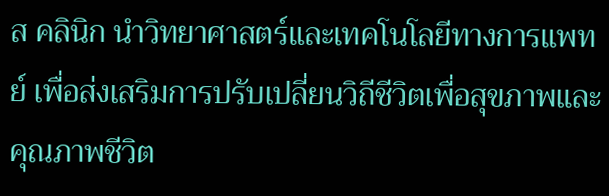ส คลินิก นำวิทยาศาสตร์และเทคโนโลยีทางการแพทย์ เพื่อส่งเสริมการปรับเปลี่ยนวิถีชีวิตเพื่อสุขภาพและคุณภาพชีวิต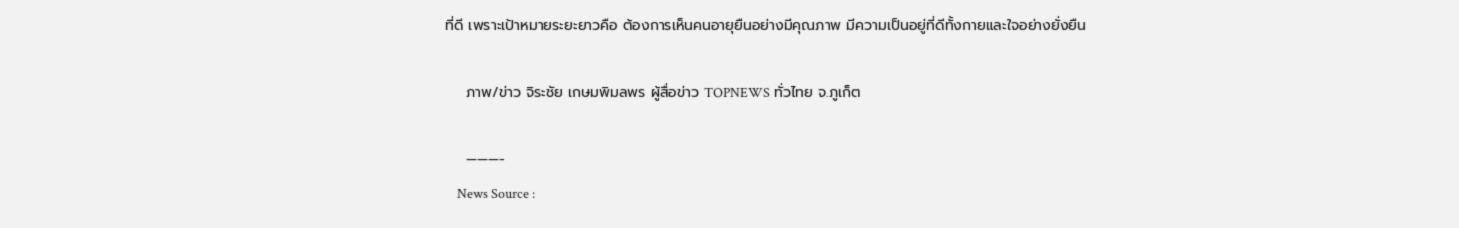ที่ดี เพราะเป้าหมายระยะยาวคือ ต้องการเห็นคนอายุยืนอย่างมีคุณภาพ มีความเป็นอยู่ที่ดีทั้งกายและใจอย่างยั่งยืน

    ภาพ/ข่าว จิระชัย เกษมพิมลพร ผู้สื่อข่าว TOPNEWS ทั่วไทย จ.ภูเก็ต

    ———-
    News Source :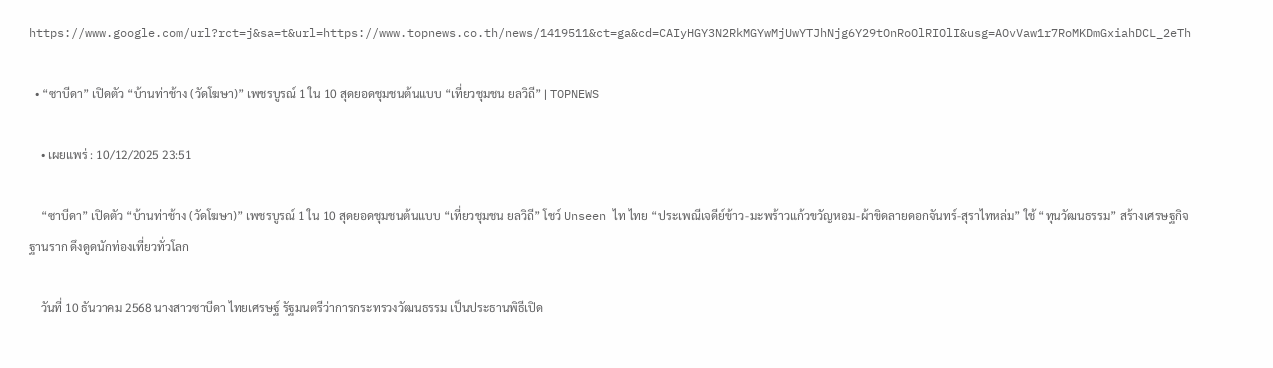https://www.google.com/url?rct=j&sa=t&url=https://www.topnews.co.th/news/1419511&ct=ga&cd=CAIyHGY3N2RkMGYwMjUwYTJhNjg6Y29tOnRoOlRIOlI&usg=AOvVaw1r7RoMKDmGxiahDCL_2eTh

  • “ซาบีดา” เปิดตัว “บ้านท่าช้าง (วัดโฆษา)” เพชรบูรณ์ 1 ใน 10 สุดยอดชุมชนต้นแบบ “เที่ยวชุมชน ยลวิถี” | TOPNEWS

    • เผยแพร่ : 10/12/2025 23:51

    “ซาบีดา” เปิดตัว “บ้านท่าช้าง (วัดโฆษา)” เพชรบูรณ์ 1 ใน 10 สุดยอดชุมชนต้นแบบ “เที่ยวชุมชน ยลวิถี” โชว์ Unseen ไท ไทย “ประเพณีเจดีย์ข้าว-มะพร้าวแก้วขวัญหอม-ผ้าขิดลายดอกจันทร์-สุราไทหล่ม” ใช้ “ทุนวัฒนธรรม” สร้างเศรษฐกิจฐานราก ดึงดูดนักท่องเที่ยวทั่วโลก

    วันที่ 10 ธันวาคม 2568 นางสาวซาบีดา ไทยเศรษฐ์ รัฐมนตรีว่าการกระทรวงวัฒนธรรม เป็นประธานพิธีเปิด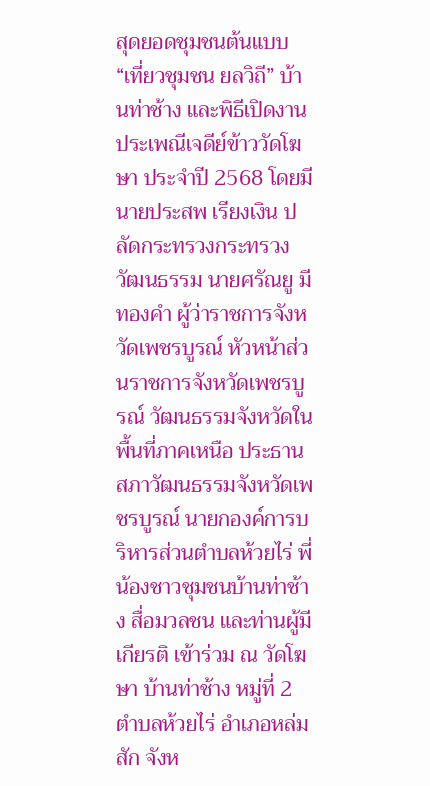สุดยอดชุมชนต้นแบบ “เที่ยวชุมชน ยลวิถี” บ้านท่าช้าง และพิธีเปิดงานประเพณีเจดีย์ข้าววัดโฆษา ประจำปี 2568 โดยมี นายประสพ เรียงเงิน ปลัดกระทรวงกระทรวงวัฒนธรรม นายศรัณยู มีทองคำ ผู้ว่าราชการจังหวัดเพชรบูรณ์ หัวหน้าส่วนราชการจังหวัดเพชรบูรณ์ วัฒนธรรมจังหวัดในพื้นที่ภาคเหนือ ประธานสภาวัฒนธรรมจังหวัดเพชรบูรณ์ นายกองค์การบริหารส่วนตำบลห้วยไร่ พี่น้องชาวชุมชนบ้านท่าช้าง สื่อมวลชน และท่านผู้มีเกียรติ เข้าร่วม ณ วัดโฆษา บ้านท่าช้าง หมู่ที่ 2 ตำบลห้วยไร่ อำเภอหล่มสัก จังห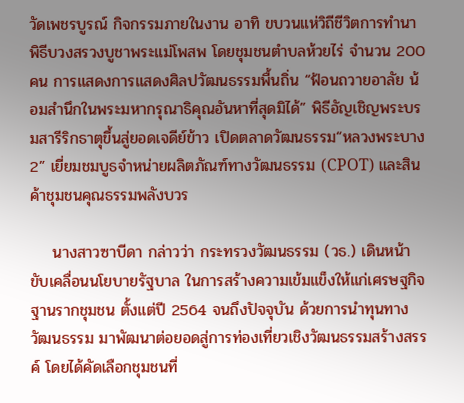วัดเพชรบูรณ์ กิจกรรมภายในงาน อาทิ ขบวนแห่วิถีชีวิตการทำนา พิธีบวงสรวงบูชาพระแม่โพสพ โดยชุมชนตำบลห้วยไร่ จำนวน 200 คน การแสดงการแสดงศิลปวัฒนธรรมพื้นถิ่น “ฟ้อนถวายอาลัย น้อมสำนึกในพระมหากรุณาธิคุณอันหาที่สุดมิได้” พิธีอัญเชิญพระบรมสารีริกธาตุขึ้นสู่ยอดเจดีย์ข้าว เปิดตลาดวัฒนธรรม“หลวงพระบาง 2” เยี่ยมชมบูธจำหน่ายผลิตภัณฑ์ทางวัฒนธรรม (CPOT) และสินค้าชุมชนคุณธรรมพลังบวร

    นางสาวซาบีดา กล่าวว่า กระทรวงวัฒนธรรม (วธ.) เดินหน้าขับเคลื่อนนโยบายรัฐบาล ในการสร้างความเข้มแข็งให้แก่เศรษฐกิจฐานรากชุมชน ตั้งแต่ปี 2564 จนถึงปัจจุบัน ด้วยการนำทุนทางวัฒนธรรม มาพัฒนาต่อยอดสู่การท่องเที่ยวเชิงวัฒนธรรมสร้างสรรค์ โดยได้คัดเลือกชุมชนที่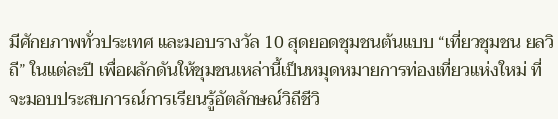มีศักยภาพทั่วประเทศ และมอบรางวัล 10 สุดยอดชุมชนต้นแบบ “เที่ยวชุมชน ยลวิถี” ในแต่ละปี เพื่อผลักดันให้ชุมชนเหล่านี้เป็นหมุดหมายการท่องเที่ยวแห่งใหม่ ที่จะมอบประสบการณ์การเรียนรู้อัตลักษณ์วิถีชีวิ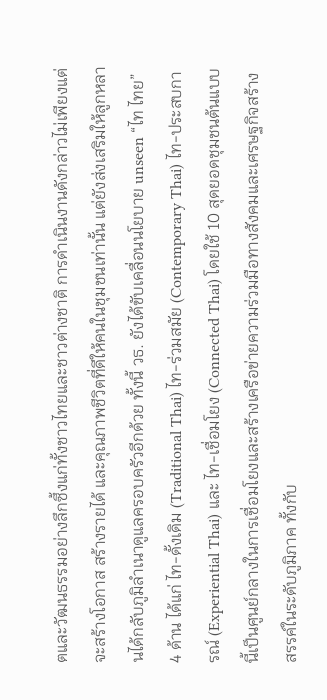ตและวัฒนธรรมอย่างลึกซึ้งแก่ทั้งชาวไทยและชาวต่างชาติ การดำเนินงานดังกล่าวไม่เพียงแต่จะสร้างโอกาส สร้างรายได้ และคุณภาพชีวิตที่ดีให้คนในชุมชนเท่านั้น แต่ยังส่งเสริมให้ลูกหลานได้กลับภูมิลำเนาดูแลครอบครัวอีกด้วย ทั้งนี้ วธ. ยังได้ขับเคลื่อนนโยบาย unseen “ไท ไทย” 4 ด้าน ได้แก่ ไท-ดั้งเดิม (Traditional Thai) ไท-ร่วมสมัย (Contemporary Thai) ไท-ประสบการณ์ (Experiential Thai) และ ไท-เชื่อมโยง (Connected Thai) โดยใช้ 10 สุดยอดชุมชนต้นแบบนี้เป็นศูนย์กลางในการเชื่อมโยงและสร้างเครือข่ายความร่วมมือทางสังคมและเศรษฐกิจสร้างสรรค์ในระดับภูมิภาค ทั้งกับ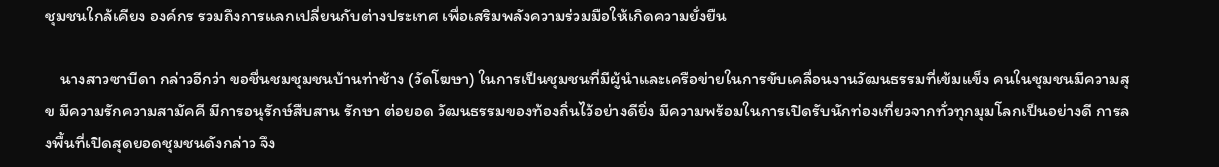ชุมชนใกล้เคียง องค์กร รวมถึงการแลกเปลี่ยนกับต่างประเทศ เพื่อเสริมพลังความร่วมมือให้เกิดความยั่งยืน

    นางสาวซาบีดา กล่าวอีกว่า ขอชื่นชมชุมชนบ้านท่าช้าง (วัดโฆษา) ในการเป็นชุมชนที่มีผู้นำและเครือข่ายในการขับเคลื่อนงานวัฒนธรรมที่เข้มแข็ง คนในชุมชนมีความสุข มีความรักความสามัคคี มีการอนุรักษ์สืบสาน รักษา ต่อยอด วัฒนธรรมของท้องถิ่นไว้อย่างดียิ่ง มีความพร้อมในการเปิดรับนักท่องเที่ยวจากทั่วทุกมุมโลกเป็นอย่างดี การลงพื้นที่เปิดสุดยอดชุมชนดังกล่าว จึง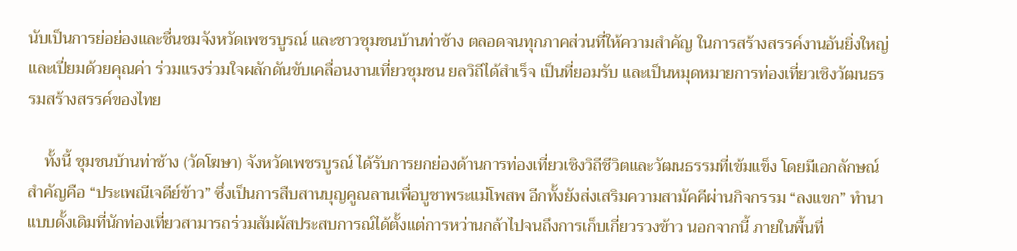นับเป็นการย่อย่องและชื่นชมจังหวัดเพชรบูรณ์ และชาวชุมชนบ้านท่าช้าง ตลอดจนทุกภาคส่วนที่ให้ความสำคัญ ในการสร้างสรรค์งานอันยิ่งใหญ่และเปี่ยมด้วยคุณค่า ร่วมแรงร่วมใจผลักดันขับเคลื่อนงานเที่ยวชุมชน ยลวิถีได้สำเร็จ เป็นที่ยอมรับ และเป็นหมุดหมายการท่องเที่ยวเชิงวัฒนธรรมสร้างสรรค์ของไทย

    ทั้งนี้ ชุมชนบ้านท่าช้าง (วัดโฆษา) จังหวัดเพชรบูรณ์ ได้รับการยกย่องด้านการท่องเที่ยวเชิงวิถีชีวิตและวัฒนธรรมที่เข้มแข็ง โดยมีเอกลักษณ์สำคัญคือ “ประเพณีเจดีย์ข้าว” ซึ่งเป็นการสืบสานบุญคูณลานเพื่อบูชาพระแม่โพสพ อีกทั้งยังส่งเสริมความสามัคคีผ่านกิจกรรม “ลงแขก” ทำนาแบบดั้งเดิมที่นักท่องเที่ยวสามารถร่วมสัมผัสประสบการณ์ได้ตั้งแต่การหว่านกล้าไปจนถึงการเก็บเกี่ยวรวงข้าว นอกจากนี้ ภายในพื้นที่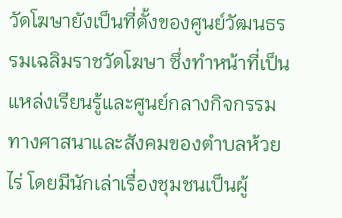วัดโฆษายังเป็นที่ตั้งของศูนย์วัฒนธรรมเฉลิมราชวัดโฆษา ซึ่งทำหน้าที่เป็นแหล่งเรียนรู้และศูนย์กลางกิจกรรมทางศาสนาและสังคมของตำบลห้วยไร่ โดยมีนักเล่าเรื่องชุมชนเป็นผู้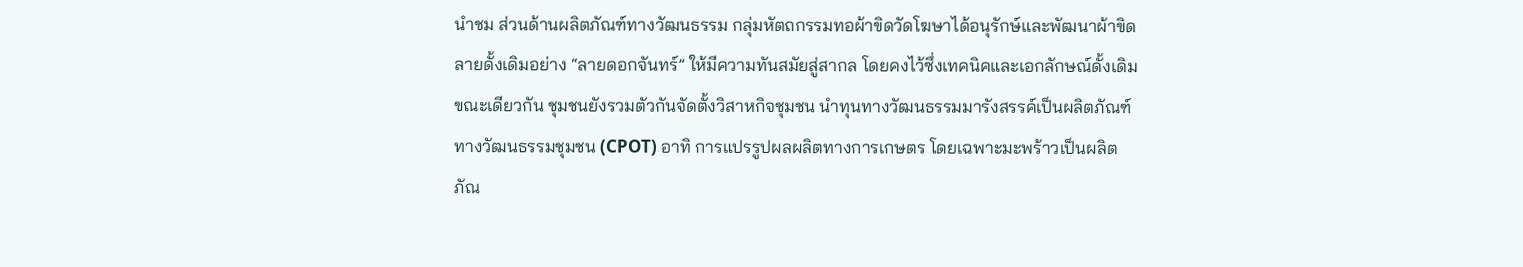นำชม ส่วนด้านผลิตภัณฑ์ทางวัฒนธรรม กลุ่มหัตถกรรมทอผ้าขิดวัดโฆษาได้อนุรักษ์และพัฒนาผ้าขิดลายดั้งเดิมอย่าง “ลายดอกจันทร์” ให้มีความทันสมัยสู่สากล โดยคงไว้ซึ่งเทคนิคและเอกลักษณ์ดั้งเดิม ขณะเดียวกัน ชุมชนยังรวมตัวกันจัดตั้งวิสาหกิจชุมชน นำทุนทางวัฒนธรรมมารังสรรค์เป็นผลิตภัณฑ์ทางวัฒนธรรมชุมชน (CPOT) อาทิ การแปรรูปผลผลิตทางการเกษตร โดยเฉพาะมะพร้าวเป็นผลิตภัณ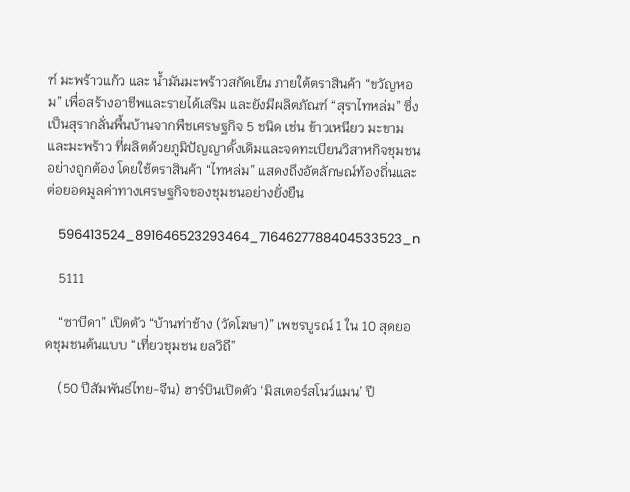ฑ์ มะพร้าวแก้ว และ น้ำมันมะพร้าวสกัดเย็น ภายใต้ตราสินค้า “ขวัญหอม” เพื่อสร้างอาชีพและรายได้เสริม และยังมีผลิตภัณฑ์ “สุราไทหล่ม” ซึ่งเป็นสุรากลั่นพื้นบ้านจากพืชเศรษฐกิจ 5 ชนิด เช่น ข้าวเหนียว มะขาม และมะพร้าว ที่ผลิตด้วยภูมิปัญญาดั้งเดิมและจดทะเบียนวิสาหกิจชุมชนอย่างถูกต้อง โดยใช้ตราสินค้า “ไทหล่ม” แสดงถึงอัตลักษณ์ท้องถิ่นและต่อยอดมูลค่าทางเศรษฐกิจของชุมชนอย่างยั่งยืน

    596413524_891646523293464_7164627788404533523_n

    5111

    “ซาบีดา” เปิดตัว “บ้านท่าช้าง (วัดโฆษา)” เพชรบูรณ์ 1 ใน 10 สุดยอดชุมชนต้นแบบ “เที่ยวชุมชน ยลวิถี”

    (50 ปีสัมพันธ์ไทย-จีน) ฮาร์บินเปิดตัว ‘มิสเตอร์สโนว์แมน’ ปี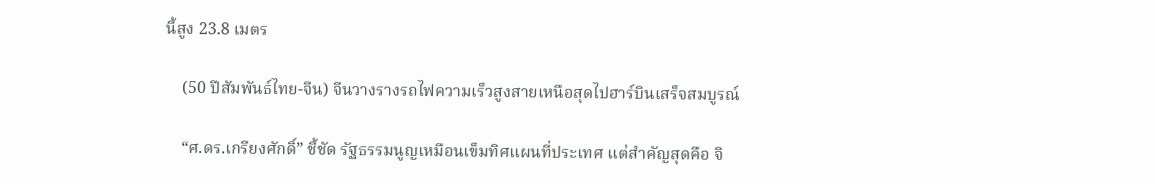นี้สูง 23.8 เมตร

    (50 ปีสัมพันธ์ไทย-จีน) จีนวางรางรถไฟความเร็วสูงสายเหนือสุดไปฮาร์บินเสร็จสมบูรณ์

    “ศ.ดร.เกรียงศักดิ์” ชี้ชัด รัฐธรรมนูญเหมือนเข็มทิศแผนที่ประเทศ แต่สำคัญสุดคือ จิ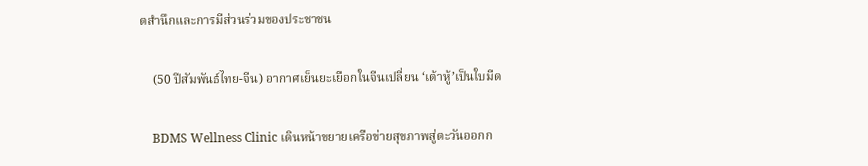ตสำนึกและการมีส่วนร่วมของประชาชน

    (50 ปีสัมพันธ์ไทย-จีน) อากาศเย็นยะเยือกในจีนเปลี่ยน ‘เต้าหู้’เป็นใบมีด

    BDMS Wellness Clinic เดินหน้าขยายเครือข่ายสุขภาพสู่ตะวันออกก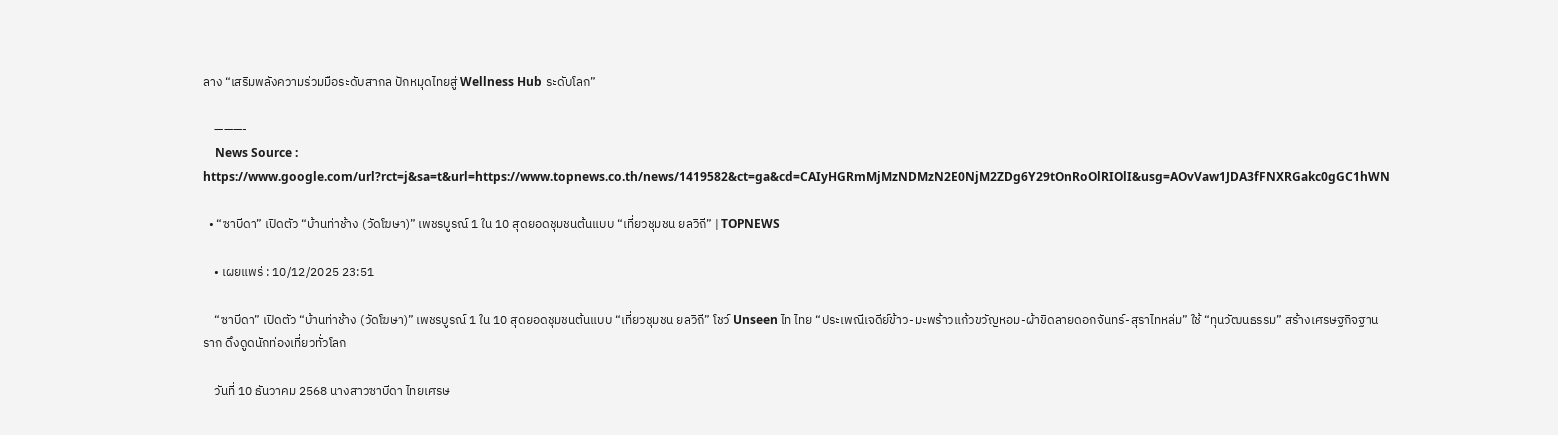ลาง “เสริมพลังความร่วมมือระดับสากล ปักหมุดไทยสู่ Wellness Hub ระดับโลก”

    ———-
    News Source : https://www.google.com/url?rct=j&sa=t&url=https://www.topnews.co.th/news/1419582&ct=ga&cd=CAIyHGRmMjMzNDMzN2E0NjM2ZDg6Y29tOnRoOlRIOlI&usg=AOvVaw1JDA3fFNXRGakc0gGC1hWN

  • “ซาบีดา” เปิดตัว “บ้านท่าช้าง (วัดโฆษา)” เพชรบูรณ์ 1 ใน 10 สุดยอดชุมชนต้นแบบ “เที่ยวชุมชน ยลวิถี” | TOPNEWS

    • เผยแพร่ : 10/12/2025 23:51

    “ซาบีดา” เปิดตัว “บ้านท่าช้าง (วัดโฆษา)” เพชรบูรณ์ 1 ใน 10 สุดยอดชุมชนต้นแบบ “เที่ยวชุมชน ยลวิถี” โชว์ Unseen ไท ไทย “ประเพณีเจดีย์ข้าว-มะพร้าวแก้วขวัญหอม-ผ้าขิดลายดอกจันทร์-สุราไทหล่ม” ใช้ “ทุนวัฒนธรรม” สร้างเศรษฐกิจฐานราก ดึงดูดนักท่องเที่ยวทั่วโลก

    วันที่ 10 ธันวาคม 2568 นางสาวซาบีดา ไทยเศรษ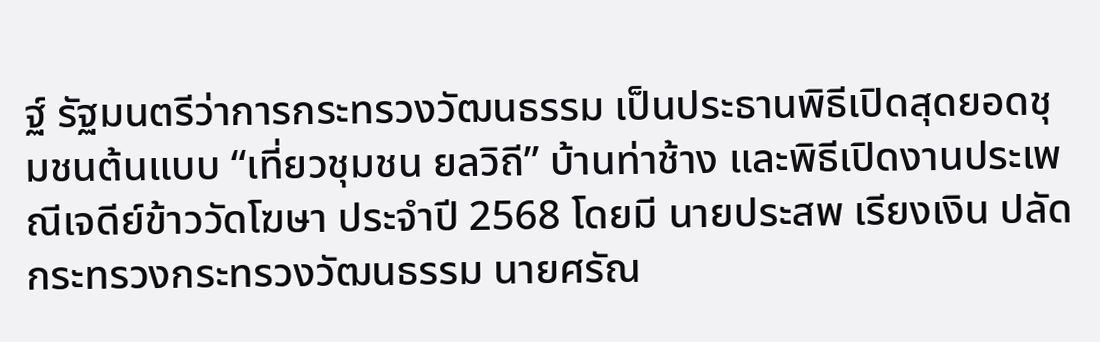ฐ์ รัฐมนตรีว่าการกระทรวงวัฒนธรรม เป็นประธานพิธีเปิดสุดยอดชุมชนต้นแบบ “เที่ยวชุมชน ยลวิถี” บ้านท่าช้าง และพิธีเปิดงานประเพณีเจดีย์ข้าววัดโฆษา ประจำปี 2568 โดยมี นายประสพ เรียงเงิน ปลัดกระทรวงกระทรวงวัฒนธรรม นายศรัณ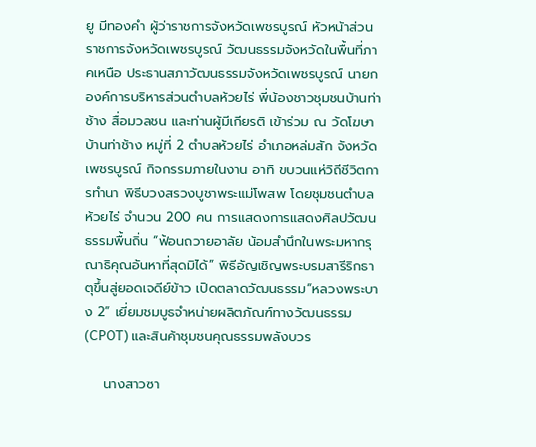ยู มีทองคำ ผู้ว่าราชการจังหวัดเพชรบูรณ์ หัวหน้าส่วนราชการจังหวัดเพชรบูรณ์ วัฒนธรรมจังหวัดในพื้นที่ภาคเหนือ ประธานสภาวัฒนธรรมจังหวัดเพชรบูรณ์ นายกองค์การบริหารส่วนตำบลห้วยไร่ พี่น้องชาวชุมชนบ้านท่าช้าง สื่อมวลชน และท่านผู้มีเกียรติ เข้าร่วม ณ วัดโฆษา บ้านท่าช้าง หมู่ที่ 2 ตำบลห้วยไร่ อำเภอหล่มสัก จังหวัดเพชรบูรณ์ กิจกรรมภายในงาน อาทิ ขบวนแห่วิถีชีวิตการทำนา พิธีบวงสรวงบูชาพระแม่โพสพ โดยชุมชนตำบลห้วยไร่ จำนวน 200 คน การแสดงการแสดงศิลปวัฒนธรรมพื้นถิ่น “ฟ้อนถวายอาลัย น้อมสำนึกในพระมหากรุณาธิคุณอันหาที่สุดมิได้” พิธีอัญเชิญพระบรมสารีริกธาตุขึ้นสู่ยอดเจดีย์ข้าว เปิดตลาดวัฒนธรรม“หลวงพระบาง 2” เยี่ยมชมบูธจำหน่ายผลิตภัณฑ์ทางวัฒนธรรม (CPOT) และสินค้าชุมชนคุณธรรมพลังบวร

    นางสาวซา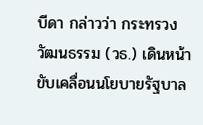บีดา กล่าวว่า กระทรวงวัฒนธรรม (วธ.) เดินหน้าขับเคลื่อนนโยบายรัฐบาล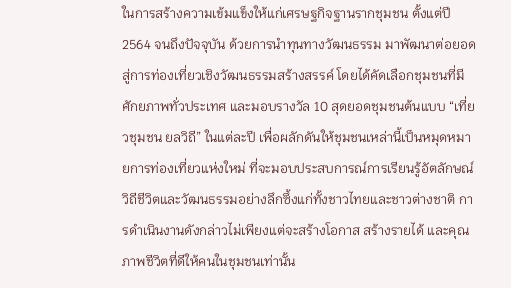ในการสร้างความเข้มแข็งให้แก่เศรษฐกิจฐานรากชุมชน ตั้งแต่ปี 2564 จนถึงปัจจุบัน ด้วยการนำทุนทางวัฒนธรรม มาพัฒนาต่อยอดสู่การท่องเที่ยวเชิงวัฒนธรรมสร้างสรรค์ โดยได้คัดเลือกชุมชนที่มีศักยภาพทั่วประเทศ และมอบรางวัล 10 สุดยอดชุมชนต้นแบบ “เที่ยวชุมชน ยลวิถี” ในแต่ละปี เพื่อผลักดันให้ชุมชนเหล่านี้เป็นหมุดหมายการท่องเที่ยวแห่งใหม่ ที่จะมอบประสบการณ์การเรียนรู้อัตลักษณ์วิถีชีวิตและวัฒนธรรมอย่างลึกซึ้งแก่ทั้งชาวไทยและชาวต่างชาติ การดำเนินงานดังกล่าวไม่เพียงแต่จะสร้างโอกาส สร้างรายได้ และคุณภาพชีวิตที่ดีให้คนในชุมชนเท่านั้น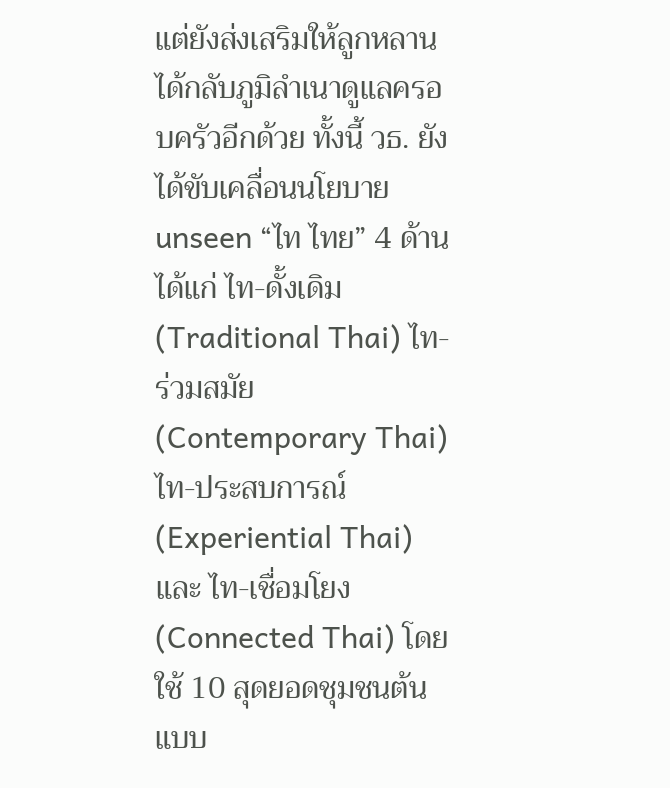แต่ยังส่งเสริมให้ลูกหลานได้กลับภูมิลำเนาดูแลครอบครัวอีกด้วย ทั้งนี้ วธ. ยังได้ขับเคลื่อนนโยบาย unseen “ไท ไทย” 4 ด้าน ได้แก่ ไท-ดั้งเดิม (Traditional Thai) ไท-ร่วมสมัย (Contemporary Thai) ไท-ประสบการณ์ (Experiential Thai) และ ไท-เชื่อมโยง (Connected Thai) โดยใช้ 10 สุดยอดชุมชนต้นแบบ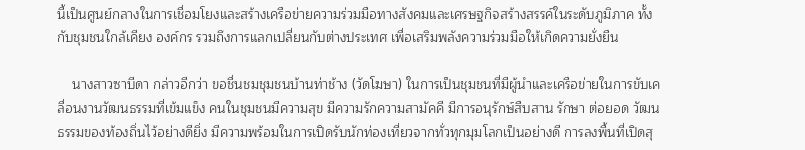นี้เป็นศูนย์กลางในการเชื่อมโยงและสร้างเครือข่ายความร่วมมือทางสังคมและเศรษฐกิจสร้างสรรค์ในระดับภูมิภาค ทั้งกับชุมชนใกล้เคียง องค์กร รวมถึงการแลกเปลี่ยนกับต่างประเทศ เพื่อเสริมพลังความร่วมมือให้เกิดความยั่งยืน

    นางสาวซาบีดา กล่าวอีกว่า ขอชื่นชมชุมชนบ้านท่าช้าง (วัดโฆษา) ในการเป็นชุมชนที่มีผู้นำและเครือข่ายในการขับเคลื่อนงานวัฒนธรรมที่เข้มแข็ง คนในชุมชนมีความสุข มีความรักความสามัคคี มีการอนุรักษ์สืบสาน รักษา ต่อยอด วัฒนธรรมของท้องถิ่นไว้อย่างดียิ่ง มีความพร้อมในการเปิดรับนักท่องเที่ยวจากทั่วทุกมุมโลกเป็นอย่างดี การลงพื้นที่เปิดสุ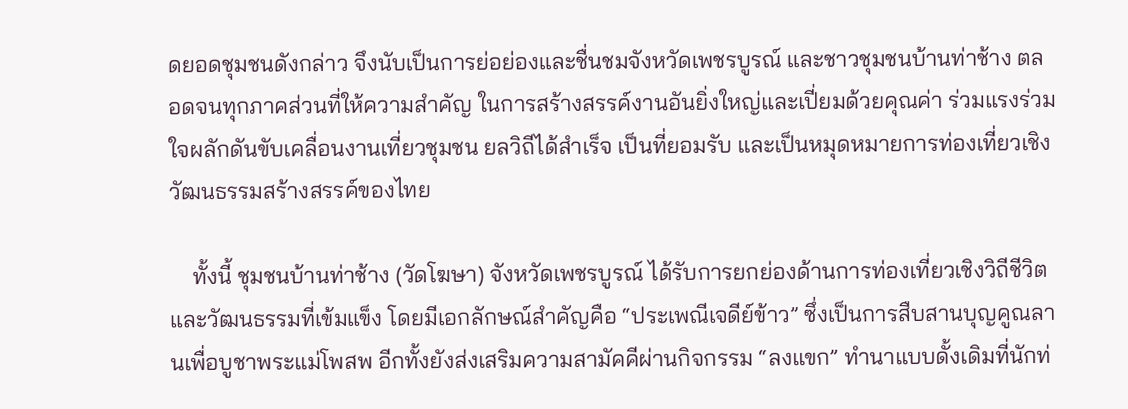ดยอดชุมชนดังกล่าว จึงนับเป็นการย่อย่องและชื่นชมจังหวัดเพชรบูรณ์ และชาวชุมชนบ้านท่าช้าง ตลอดจนทุกภาคส่วนที่ให้ความสำคัญ ในการสร้างสรรค์งานอันยิ่งใหญ่และเปี่ยมด้วยคุณค่า ร่วมแรงร่วมใจผลักดันขับเคลื่อนงานเที่ยวชุมชน ยลวิถีได้สำเร็จ เป็นที่ยอมรับ และเป็นหมุดหมายการท่องเที่ยวเชิงวัฒนธรรมสร้างสรรค์ของไทย

    ทั้งนี้ ชุมชนบ้านท่าช้าง (วัดโฆษา) จังหวัดเพชรบูรณ์ ได้รับการยกย่องด้านการท่องเที่ยวเชิงวิถีชีวิตและวัฒนธรรมที่เข้มแข็ง โดยมีเอกลักษณ์สำคัญคือ “ประเพณีเจดีย์ข้าว” ซึ่งเป็นการสืบสานบุญคูณลานเพื่อบูชาพระแม่โพสพ อีกทั้งยังส่งเสริมความสามัคคีผ่านกิจกรรม “ลงแขก” ทำนาแบบดั้งเดิมที่นักท่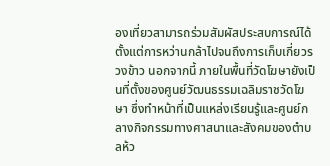องเที่ยวสามารถร่วมสัมผัสประสบการณ์ได้ตั้งแต่การหว่านกล้าไปจนถึงการเก็บเกี่ยวรวงข้าว นอกจากนี้ ภายในพื้นที่วัดโฆษายังเป็นที่ตั้งของศูนย์วัฒนธรรมเฉลิมราชวัดโฆษา ซึ่งทำหน้าที่เป็นแหล่งเรียนรู้และศูนย์กลางกิจกรรมทางศาสนาและสังคมของตำบลห้ว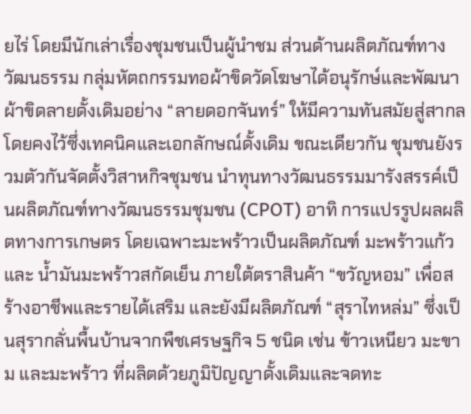ยไร่ โดยมีนักเล่าเรื่องชุมชนเป็นผู้นำชม ส่วนด้านผลิตภัณฑ์ทางวัฒนธรรม กลุ่มหัตถกรรมทอผ้าขิดวัดโฆษาได้อนุรักษ์และพัฒนาผ้าขิดลายดั้งเดิมอย่าง “ลายดอกจันทร์” ให้มีความทันสมัยสู่สากล โดยคงไว้ซึ่งเทคนิคและเอกลักษณ์ดั้งเดิม ขณะเดียวกัน ชุมชนยังรวมตัวกันจัดตั้งวิสาหกิจชุมชน นำทุนทางวัฒนธรรมมารังสรรค์เป็นผลิตภัณฑ์ทางวัฒนธรรมชุมชน (CPOT) อาทิ การแปรรูปผลผลิตทางการเกษตร โดยเฉพาะมะพร้าวเป็นผลิตภัณฑ์ มะพร้าวแก้ว และ น้ำมันมะพร้าวสกัดเย็น ภายใต้ตราสินค้า “ขวัญหอม” เพื่อสร้างอาชีพและรายได้เสริม และยังมีผลิตภัณฑ์ “สุราไทหล่ม” ซึ่งเป็นสุรากลั่นพื้นบ้านจากพืชเศรษฐกิจ 5 ชนิด เช่น ข้าวเหนียว มะขาม และมะพร้าว ที่ผลิตด้วยภูมิปัญญาดั้งเดิมและจดทะ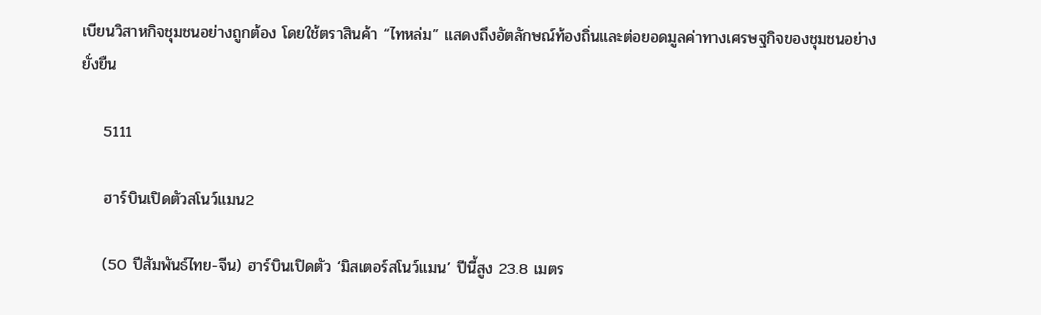เบียนวิสาหกิจชุมชนอย่างถูกต้อง โดยใช้ตราสินค้า “ไทหล่ม” แสดงถึงอัตลักษณ์ท้องถิ่นและต่อยอดมูลค่าทางเศรษฐกิจของชุมชนอย่างยั่งยืน

    5111

    ฮาร์บินเปิดตัวสโนว์แมน2

    (50 ปีสัมพันธ์ไทย-จีน) ฮาร์บินเปิดตัว ‘มิสเตอร์สโนว์แมน’ ปีนี้สูง 23.8 เมตร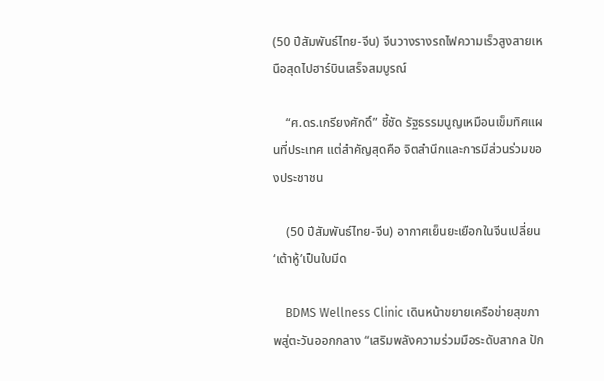(50 ปีสัมพันธ์ไทย-จีน) จีนวางรางรถไฟความเร็วสูงสายเหนือสุดไปฮาร์บินเสร็จสมบูรณ์

    “ศ.ดร.เกรียงศักดิ์” ชี้ชัด รัฐธรรมนูญเหมือนเข็มทิศแผนที่ประเทศ แต่สำคัญสุดคือ จิตสำนึกและการมีส่วนร่วมของประชาชน

    (50 ปีสัมพันธ์ไทย-จีน) อากาศเย็นยะเยือกในจีนเปลี่ยน ‘เต้าหู้’เป็นใบมีด

    BDMS Wellness Clinic เดินหน้าขยายเครือข่ายสุขภาพสู่ตะวันออกกลาง “เสริมพลังความร่วมมือระดับสากล ปัก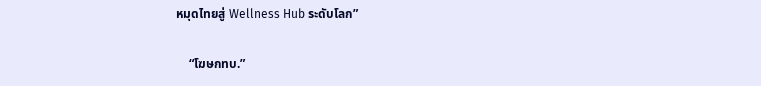หมุดไทยสู่ Wellness Hub ระดับโลก”

    “โฆษกทบ.”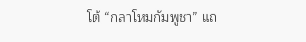โต้ “กลาโหมกัมพูชา” แถ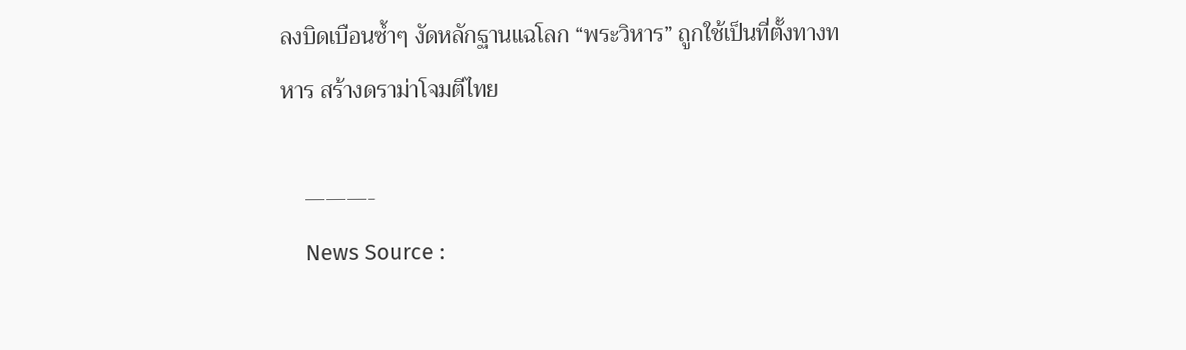ลงบิดเบือนซ้ำๆ งัดหลักฐานแฉโลก “พระวิหาร” ถูกใช้เป็นที่ตั้งทางทหาร สร้างดราม่าโจมตีไทย

    ———-
    News Source :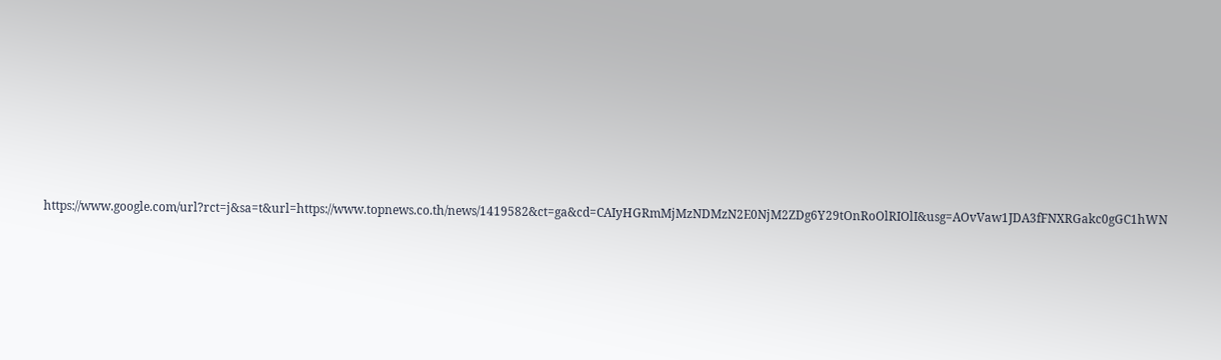https://www.google.com/url?rct=j&sa=t&url=https://www.topnews.co.th/news/1419582&ct=ga&cd=CAIyHGRmMjMzNDMzN2E0NjM2ZDg6Y29tOnRoOlRIOlI&usg=AOvVaw1JDA3fFNXRGakc0gGC1hWN